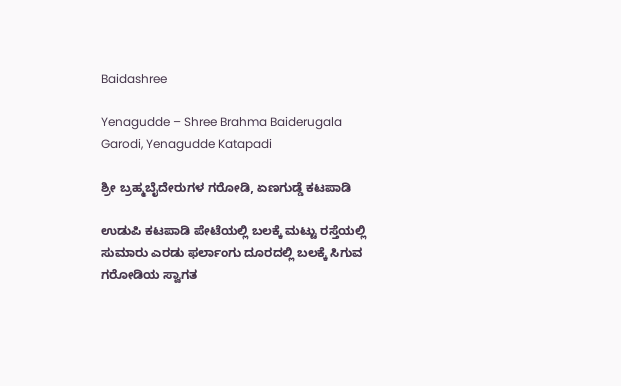Baidashree

Yenagudde – Shree Brahma Baiderugala Garodi, Yenagudde Katapadi

ಶ್ರೀ ಬ್ರಹ್ಮಬೈದೇರುಗಳ ಗರೋಡಿ, ಏಣಗುಡ್ಡೆ ಕಟಪಾಡಿ

ಉಡುಪಿ ಕಟಪಾಡಿ ಪೇಟೆಯಲ್ಲಿ ಬಲಕ್ಕೆ ಮಟ್ಟು ರಸ್ತೆಯಲ್ಲಿ ಸುಮಾರು ಎರಡು ಫರ್ಲಾಂಗು ದೂರದಲ್ಲಿ ಬಲಕ್ಕೆ ಸಿಗುವ ಗರೋಡಿಯ ಸ್ವಾಗತ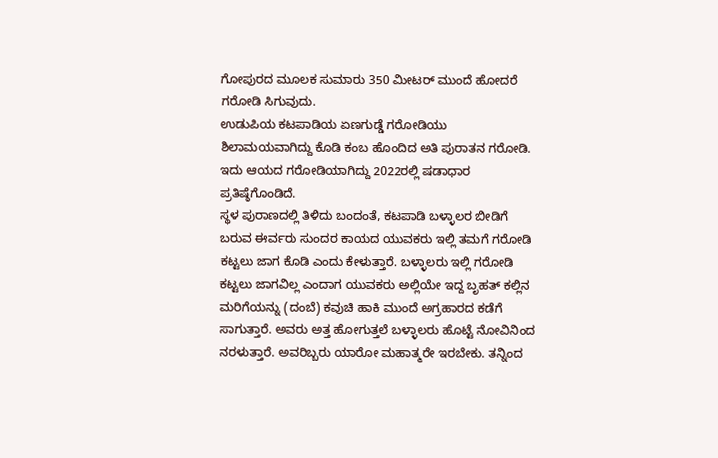ಗೋಪುರದ ಮೂಲಕ ಸುಮಾರು 350 ಮೀಟರ್ ಮುಂದೆ ಹೋದರೆ ಗರೋಡಿ ಸಿಗುವುದು.
ಉಡುಪಿಯ ಕಟಪಾಡಿಯ ಏಣಗುಡ್ಡೆ ಗರೋಡಿಯು ಶಿಲಾಮಯವಾಗಿದ್ದು ಕೊಡಿ ಕಂಬ ಹೊಂದಿದ ಅತಿ ಪುರಾತನ ಗರೋಡಿ. ಇದು ಆಯದ ಗರೋಡಿಯಾಗಿದ್ದು 2022ರಲ್ಲಿ ಷಡಾಧಾರ ಪ್ರತಿಷ್ಠೆಗೊಂಡಿದೆ.
ಸ್ಥಳ ಪುರಾಣದಲ್ಲಿ ತಿಳಿದು ಬಂದಂತೆ, ಕಟಪಾಡಿ ಬಳ್ಳಾಲರ ಬೀಡಿಗೆ ಬರುವ ಈರ್ವರು ಸುಂದರ ಕಾಯದ ಯುವಕರು ಇಲ್ಲಿ ತಮಗೆ ಗರೋಡಿ ಕಟ್ಟಲು ಜಾಗ ಕೊಡಿ ಎಂದು ಕೇಳುತ್ತಾರೆ. ಬಳ್ಳಾಲರು ಇಲ್ಲಿ ಗರೋಡಿ ಕಟ್ಟಲು ಜಾಗವಿಲ್ಲ ಎಂದಾಗ ಯುವಕರು ಅಲ್ಲಿಯೇ ಇದ್ದ ಬೃಹತ್ ಕಲ್ಲಿನ ಮರಿಗೆಯನ್ನು (ದಂಬೆ) ಕವುಚಿ ಹಾಕಿ ಮುಂದೆ ಅಗ್ರಹಾರದ ಕಡೆಗೆ ಸಾಗುತ್ತಾರೆ. ಅವರು ಅತ್ತ ಹೋಗುತ್ತಲೆ ಬಳ್ಳಾಲರು ಹೊಟ್ಟೆ ನೋವಿನಿಂದ ನರಳುತ್ತಾರೆ. ಅವರಿಬ್ಬರು ಯಾರೋ ಮಹಾತ್ಮರೇ ಇರಬೇಕು. ತನ್ನಿಂದ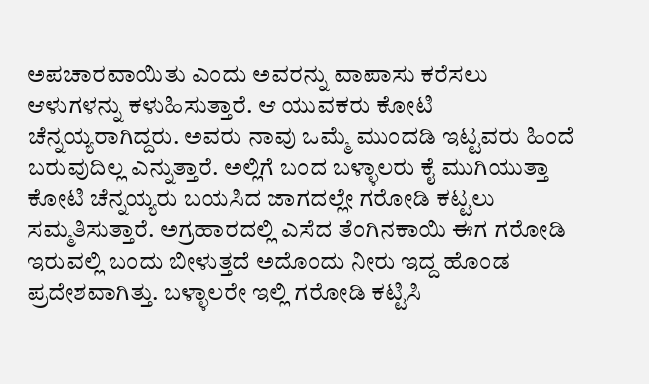ಅಪಚಾರವಾಯಿತು ಎಂದು ಅವರನ್ನು ವಾಪಾಸು ಕರೆಸಲು ಆಳುಗಳನ್ನು ಕಳುಹಿಸುತ್ತಾರೆ. ಆ ಯುವಕರು ಕೋಟಿ ಚೆನ್ನಯ್ಯರಾಗಿದ್ದರು. ಅವರು ನಾವು ಒಮ್ಮೆ ಮುಂದಡಿ ಇಟ್ಟವರು ಹಿಂದೆ ಬರುವುದಿಲ್ಲ ಎನ್ನುತ್ತಾರೆ. ಅಲ್ಲಿಗೆ ಬಂದ ಬಳ್ಳಾಲರು ಕೈ ಮುಗಿಯುತ್ತಾ ಕೋಟಿ ಚೆನ್ನಯ್ಯರು ಬಯಸಿದ ಜಾಗದಲ್ಲೇ ಗರೋಡಿ ಕಟ್ಟಲು ಸಮ್ಮತಿಸುತ್ತಾರೆ. ಅಗ್ರಹಾರದಲ್ಲಿ ಎಸೆದ ತೆಂಗಿನಕಾಯಿ ಈಗ ಗರೋಡಿ ಇರುವಲ್ಲಿ ಬಂದು ಬೀಳುತ್ತದೆ ಅದೊಂದು ನೀರು ಇದ್ದ ಹೊಂಡ ಪ್ರದೇಶವಾಗಿತ್ತು. ಬಳ್ಳಾಲರೇ ಇಲ್ಲಿ ಗರೋಡಿ ಕಟ್ಟಿಸಿ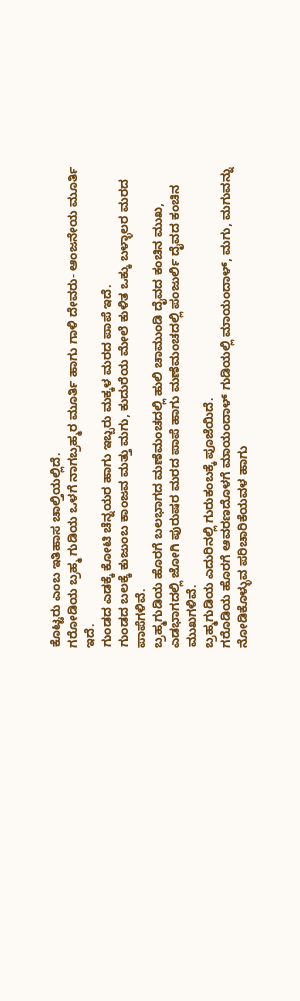ಕೊಟ್ಟರು ಎಂಬ ಇತಿಹಾಸ ಚಾಲ್ತಿಯಲ್ಲಿದೆ.
ಗರೋಡಿಯ ಬ್ರಹ್ಮ ಗುಡಿಯ ಒಳಗೆ ನಾಗಬ್ರಹ್ಮರ ಮೂರ್ತಿ ಹಾಗು ಗಾಳಿ ದೇವರು- ಆಂಜನೇಯ ಮೂರ್ತಿ ಇದೆ.
ಗುಂಡದ ಎಡಕ್ಕೆ ಕೋಟಿ ಚೆನ್ನಯರ ಹಾಗು ಇಬ್ಬರು ಮಕ್ಕಳ ಮರದ ಪಾಪೆ ಇದೆ.
ಗುಂಡದ ಬಲಕ್ಕೆ ಕುಜುಂಬ ಕಾಂಜವ ಮತ್ತು ಮಗು, ಕುದುರೆಯ ಮೇಲೆ ಕುಳಿತ ಒಕ್ಕು ಬಳ್ಳಾಲರ ಮರದ ಪಾಪೆಗಳಿವೆ.
ಬ್ರಹ್ಮಗುಡಿಯ ಹೊರಗೆ ಬಲಭಾಗದ ಮಣೆಮಂಚದಲ್ಲಿ ಹುಲಿ ಚಾಮುಂಡಿ ದೈವದ ಕಂಚಿನ ಮುಖ, ಎಡಭಾಗದಲ್ಲಿ ಜೋಗಿ ಪುರುಷರ ಮರದ ಪಾಪೆ ಹಾಗು ಮಣೆಮಂಚದಲ್ಲಿ ಪಂಜುರ್ಲಿ ದೈವದ ಕಂಚಿನ ಮುಖಗಳಿವೆ.
ಬ್ರಹ್ಮಗುಡಿಯ ಎದುರಿನಲ್ಲಿ ಗುರುಕಂಬಕ್ಕೆ ಪೂಜೆಯಿದೆ.
ಗರೊಡಿಯ ಹೊರಗೆ ಆವರಣದೊಳಗೆ ಮಾಯಂದಾಳ್ ಗುಡಿಯಲ್ಲಿ ಮಾಯಂದಾಳ್, ಮಗು, ಮಗುವನ್ನು ನೋಡಿಕೊಳ್ಳುವ ಪರಿಚಾರಿಕೆಯವಳ ಹಾಗು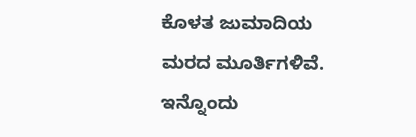ಕೊಳತ ಜುಮಾದಿಯ ಮರದ ಮೂರ್ತಿಗಳಿವೆ.
ಇನ್ನೊಂದು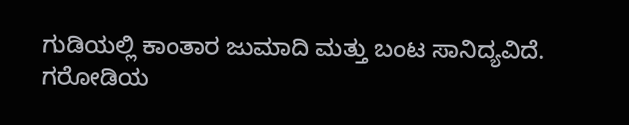ಗುಡಿಯಲ್ಲಿ ಕಾಂತಾರ ಜುಮಾದಿ ಮತ್ತು ಬಂಟ ಸಾನಿದ್ಯವಿದೆ.
ಗರೋಡಿಯ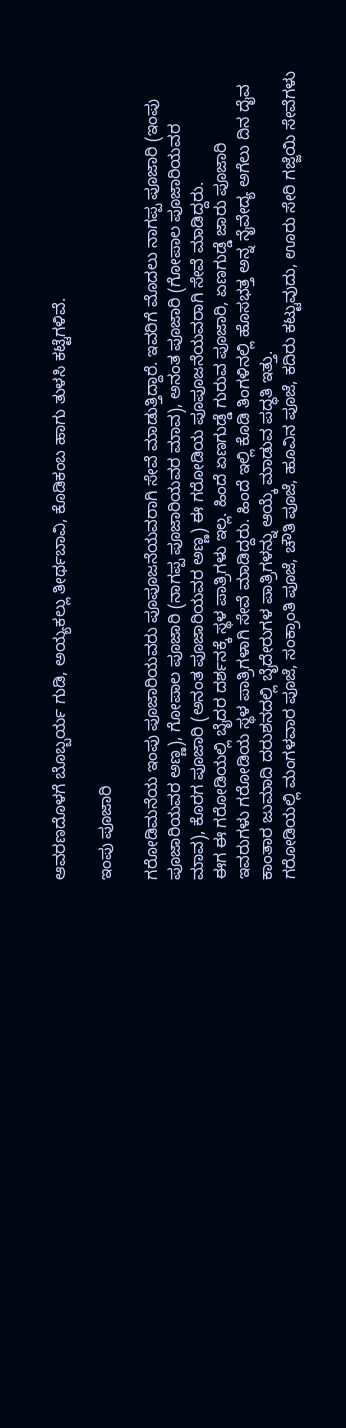ಆವರಣದೊಳಗೆ ಬೊಬ್ಬರ್ಯ ಗುಡಿ, ಅಯ್ಯಕಲ್ಲು ತೀರ್ಥಬಾವಿ, ಕೊಡಿಕಂಬ ಹಾಗು ತುಳಸಿ ಕಟ್ಟೆಗಳಿವೆ.

ಇಂಪು ಪೂಜಾರಿ

ಗರೋಡಿಮನೆಯ ಇಂಪು ಪೂಜಾರಿಯವರು ಪೂಪೂಜನೆಯವರಾಗಿ ಸೇವೆ ಮಾಡುತ್ತಿದ್ದಾರೆ. ಇವರಿಗೆ ಮೊದಲು ನಾಗಪ್ಪ ಪೂಜಾರಿ (ಇಂಪು ಪೂಜಾರಿಯವರ ಅಣ್ಣ), ಗೋಪಾಲ ಪೂಜಾರಿ (ನಾಗಪ್ಪ ಪೂಜಾರಿಯವರ ಮಾವ), ಅನಂತ ಪೂಜಾರಿ (ಗೋಪಾಲ ಪೂಜಾರಿಯವರ ಮಾವ), ಕೊರಗ ಪೂಜಾರಿ (ಅನಂತ ಪೂಜಾರಿಯವರ ಅಣ್ಣ) ಈ ಗರೋಡಿಯ ಪೂಪೂಜನೆಯವರಾಗಿ ಸೇವೆ ಮಾಡಿದ್ದರು.
ಈಗ ಈ ಗರೋಡಿಯಲ್ಲಿ ಬೈದರ ದರ್ಶನಕ್ಕೆ ಸ್ಥಳ ಪಾತ್ರಿಗಳು ಇಲ್ಲ. ಹಿಂದೆ ಏಣಗುಡ್ಡೆ ಗುರುವ ಪೂಜಾರಿ, ಏಣಗುಡ್ಡೆ ಜಾರು ಪೂಜಾರಿ ಇವರುಗಳು ಗರೋಡಿಯ ಸ್ಥಳ ಪಾತ್ರಿಗಳಾಗಿ ಸೇವೆ ಮಾಡಿದ್ದರು. ಹಿಂದೆ ಇಲ್ಲಿ ಕೊಡಿ ತಿಂಗಳಿನಲ್ಲಿ ಹೊಸಭತ್ತ ಅನ್ನ ನೈವೇದ್ಯ ಅಗೆಲು ದಿನ ದೈವ ಕಾಂತಾರ ಜುಮಾದಿ ದರುಶನದಲ್ಲಿ ಬೈದೇರುಗಳ ಪಾತ್ರಿಗಳನ್ನು ಆಯ್ಕೆ ಮಾಡುವ ಪದ್ಧತಿ ಇತ್ತು.
ಗರೋಡಿಯಲ್ಲಿ ಮಂಗಳವಾರ ಪೂಜೆ, ಸಂಕ್ರಾಂತಿ ಪೂಜೆ, ಚೌತಿ ಪೂಜೆ, ಹೂವಿನ ಪೂಜೆ, ಕದಿರು ಕಟ್ಟುವುದು, ಊರು ಸೇರಿ ಗಜ್ಜೆಯಿ ಸೇವೆಗಳು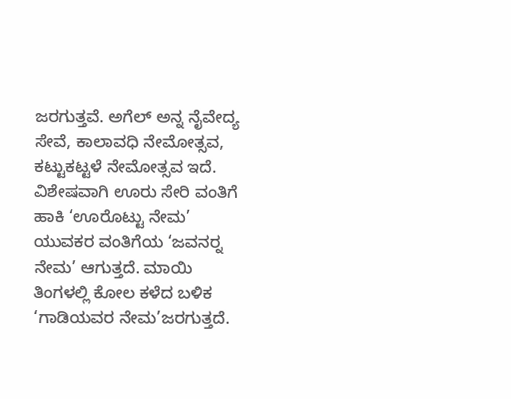ಜರಗುತ್ತವೆ. ಅಗೆಲ್ ಅನ್ನ ನೈವೇದ್ಯ ಸೇವೆ, ಕಾಲಾವಧಿ ನೇಮೋತ್ಸವ, ಕಟ್ಟುಕಟ್ಟಳೆ ನೇಮೋತ್ಸವ ಇದೆ. ವಿಶೇಷವಾಗಿ ಊರು ಸೇರಿ ವಂತಿಗೆ ಹಾಕಿ ‘ಊರೊಟ್ಟು ನೇಮ’ ಯುವಕರ ವಂತಿಗೆಯ ‘ಜವನರ‍್ನ ನೇಮ’ ಆಗುತ್ತದೆ. ಮಾಯಿ ತಿಂಗಳಲ್ಲಿ ಕೋಲ ಕಳೆದ ಬಳಿಕ ‘ಗಾಡಿಯವರ ನೇಮ’ಜರಗುತ್ತದೆ.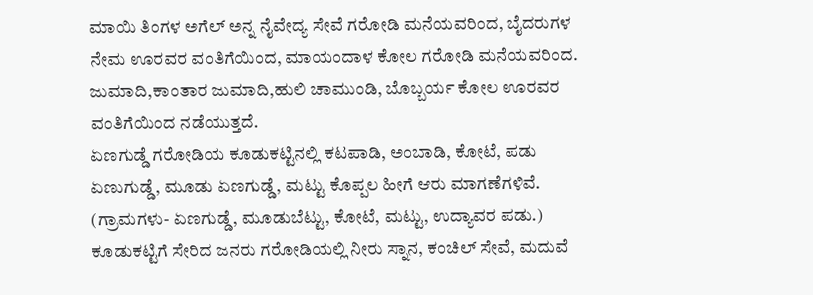ಮಾಯಿ ತಿಂಗಳ ಅಗೆಲ್ ಅನ್ನ ನೈವೇದ್ಯ ಸೇವೆ ಗರೋಡಿ ಮನೆಯವರಿಂದ, ಬೈದರುಗಳ ನೇಮ ಊರವರ ವಂತಿಗೆಯಿಂದ, ಮಾಯಂದಾಳ ಕೋಲ ಗರೋಡಿ ಮನೆಯವರಿಂದ. ಜುಮಾದಿ,ಕಾಂತಾರ ಜುಮಾದಿ,ಹುಲಿ ಚಾಮುಂಡಿ, ಬೊಬ್ಬರ್ಯ ಕೋಲ ಊರವರ ವಂತಿಗೆಯಿಂದ ನಡೆಯುತ್ತದೆ.
ಏಣಗುಡ್ಡೆ ಗರೋಡಿಯ ಕೂಡುಕಟ್ಟಿನಲ್ಲಿ ಕಟಪಾಡಿ, ಅಂಬಾಡಿ, ಕೋಟೆ, ಪಡು ಏಣುಗುಡ್ಡೆ, ಮೂಡು ಏಣಗುಡ್ಡೆ, ಮಟ್ಟು ಕೊಪ್ಪಲ ಹೀಗೆ ಆರು ಮಾಗಣೆಗಳಿವೆ. (ಗ್ರಾಮಗಳು- ಏಣಗುಡ್ಡೆ, ಮೂಡುಬೆಟ್ಟು, ಕೋಟೆ, ಮಟ್ಟು, ಉದ್ಯಾವರ ಪಡು.) ಕೂಡುಕಟ್ಟಿಗೆ ಸೇರಿದ ಜನರು ಗರೋಡಿಯಲ್ಲಿ ನೀರು ಸ್ನಾನ, ಕಂಚಿಲ್ ಸೇವೆ, ಮದುವೆ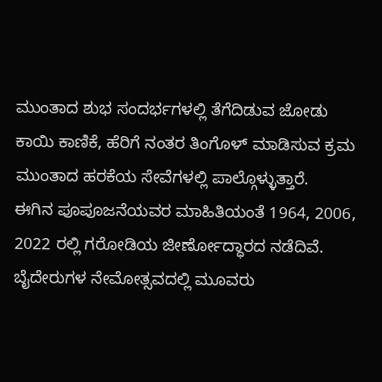ಮುಂತಾದ ಶುಭ ಸಂದರ್ಭಗಳಲ್ಲಿ ತೆಗೆದಿಡುವ ಜೋಡು ಕಾಯಿ ಕಾಣಿಕೆ, ಹೆರಿಗೆ ನಂತರ ತಿಂಗೊಳ್ ಮಾಡಿಸುವ ಕ್ರಮ ಮುಂತಾದ ಹರಕೆಯ ಸೇವೆಗಳಲ್ಲಿ ಪಾಲ್ಗೊಳ್ಳುತ್ತಾರೆ.
ಈಗಿನ ಪೂಪೂಜನೆಯವರ ಮಾಹಿತಿಯಂತೆ 1964, 2006, 2022 ರಲ್ಲಿ ಗರೋಡಿಯ ಜೀರ್ಣೋದ್ಧಾರದ ನಡೆದಿವೆ.
ಬೈದೇರುಗಳ ನೇಮೋತ್ಸವದಲ್ಲಿ ಮೂವರು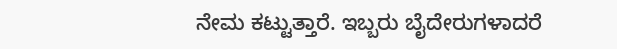ನೇಮ ಕಟ್ಟುತ್ತಾರೆ. ಇಬ್ಬರು ಬೈದೇರುಗಳಾದರೆ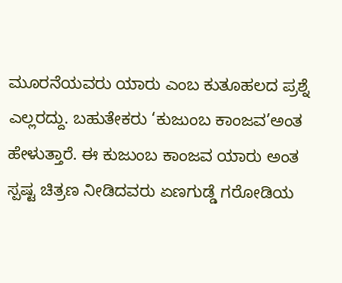ಮೂರನೆಯವರು ಯಾರು ಎಂಬ ಕುತೂಹಲದ ಪ್ರಶ್ನೆ ಎಲ್ಲರದ್ದು. ಬಹುತೇಕರು ‘ಕುಜುಂಬ ಕಾಂಜವ’ಅಂತ ಹೇಳುತ್ತಾರೆ. ಈ ಕುಜುಂಬ ಕಾಂಜವ ಯಾರು ಅಂತ ಸ್ಪಷ್ಟ ಚಿತ್ರಣ ನೀಡಿದವರು ಏಣಗುಡ್ಡೆ ಗರೋಡಿಯ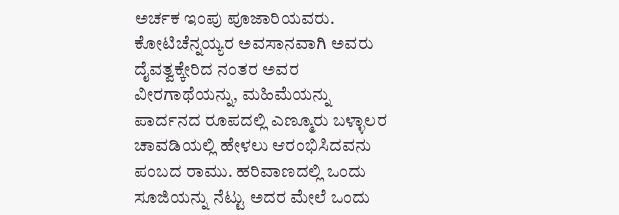ಅರ್ಚಕ ಇಂಪು ಪೂಜಾರಿಯವರು.
ಕೋಟಿಚೆನ್ನಯ್ಯರ ಅವಸಾನವಾಗಿ ಅವರು ದೈವತ್ವಕ್ಕೇರಿದ ನಂತರ ಅವರ ವೀರಗಾಥೆಯನ್ನು, ಮಹಿಮೆಯನ್ನು ಪಾರ್ದನದ ರೂಪದಲ್ಲಿ ಎಣ್ಮೂರು ಬಳ್ಳಾಲರ ಚಾವಡಿಯಲ್ಲಿ ಹೇಳಲು ಆರಂಭಿಸಿದವನು ಪಂಬದ ರಾಮು. ಹರಿವಾಣದಲ್ಲಿ ಒಂದು ಸೂಜಿಯನ್ನು ನೆಟ್ಟು ಅದರ ಮೇಲೆ ಒಂದು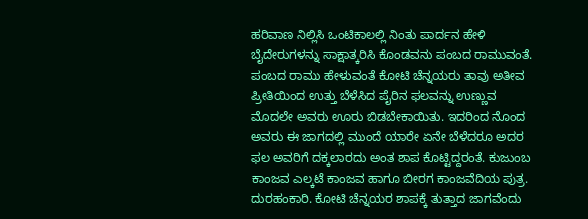ಹರಿವಾಣ ನಿಲ್ಲಿಸಿ ಒಂಟಿಕಾಲಲ್ಲಿ ನಿಂತು ಪಾರ್ದನ ಹೇಳಿ ಬೈದೇರುಗಳನ್ನು ಸಾಕ್ಷಾತ್ಕರಿಸಿ ಕೊಂಡವನು ಪಂಬದ ರಾಮುವಂತೆ. ಪಂಬದ ರಾಮು ಹೇಳುವಂತೆ ಕೋಟಿ ಚೆನ್ನಯರು ತಾವು ಅತೀವ ಪ್ರೀತಿಯಿಂದ ಉತ್ತು ಬೆಳೆಸಿದ ಪೈರಿನ ಫಲವನ್ನು ಉಣ್ಣುವ ಮೊದಲೇ ಅವರು ಊರು ಬಿಡಬೇಕಾಯಿತು. ಇದರಿಂದ ನೊಂದ ಅವರು ಈ ಜಾಗದಲ್ಲಿ ಮುಂದೆ ಯಾರೇ ಏನೇ ಬೆಳೆದರೂ ಅದರ ಫಲ ಅವರಿಗೆ ದಕ್ಕಲಾರದು ಅಂತ ಶಾಪ ಕೊಟ್ಟಿದ್ದರಂತೆ. ಕುಜುಂಬ ಕಾಂಜವ ಎಲ್ಕಟೆ ಕಾಂಜವ ಹಾಗೂ ಬೀರಗ ಕಾಂಜವೆದಿಯ ಪುತ್ರ. ದುರಹಂಕಾರಿ. ಕೋಟಿ ಚೆನ್ನಯರ ಶಾಪಕ್ಕೆ ತುತ್ತಾದ ಜಾಗವೆಂದು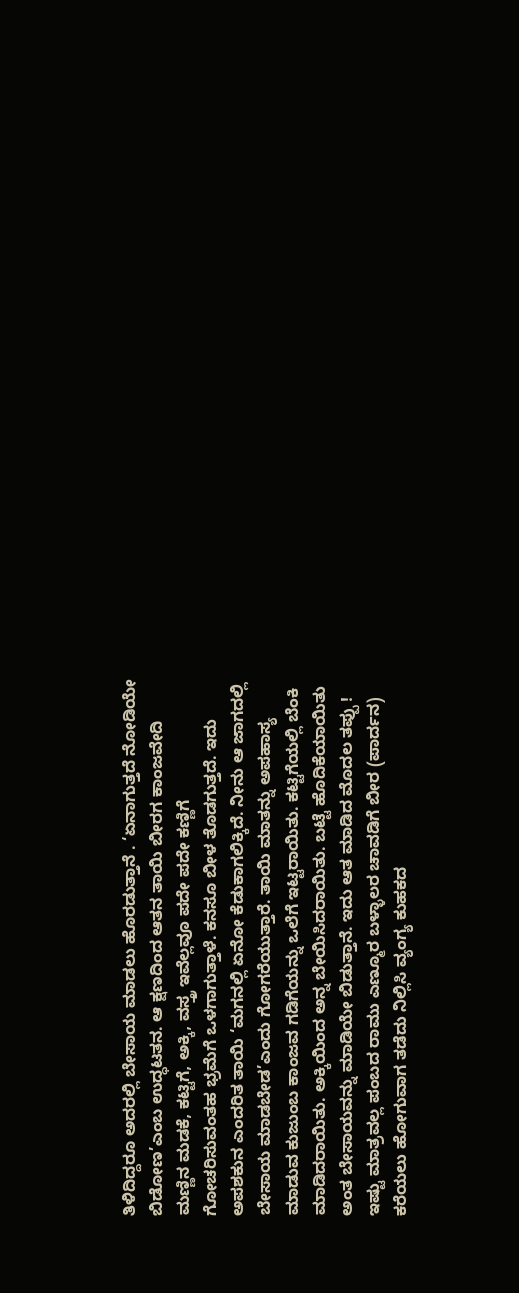ತಿಳಿದಿದ್ದರೂ ಅದರಲ್ಲಿ ಬೇಸಾಯ ಮಾಡಲು ಹೊರಡುತ್ತಾನೆ . ‘ಏನಾಗುತ್ತದೆ ನೋಡಿಯೇ ಬಿಡೋಣ’ಎಂಬ ಉದ್ಧಟತನ. ಆ ಕ್ಷಣದಿಂದ ಆತನ ತಾಯಿ ಬೀರಗ ಕಾಂಜವೇದಿ ಮಣ್ಣಿನ ಮಡಕೆ, ಕಟ್ಟಿಗೆ, ಅಕ್ಕಿ, ವಸ್ತ್ರ ಇವೆಲ್ಲವೂ ಪದೇ ಪದೇ ಕಣ್ಣಿಗೆ ಗೋಚರಿಸುವಂತಹ ಭ್ರಮೆಗೆ ಒಳಗಾಗುತ್ತಾಳೆ. ಕನಸೂ ಬೀಳ ತೊಡಗುತ್ತದೆ. ಇದು ಅಪಶಕುನ ಎಂದರಿತ ತಾಯಿ ‘ಮಗನಲ್ಲಿ ಏನೋ ಕೆಡುಕಾಗಲಿಕ್ಕಿದೆ. ನೀನು ಆ ಜಾಗದಲ್ಲಿ ಬೇಸಾಯ ಮಾಡಬೇಡ’ಎಂದು ಗೋಗರೆಯುತ್ತಾರೆ. ತಾಯಿ ಮಾತನ್ನು ಅಪಹಾಸ್ಯ ಮಾಡುವ ಕುಜುಂಬ ಕಾಂಜವ ಗಡಿಗೆಯನ್ನು ಒಲೆಗೆ ಇಟ್ಟರಾಯಿತು. ಕಟ್ಟಿಗೆಯಲ್ಲಿ ಬೆಂಕಿ ಮಾಡಿದರಾಯಿತು. ಅಕ್ಕಿಯಿಂದ ಅನ್ನ ಬೇಯಿಸಿದರಾಯಿತು. ಬಟ್ಟೆ ಹೊದಿಕೆಯಾಯಿತು ಅಂತ ಬೇಸಾಯವನ್ನು ಮಾಡಿಯೇ ಬಿಡುತ್ತಾನೆ. ಇದು ಆತ ಮಾಡಿದ ಮೊದಲ ತಪ್ಪು ! ಇಷ್ಟು ಮಾತ್ರವಲ್ಲ ಪಂಬದ ರಾಮು ಎಣ್ಮೂರ ಬಳ್ಳಾಲರ ಚಾವಡಿಗೆ ಬೀರ (ಪಾರ್ದನ) ಕರೆಯಲು ಹೋಗುವಾಗ ತಡೆದು ನಿಲ್ಲಿಸಿ ವ್ಯಂಗ್ಯ ಕುಹಕದ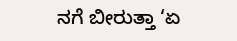ನಗೆ ಬೀರುತ್ತಾ ‘ಏ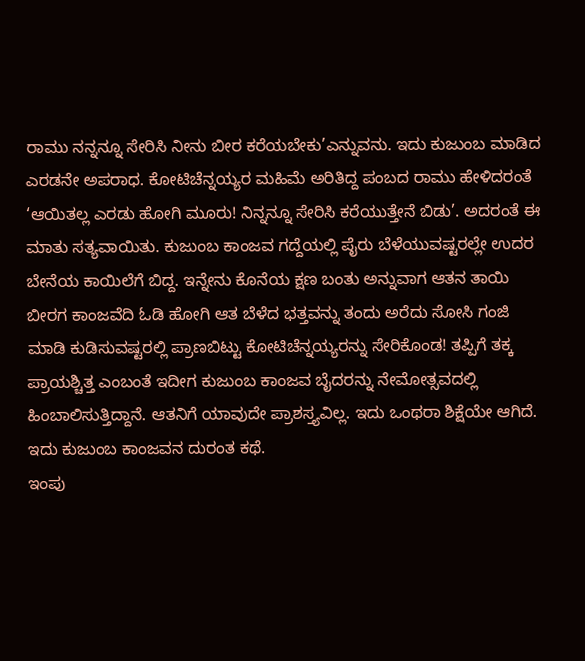ರಾಮು ನನ್ನನ್ನೂ ಸೇರಿಸಿ ನೀನು ಬೀರ ಕರೆಯಬೇಕು’ಎನ್ನುವನು. ಇದು ಕುಜುಂಬ ಮಾಡಿದ ಎರಡನೇ ಅಪರಾಧ. ಕೋಟಿಚೆನ್ನಯ್ಯರ ಮಹಿಮೆ ಅರಿತಿದ್ದ ಪಂಬದ ರಾಮು ಹೇಳಿದರಂತೆ ‘ಆಯಿತಲ್ಲ ಎರಡು ಹೋಗಿ ಮೂರು! ನಿನ್ನನ್ನೂ ಸೇರಿಸಿ ಕರೆಯುತ್ತೇನೆ ಬಿಡು’. ಅದರಂತೆ ಈ ಮಾತು ಸತ್ಯವಾಯಿತು. ಕುಜುಂಬ ಕಾಂಜವ ಗದ್ದೆಯಲ್ಲಿ ಪೈರು ಬೆಳೆಯುವಷ್ಟರಲ್ಲೇ ಉದರ ಬೇನೆಯ ಕಾಯಿಲೆಗೆ ಬಿದ್ದ. ಇನ್ನೇನು ಕೊನೆಯ ಕ್ಷಣ ಬಂತು ಅನ್ನುವಾಗ ಆತನ ತಾಯಿ ಬೀರಗ ಕಾಂಜವೆದಿ ಓಡಿ ಹೋಗಿ ಆತ ಬೆಳೆದ ಭತ್ತವನ್ನು ತಂದು ಅರೆದು ಸೋಸಿ ಗಂಜಿ ಮಾಡಿ ಕುಡಿಸುವಷ್ಟರಲ್ಲಿ ಪ್ರಾಣಬಿಟ್ಟು ಕೋಟಿಚೆನ್ನಯ್ಯರನ್ನು ಸೇರಿಕೊಂಡ! ತಪ್ಪಿಗೆ ತಕ್ಕ ಪ್ರಾಯಶ್ಚಿತ್ತ ಎಂಬಂತೆ ಇದೀಗ ಕುಜುಂಬ ಕಾಂಜವ ಬೈದರನ್ನು ನೇಮೋತ್ಸವದಲ್ಲಿ ಹಿಂಬಾಲಿಸುತ್ತಿದ್ದಾನೆ. ಆತನಿಗೆ ಯಾವುದೇ ಪ್ರಾಶಸ್ತ್ಯವಿಲ್ಲ. ಇದು ಒಂಥರಾ ಶಿಕ್ಷೆಯೇ ಆಗಿದೆ. ಇದು ಕುಜುಂಬ ಕಾಂಜವನ ದುರಂತ ಕಥೆ.
ಇಂಪು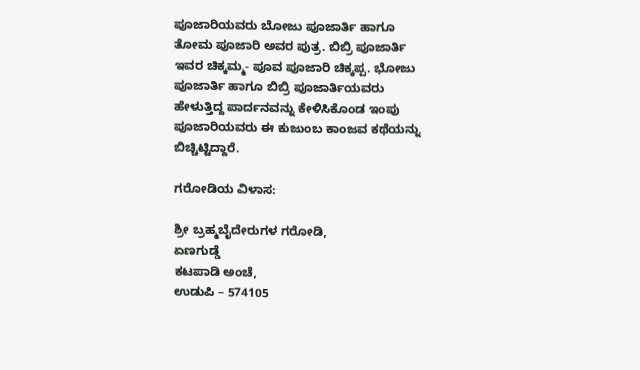ಪೂಜಾರಿಯವರು ಬೋಜು ಪೂಜಾರ್ತಿ ಹಾಗೂ ತೋಮ ಪೂಜಾರಿ ಅವರ ಪುತ್ರ. ಬಿಬ್ರಿ ಪೂಜಾರ್ತಿ ಇವರ ಚಿಕ್ಕಮ್ಮ- ಪೂವ ಪೂಜಾರಿ ಚಿಕ್ಕಪ್ಪ. ಭೋಜು ಪೂಜಾರ್ತಿ ಹಾಗೂ ಬಿಬ್ರಿ ಪೂಜಾರ್ತಿಯವರು ಹೇಳುತ್ತಿದ್ದ ಪಾರ್ದನವನ್ನು ಕೇಳಿಸಿಕೊಂಡ ಇಂಪು ಪೂಜಾರಿಯವರು ಈ ಕುಜುಂಬ ಕಾಂಜವ ಕಥೆಯನ್ನು ಬಿಚ್ಚಿಟ್ಟಿದ್ದಾರೆ.

ಗರೋಡಿಯ ವಿಳಾಸ:

ಶ್ರೀ ಬ್ರಹ್ಮಬೈದೇರುಗಳ ಗರೋಡಿ,
ಏಣಗುಡ್ಡೆ
ಕಟಪಾಡಿ ಅಂಚೆ,
ಉಡುಪಿ – 574105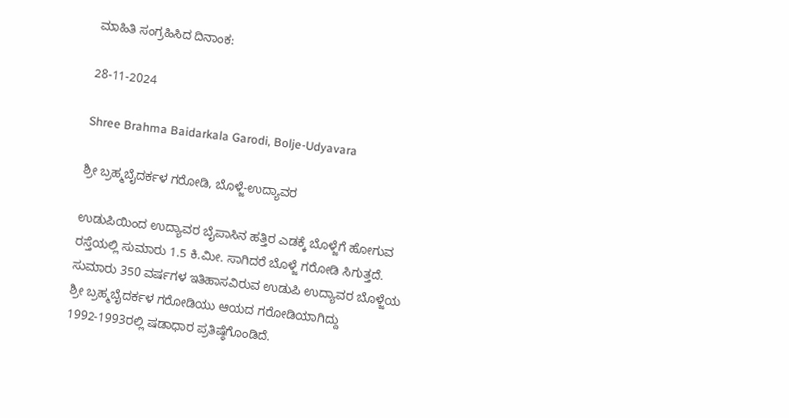ಮಾಹಿತಿ ಸಂಗ್ರಹಿಸಿದ ದಿನಾಂಕ:

28-11-2024

Shree Brahma Baidarkala Garodi, Bolje-Udyavara

ಶ್ರೀ ಬ್ರಹ್ಮಬೈದರ್ಕಳ ಗರೋಡಿ, ಬೊಳ್ಜೆ-ಉದ್ಯಾವರ

ಉಡುಪಿಯಿಂದ ಉದ್ಯಾವರ ಬೈಪಾಸಿನ ಹತ್ತಿರ ಎಡಕ್ಕೆ ಬೊಳ್ಜೆಗೆ ಹೋಗುವ ರಸ್ತೆಯಲ್ಲಿ ಸುಮಾರು 1.5 ಕಿ.ಮೀ. ಸಾಗಿದರೆ ಬೊಳ್ಜೆ ಗರೋಡಿ ಸಿಗುತ್ತದೆ. ಸುಮಾರು 350 ವರ್ಷಗಳ ಇತಿಹಾಸವಿರುವ ಉಡುಪಿ ಉದ್ಯಾವರ ಬೊಳ್ಜೆಯ ಶ್ರೀ ಬ್ರಹ್ಮಬೈದರ್ಕಳ ಗರೋಡಿಯು ಆಯದ ಗರೋಡಿಯಾಗಿದ್ದು 1992-1993ರಲ್ಲಿ ಷಡಾಧಾರ ಪ್ರತಿಷ್ಠೆಗೊಂಡಿದೆ.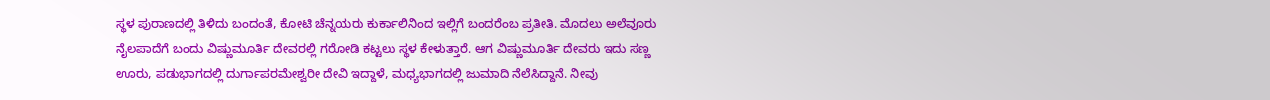ಸ್ಥಳ ಪುರಾಣದಲ್ಲಿ ತಿಳಿದು ಬಂದಂತೆ, ಕೋಟಿ ಚೆನ್ನಯರು ಕುರ್ಕಾಲಿನಿಂದ ಇಲ್ಲಿಗೆ ಬಂದರೆಂಬ ಪ್ರತೀತಿ. ಮೊದಲು ಅಲೆವೂರು ನೈಲಪಾದೆಗೆ ಬಂದು ವಿಷ್ಣುಮೂರ್ತಿ ದೇವರಲ್ಲಿ ಗರೋಡಿ ಕಟ್ಟಲು ಸ್ಥಳ ಕೇಳುತ್ತಾರೆ. ಆಗ ವಿಷ್ಣುಮೂರ್ತಿ ದೇವರು ಇದು ಸಣ್ಣ ಊರು, ಪಡುಭಾಗದಲ್ಲಿ ದುರ್ಗಾಪರಮೇಶ್ವರೀ ದೇವಿ ಇದ್ದಾಳೆ, ಮಧ್ಯಭಾಗದಲ್ಲಿ ಜುಮಾದಿ ನೆಲೆಸಿದ್ದಾನೆ. ನೀವು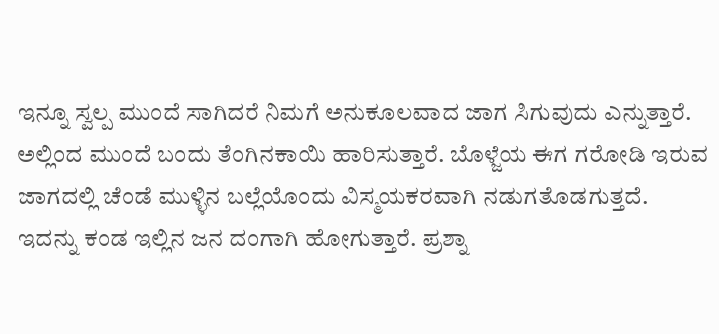ಇನ್ನೂ ಸ್ವಲ್ಪ ಮುಂದೆ ಸಾಗಿದರೆ ನಿಮಗೆ ಅನುಕೂಲವಾದ ಜಾಗ ಸಿಗುವುದು ಎನ್ನುತ್ತಾರೆ. ಅಲ್ಲಿಂದ ಮುಂದೆ ಬಂದು ತೆಂಗಿನಕಾಯಿ ಹಾರಿಸುತ್ತಾರೆ. ಬೊಳ್ಜೆಯ ಈಗ ಗರೋಡಿ ಇರುವ ಜಾಗದಲ್ಲಿ ಚೆಂಡೆ ಮುಳ್ಳಿನ ಬಲ್ಲೆಯೊಂದು ವಿಸ್ಮಯಕರವಾಗಿ ನಡುಗತೊಡಗುತ್ತದೆ. ಇದನ್ನು ಕಂಡ ಇಲ್ಲಿನ ಜನ ದಂಗಾಗಿ ಹೋಗುತ್ತಾರೆ. ಪ್ರಶ್ನಾ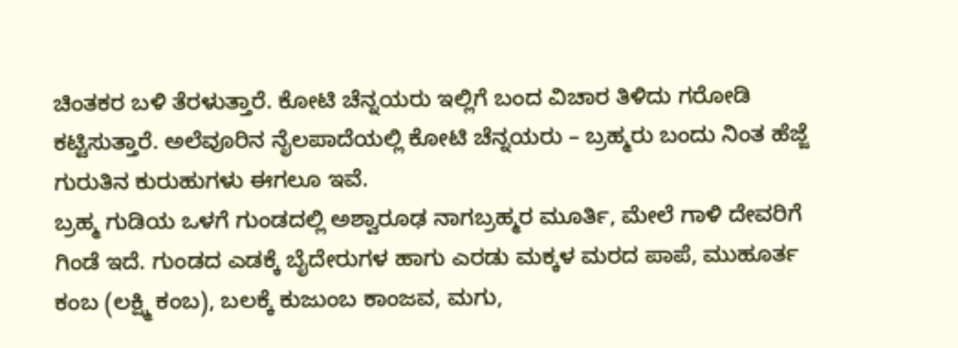ಚಿಂತಕರ ಬಳಿ ತೆರಳುತ್ತಾರೆ. ಕೋಟಿ ಚೆನ್ನಯರು ಇಲ್ಲಿಗೆ ಬಂದ ವಿಚಾರ ತಿಳಿದು ಗರೋಡಿ ಕಟ್ಟಿಸುತ್ತಾರೆ. ಅಲೆವೂರಿನ ನೈಲಪಾದೆಯಲ್ಲಿ ಕೋಟಿ ಚೆನ್ನಯರು – ಬ್ರಹ್ಮರು ಬಂದು ನಿಂತ ಹೆಜ್ಜೆ ಗುರುತಿನ ಕುರುಹುಗಳು ಈಗಲೂ ಇವೆ.
ಬ್ರಹ್ಮ ಗುಡಿಯ ಒಳಗೆ ಗುಂಡದಲ್ಲಿ ಅಶ್ವಾರೂಢ ನಾಗಬ್ರಹ್ಮರ ಮೂರ್ತಿ, ಮೇಲೆ ಗಾಳಿ ದೇವರಿಗೆ ಗಿಂಡೆ ಇದೆ. ಗುಂಡದ ಎಡಕ್ಕೆ ಬೈದೇರುಗಳ ಹಾಗು ಎರಡು ಮಕ್ಕಳ ಮರದ ಪಾಪೆ, ಮುಹೂರ್ತ ಕಂಬ (ಲಕ್ಷ್ಮಿ ಕಂಬ), ಬಲಕ್ಕೆ ಕುಜುಂಬ ಕಾಂಜವ, ಮಗು,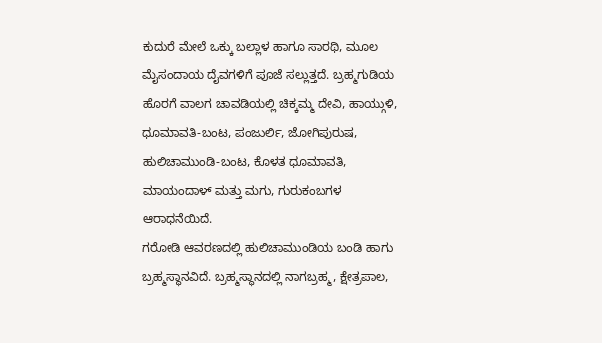ಕುದುರೆ ಮೇಲೆ ಒಕ್ಕು ಬಲ್ಲಾಳ ಹಾಗೂ ಸಾರಥಿ, ಮೂಲ ಮೈಸಂದಾಯ ದೈವಗಳಿಗೆ ಪೂಜೆ ಸಲ್ಲುತ್ತದೆ. ಬ್ರಹ್ಮಗುಡಿಯ ಹೊರಗೆ ವಾಲಗ ಚಾವಡಿಯಲ್ಲಿ ಚಿಕ್ಕಮ್ಮ ದೇವಿ, ಹಾಯ್ಗುಳಿ, ಧೂಮಾವತಿ-ಬಂಟ, ಪಂಜುರ್ಲಿ, ಜೋಗಿಪುರುಷ, ಹುಲಿಚಾಮುಂಡಿ-ಬಂಟ, ಕೊಳತ ಧೂಮಾವತಿ, ಮಾಯಂದಾಳ್ ಮತ್ತು ಮಗು, ಗುರುಕಂಬಗಳ ಆರಾಧನೆಯಿದೆ.
ಗರೋಡಿ ಆವರಣದಲ್ಲಿ ಹುಲಿಚಾಮುಂಡಿಯ ಬಂಡಿ ಹಾಗು ಬ್ರಹ್ಮಸ್ಥಾನವಿದೆ. ಬ್ರಹ್ಮಸ್ಥಾನದಲ್ಲಿ ನಾಗಬ್ರಹ್ಮ, ಕ್ಷೇತ್ರಪಾಲ,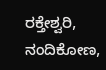ರಕ್ತೇಶ್ವರಿ, ನಂದಿಕೋಣ,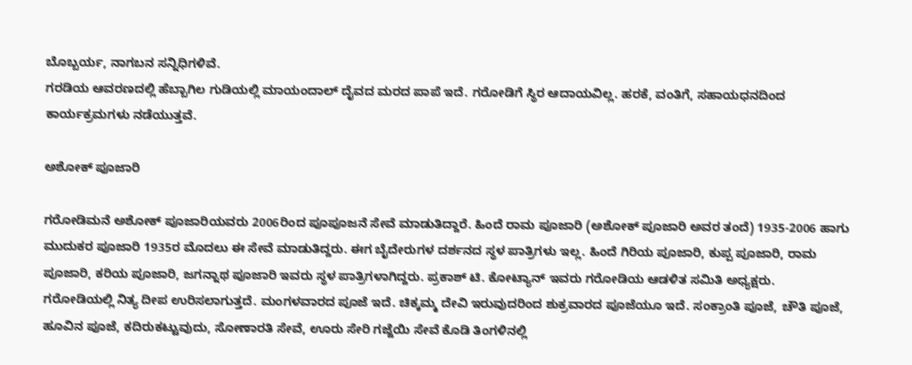ಬೊಬ್ಬರ್ಯ, ನಾಗಬನ ಸನ್ನಿಧಿಗಳಿವೆ.
ಗರಡಿಯ ಆವರಣದಲ್ಲಿ ಹೆಬ್ಬಾಗಿಲ ಗುಡಿಯಲ್ಲಿ ಮಾಯಂದಾಲ್ ದೈವದ ಮರದ ಪಾಪೆ ಇದೆ. ಗರೋಡಿಗೆ ಸ್ಥಿರ ಆದಾಯವಿಲ್ಲ. ಹರಕೆ, ವಂತಿಗೆ, ಸಹಾಯಧನದಿಂದ ಕಾರ್ಯಕ್ರಮಗಳು ನಡೆಯುತ್ತವೆ.

ಅಶೋಕ್ ಪೂಜಾರಿ

ಗರೋಡಿಮನೆ ಅಶೋಕ್ ಪೂಜಾರಿಯವರು 2006ರಿಂದ ಪೂಪೂಜನೆ ಸೇವೆ ಮಾಡುತಿದ್ದಾರೆ. ಹಿಂದೆ ರಾಮ ಪೂಜಾರಿ (ಅಶೋಕ್ ಪೂಜಾರಿ ಅವರ ತಂದೆ) 1935-2006 ಹಾಗು ಮುದುಕರ ಪೂಜಾರಿ 1935ರ ಮೊದಲು ಈ ಸೇವೆ ಮಾಡುತಿದ್ದರು. ಈಗ ಬೈದೇರುಗಳ ದರ್ಶನದ ಸ್ಥಳ ಪಾತ್ರಿಗಳು ಇಲ್ಲ. ಹಿಂದೆ ಗಿರಿಯ ಪೂಜಾರಿ, ಕುಪ್ಪ ಪೂಜಾರಿ, ರಾಮ ಪೂಜಾರಿ, ಕರಿಯ ಪೂಜಾರಿ, ಜಗನ್ನಾಥ ಪೂಜಾರಿ ಇವರು ಸ್ಥಳ ಪಾತ್ರಿಗಳಾಗಿದ್ದರು. ಪ್ರಕಾಶ್ ಟಿ. ಕೋಟ್ಯಾನ್ ಇವರು ಗರೋಡಿಯ ಆಡಳಿತ ಸಮಿತಿ ಅಧ್ಯಕ್ಷರು.
ಗರೋಡಿಯಲ್ಲಿ ನಿತ್ಯ ದೀಪ ಉರಿಸಲಾಗುತ್ತದೆ. ಮಂಗಳವಾರದ ಪೂಜೆ ಇದೆ. ಚಿಕ್ಕಮ್ಮ ದೇವಿ ಇರುವುದರಿಂದ ಶುಕ್ರವಾರದ ಪೂಜೆಯೂ ಇದೆ. ಸಂಕ್ರಾಂತಿ ಪೂಜೆ, ಚೌತಿ ಪೂಜೆ, ಹೂವಿನ ಪೂಜೆ, ಕದಿರುಕಟ್ಟುವುದು, ಸೋಣಾರತಿ ಸೇವೆ, ಊರು ಸೇರಿ ಗಜ್ಜೆಯಿ ಸೇವೆ ಕೊಡಿ ತಿಂಗಳಿನಲ್ಲಿ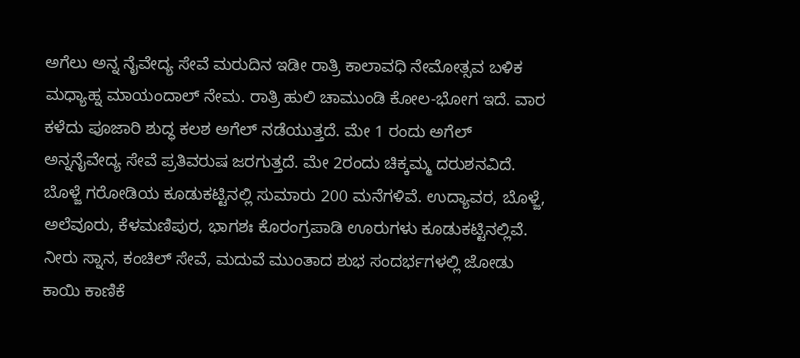ಅಗೆಲು ಅನ್ನ ನೈವೇದ್ಯ ಸೇವೆ ಮರುದಿನ ಇಡೀ ರಾತ್ರಿ ಕಾಲಾವಧಿ ನೇಮೋತ್ಸವ ಬಳಿಕ ಮಧ್ಯಾಹ್ನ ಮಾಯಂದಾಲ್ ನೇಮ. ರಾತ್ರಿ ಹುಲಿ ಚಾಮುಂಡಿ ಕೋಲ-ಭೋಗ ಇದೆ. ವಾರ ಕಳೆದು ಪೂಜಾರಿ ಶುದ್ಧ ಕಲಶ ಅಗೆಲ್ ನಡೆಯುತ್ತದೆ. ಮೇ 1 ರಂದು ಅಗೆಲ್ ಅನ್ನನೈವೇದ್ಯ ಸೇವೆ ಪ್ರತಿವರುಷ ಜರಗುತ್ತದೆ. ಮೇ 2ರಂದು ಚಿಕ್ಕಮ್ಮ ದರುಶನವಿದೆ.
ಬೊಳ್ಜೆ ಗರೋಡಿಯ ಕೂಡುಕಟ್ಟಿನಲ್ಲಿ ಸುಮಾರು 200 ಮನೆಗಳಿವೆ. ಉದ್ಯಾವರ, ಬೊಳ್ಜೆ, ಅಲೆವೂರು, ಕೆಳಮಣಿಪುರ, ಭಾಗಶಃ ಕೊರಂಗ್ರಪಾಡಿ ಊರುಗಳು ಕೂಡುಕಟ್ಟಿನಲ್ಲಿವೆ.
ನೀರು ಸ್ನಾನ, ಕಂಚಿಲ್ ಸೇವೆ, ಮದುವೆ ಮುಂತಾದ ಶುಭ ಸಂದರ್ಭಗಳಲ್ಲಿ ಜೋಡು ಕಾಯಿ ಕಾಣಿಕೆ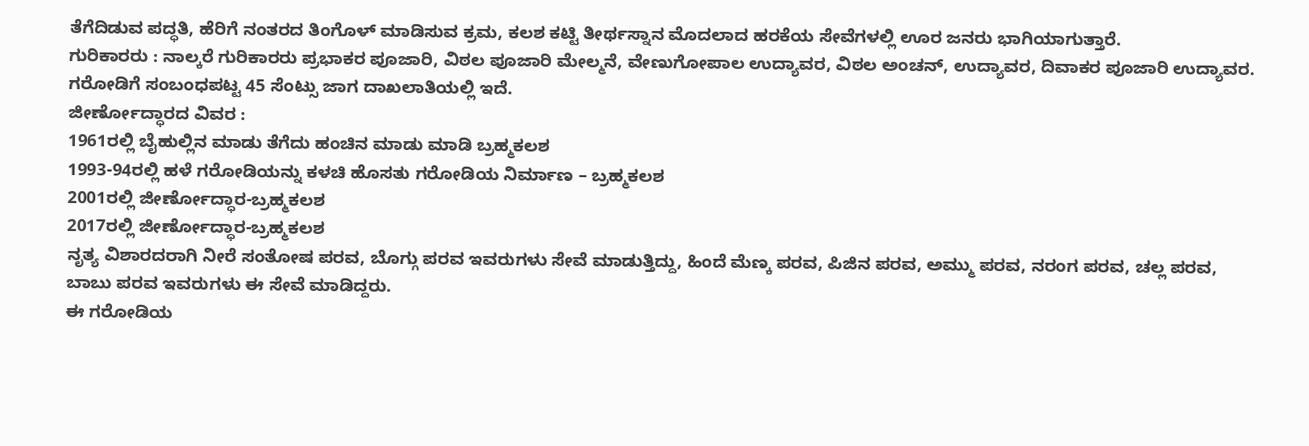ತೆಗೆದಿಡುವ ಪದ್ಧತಿ, ಹೆರಿಗೆ ನಂತರದ ತಿಂಗೊಳ್ ಮಾಡಿಸುವ ಕ್ರಮ, ಕಲಶ ಕಟ್ಟಿ ತೀರ್ಥಸ್ನಾನ ಮೊದಲಾದ ಹರಕೆಯ ಸೇವೆಗಳಲ್ಲಿ ಊರ ಜನರು ಭಾಗಿಯಾಗುತ್ತಾರೆ.
ಗುರಿಕಾರರು : ನಾಲ್ಕರೆ ಗುರಿಕಾರರು ಪ್ರಭಾಕರ ಪೂಜಾರಿ, ವಿಠಲ ಪೂಜಾರಿ ಮೇಲ್ಮನೆ, ವೇಣುಗೋಪಾಲ ಉದ್ಯಾವರ, ವಿಠಲ ಅಂಚನ್, ಉದ್ಯಾವರ, ದಿವಾಕರ ಪೂಜಾರಿ ಉದ್ಯಾವರ.
ಗರೋಡಿಗೆ ಸಂಬಂಧಪಟ್ಟ 45 ಸೆಂಟ್ಸು ಜಾಗ ದಾಖಲಾತಿಯಲ್ಲಿ ಇದೆ.
ಜೀರ್ಣೋದ್ಧಾರದ ವಿವರ :
1961ರಲ್ಲಿ ಬೈಹುಲ್ಲಿನ ಮಾಡು ತೆಗೆದು ಹಂಚಿನ ಮಾಡು ಮಾಡಿ ಬ್ರಹ್ಮಕಲಶ
1993-94ರಲ್ಲಿ ಹಳೆ ಗರೋಡಿಯನ್ನು ಕಳಚಿ ಹೊಸತು ಗರೋಡಿಯ ನಿರ್ಮಾಣ – ಬ್ರಹ್ಮಕಲಶ
2001ರಲ್ಲಿ ಜೀರ್ಣೋದ್ಧಾರ-ಬ್ರಹ್ಮಕಲಶ
2017ರಲ್ಲಿ ಜೀರ್ಣೋದ್ಧಾರ-ಬ್ರಹ್ಮಕಲಶ
ನೃತ್ಯ ವಿಶಾರದರಾಗಿ ನೀರೆ ಸಂತೋಷ ಪರವ, ಬೊಗ್ಗು ಪರವ ಇವರುಗಳು ಸೇವೆ ಮಾಡುತ್ತಿದ್ದು, ಹಿಂದೆ ಮೆಣ್ಕ ಪರವ, ಪಿಜಿನ ಪರವ, ಅಮ್ಮು ಪರವ, ನರಂಗ ಪರವ, ಚಲ್ಲ ಪರವ, ಬಾಬು ಪರವ ಇವರುಗಳು ಈ ಸೇವೆ ಮಾಡಿದ್ದರು.
ಈ ಗರೋಡಿಯ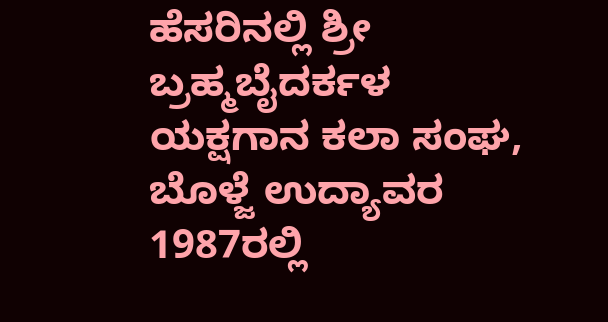ಹೆಸರಿನಲ್ಲಿ ಶ್ರೀ ಬ್ರಹ್ಮಬೈದರ್ಕಳ ಯಕ್ಷಗಾನ ಕಲಾ ಸಂಘ, ಬೊಳ್ಜೆ ಉದ್ಯಾವರ 1987ರಲ್ಲಿ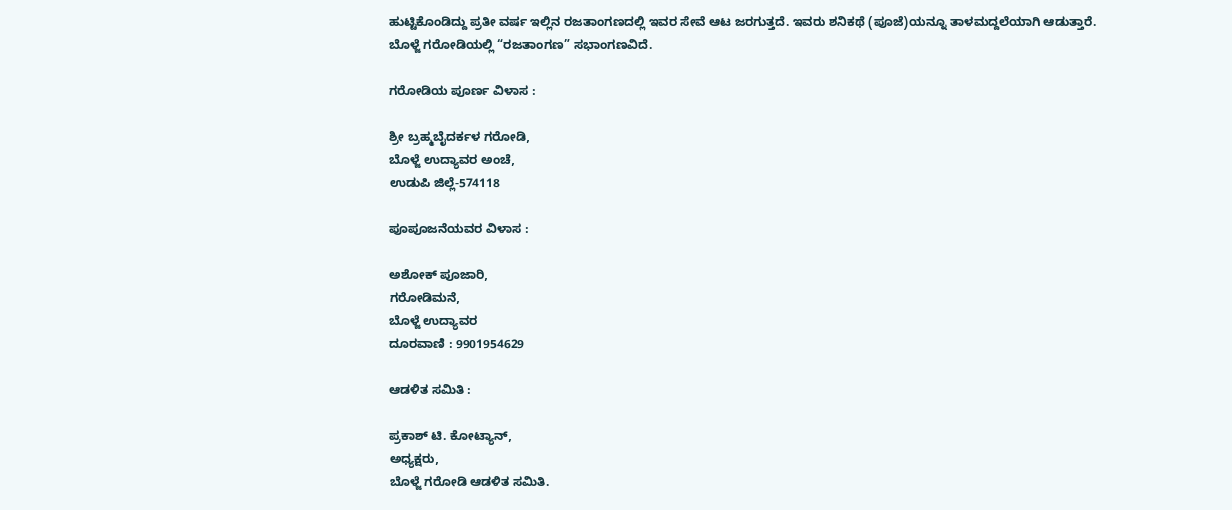ಹುಟ್ಟಿಕೊಂಡಿದ್ದು ಪ್ರತೀ ವರ್ಷ ಇಲ್ಲಿನ ರಜತಾಂಗಣದಲ್ಲಿ ಇವರ ಸೇವೆ ಆಟ ಜರಗುತ್ತದೆ. ಇವರು ಶನಿಕಥೆ (ಪೂಜೆ)ಯನ್ನೂ ತಾಳಮದ್ದಲೆಯಾಗಿ ಆಡುತ್ತಾರೆ.
ಬೊಳ್ಜೆ ಗರೋಡಿಯಲ್ಲಿ “ರಜತಾಂಗಣ” ಸಭಾಂಗಣವಿದೆ.

ಗರೋಡಿಯ ಪೂರ್ಣ ವಿಳಾಸ :

ಶ್ರೀ ಬ್ರಹ್ಮಬೈದರ್ಕಳ ಗರೋಡಿ,
ಬೊಳ್ಜೆ ಉದ್ಯಾವರ ಅಂಚೆ,
ಉಡುಪಿ ಜಿಲ್ಲೆ-574118

ಪೂಪೂಜನೆಯವರ ವಿಳಾಸ :

ಅಶೋಕ್ ಪೂಜಾರಿ,
ಗರೋಡಿಮನೆ,
ಬೊಳ್ಜೆ ಉದ್ಯಾವರ
ದೂರವಾಣಿ : 9901954629

ಆಡಳಿತ ಸಮಿತಿ :

ಪ್ರಕಾಶ್ ಟಿ. ಕೋಟ್ಯಾನ್,
ಅಧ್ಯಕ್ಷರು,
ಬೊಳ್ಜೆ ಗರೋಡಿ ಆಡಳಿತ ಸಮಿತಿ.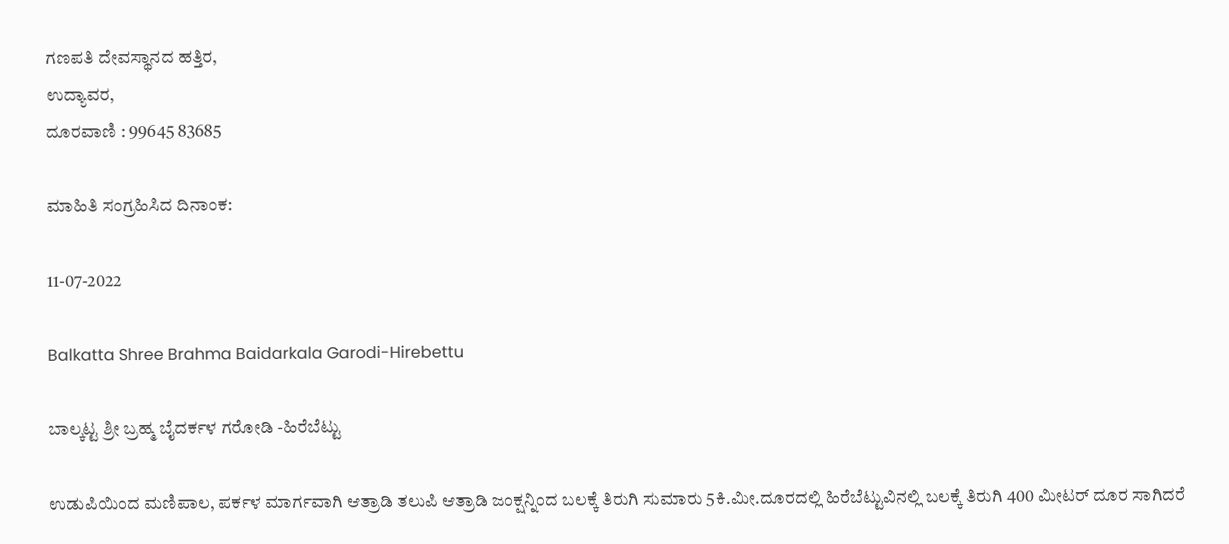ಗಣಪತಿ ದೇವಸ್ಥಾನದ ಹತ್ತಿರ,
ಉದ್ಯಾವರ,
ದೂರವಾಣಿ : 99645 83685

ಮಾಹಿತಿ ಸಂಗ್ರಹಿಸಿದ ದಿನಾಂಕ:

11-07-2022

Balkatta Shree Brahma Baidarkala Garodi-Hirebettu

ಬಾಲ್ಕಟ್ಟ ಶ್ರೀ ಬ್ರಹ್ಮ ಬೈದರ್ಕಳ ಗರೋಡಿ -ಹಿರೆಬೆಟ್ಟು

ಉಡುಪಿಯಿಂದ ಮಣಿಪಾಲ, ಪರ್ಕಳ ಮಾರ್ಗವಾಗಿ ಆತ್ರಾಡಿ ತಲುಪಿ ಆತ್ರಾಡಿ ಜಂಕ್ಷನ್ನಿಂದ ಬಲಕ್ಕೆ ತಿರುಗಿ ಸುಮಾರು 5ಕಿ.ಮೀ.ದೂರದಲ್ಲಿ ಹಿರೆಬೆಟ್ಟುವಿನಲ್ಲಿ ಬಲಕ್ಕೆ ತಿರುಗಿ 400 ಮೀಟರ್ ದೂರ ಸಾಗಿದರೆ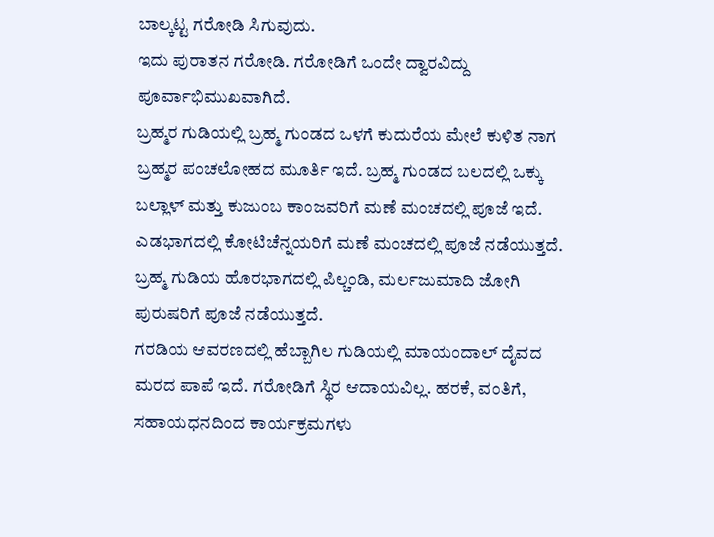ಬಾಲ್ಕಟ್ಟ ಗರೋಡಿ ಸಿಗುವುದು.
ಇದು ಪುರಾತನ ಗರೋಡಿ. ಗರೋಡಿಗೆ ಒಂದೇ ದ್ವಾರವಿದ್ದು ಪೂರ್ವಾಭಿಮುಖವಾಗಿದೆ.
ಬ್ರಹ್ಮರ ಗುಡಿಯಲ್ಲಿ ಬ್ರಹ್ಮ ಗುಂಡದ ಒಳಗೆ ಕುದುರೆಯ ಮೇಲೆ ಕುಳಿತ ನಾಗ ಬ್ರಹ್ಮರ ಪಂಚಲೋಹದ ಮೂರ್ತಿ ಇದೆ. ಬ್ರಹ್ಮ ಗುಂಡದ ಬಲದಲ್ಲಿ ಒಕ್ಕು ಬಲ್ಲಾಳ್ ಮತ್ತು ಕುಜುಂಬ ಕಾಂಜವರಿಗೆ ಮಣೆ ಮಂಚದಲ್ಲಿ ಪೂಜೆ ಇದೆ. ಎಡಭಾಗದಲ್ಲಿ ಕೋಟಿಚೆನ್ನಯರಿಗೆ ಮಣೆ ಮಂಚದಲ್ಲಿ ಪೂಜೆ ನಡೆಯುತ್ತದೆ. ಬ್ರಹ್ಮ ಗುಡಿಯ ಹೊರಭಾಗದಲ್ಲಿ ಪಿಲ್ಚಂಡಿ, ಮರ್ಲಜುಮಾದಿ ಜೋಗಿ ಪುರುಷರಿಗೆ ಪೂಜೆ ನಡೆಯುತ್ತದೆ.
ಗರಡಿಯ ಆವರಣದಲ್ಲಿ ಹೆಬ್ಬಾಗಿಲ ಗುಡಿಯಲ್ಲಿ ಮಾಯಂದಾಲ್ ದೈವದ ಮರದ ಪಾಪೆ ಇದೆ. ಗರೋಡಿಗೆ ಸ್ಥಿರ ಆದಾಯವಿಲ್ಲ. ಹರಕೆ, ವಂತಿಗೆ, ಸಹಾಯಧನದಿಂದ ಕಾರ್ಯಕ್ರಮಗಳು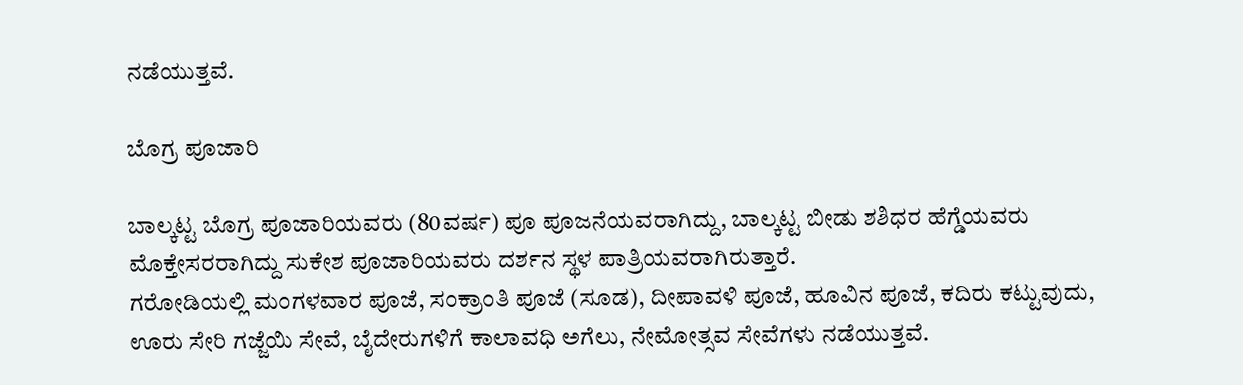ನಡೆಯುತ್ತವೆ.

ಬೊಗ್ರ ಪೂಜಾರಿ

ಬಾಲ್ಕಟ್ಟ ಬೊಗ್ರ ಪೂಜಾರಿಯವರು (80ವರ್ಷ) ಪೂ ಪೂಜನೆಯವರಾಗಿದ್ದು, ಬಾಲ್ಕಟ್ಟ ಬೀಡು ಶಶಿಧರ ಹೆಗ್ಡೆಯವರು ಮೊಕ್ತೇಸರರಾಗಿದ್ದು ಸುಕೇಶ ಪೂಜಾರಿಯವರು ದರ್ಶನ ಸ್ಥಳ ಪಾತ್ರಿಯವರಾಗಿರುತ್ತಾರೆ.
ಗರೋಡಿಯಲ್ಲಿ ಮಂಗಳವಾರ ಪೂಜೆ, ಸಂಕ್ರಾಂತಿ ಪೂಜೆ (ಸೂಡ), ದೀಪಾವಳಿ ಪೂಜೆ, ಹೂವಿನ ಪೂಜೆ, ಕದಿರು ಕಟ್ಟುವುದು, ಊರು ಸೇರಿ ಗಜ್ಜೆಯಿ ಸೇವೆ, ಬೈದೇರುಗಳಿಗೆ ಕಾಲಾವಧಿ ಅಗೆಲು, ನೇಮೋತ್ಸವ ಸೇವೆಗಳು ನಡೆಯುತ್ತವೆ.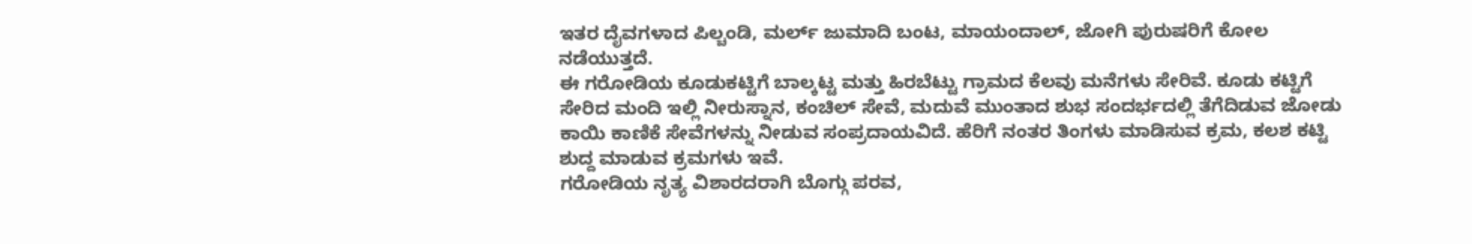ಇತರ ದೈವಗಳಾದ ಪಿಲ್ಚಂಡಿ, ಮರ್ಲ್ ಜುಮಾದಿ ಬಂಟ, ಮಾಯಂದಾಲ್, ಜೋಗಿ ಪುರುಷರಿಗೆ ಕೋಲ ನಡೆಯುತ್ತದೆ.
ಈ ಗರೋಡಿಯ ಕೂಡುಕಟ್ಟಿಗೆ ಬಾಲ್ಕಟ್ಟ ಮತ್ತು ಹಿರಬೆಟ್ಟು ಗ್ರಾಮದ ಕೆಲವು ಮನೆಗಳು ಸೇರಿವೆ. ಕೂಡು ಕಟ್ಟಿಗೆ ಸೇರಿದ ಮಂದಿ ಇಲ್ಲಿ ನೀರುಸ್ನಾನ, ಕಂಚಿಲ್ ಸೇವೆ, ಮದುವೆ ಮುಂತಾದ ಶುಭ ಸಂದರ್ಭದಲ್ಲಿ ತೆಗೆದಿಡುವ ಜೋಡು ಕಾಯಿ ಕಾಣಿಕೆ ಸೇವೆಗಳನ್ನು ನೀಡುವ ಸಂಪ್ರದಾಯವಿದೆ. ಹೆರಿಗೆ ನಂತರ ತಿಂಗಳು ಮಾಡಿಸುವ ಕ್ರಮ, ಕಲಶ ಕಟ್ಟಿ ಶುದ್ದ ಮಾಡುವ ಕ್ರಮಗಳು ಇವೆ.
ಗರೋಡಿಯ ನೃತ್ಯ ವಿಶಾರದರಾಗಿ ಬೊಗ್ಗು ಪರವ,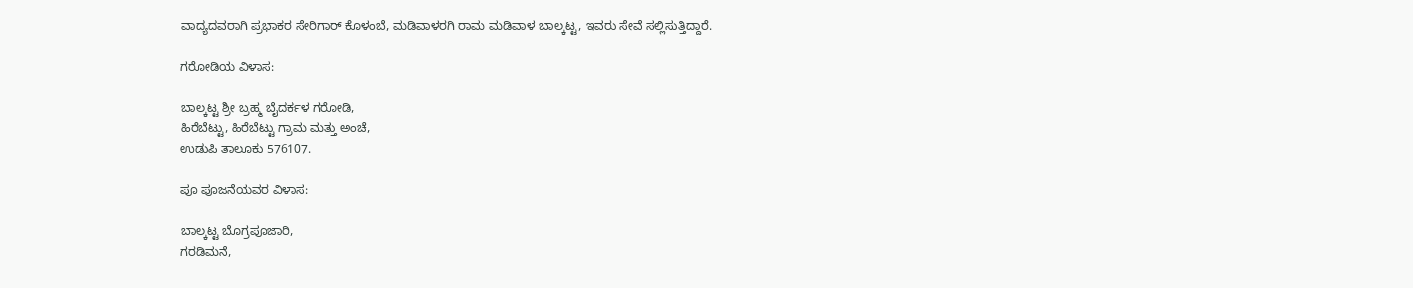ವಾದ್ಯದವರಾಗಿ ಪ್ರಭಾಕರ ಸೇರಿಗಾರ್ ಕೊಳಂಬೆ, ಮಡಿವಾಳರಗಿ ರಾಮ ಮಡಿವಾಳ ಬಾಲ್ಕಟ್ಟ, ಇವರು ಸೇವೆ ಸಲ್ಲಿಸುತ್ತಿದ್ದಾರೆ.

ಗರೋಡಿಯ ವಿಳಾಸ:

ಬಾಲ್ಕಟ್ಟ ಶ್ರೀ ಬ್ರಹ್ಮ ಬೈದರ್ಕಳ ಗರೋಡಿ,
ಹಿರೆಬೆಟ್ಟು, ಹಿರೆಬೆಟ್ಟು ಗ್ರಾಮ ಮತ್ತು ಅಂಚೆ,
ಉಡುಪಿ ತಾಲೂಕು 576107.

ಪೂ ಪೂಜನೆಯವರ ವಿಳಾಸ:

ಬಾಲ್ಕಟ್ಟ ಬೊಗ್ರಪೂಜಾರಿ,
ಗರಡಿಮನೆ,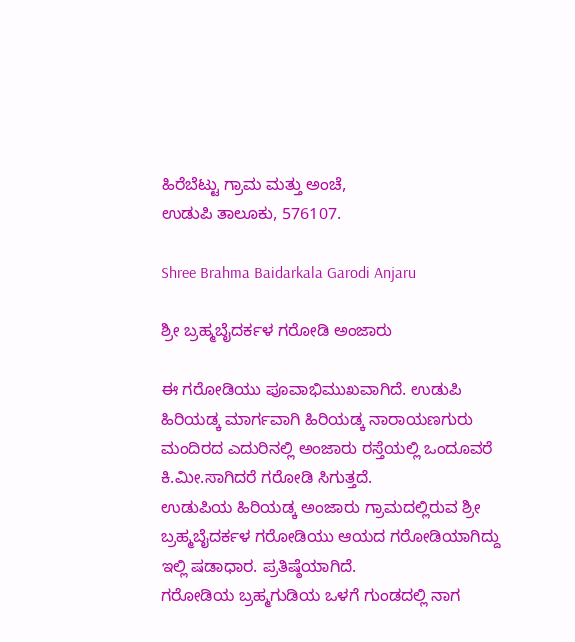ಹಿರೆಬೆಟ್ಟು ಗ್ರಾಮ ಮತ್ತು ಅಂಚೆ,
ಉಡುಪಿ ತಾಲೂಕು, 576107.

Shree Brahma Baidarkala Garodi Anjaru

ಶ್ರೀ ಬ್ರಹ್ಮಬೈದರ್ಕಳ ಗರೋಡಿ ಅಂಜಾರು

ಈ ಗರೋಡಿಯು ಪೂವಾಭಿಮುಖವಾಗಿದೆ. ಉಡುಪಿ ಹಿರಿಯಡ್ಕ ಮಾರ್ಗವಾಗಿ ಹಿರಿಯಡ್ಕ ನಾರಾಯಣಗುರು ಮಂದಿರದ ಎದುರಿನಲ್ಲಿ ಅಂಜಾರು ರಸ್ತೆಯಲ್ಲಿ ಒಂದೂವರೆ ಕಿ.ಮೀ.ಸಾಗಿದರೆ ಗರೋಡಿ ಸಿಗುತ್ತದೆ.
ಉಡುಪಿಯ ಹಿರಿಯಡ್ಕ ಅಂಜಾರು ಗ್ರಾಮದಲ್ಲಿರುವ ಶ್ರೀ ಬ್ರಹ್ಮಬೈದರ್ಕಳ ಗರೋಡಿಯು ಆಯದ ಗರೋಡಿಯಾಗಿದ್ದು ಇಲ್ಲಿ ಷಡಾಧಾರ. ಪ್ರತಿಷ್ಠೆಯಾಗಿದೆ.
ಗರೋಡಿಯ ಬ್ರಹ್ಮಗುಡಿಯ ಒಳಗೆ ಗುಂಡದಲ್ಲಿ ನಾಗ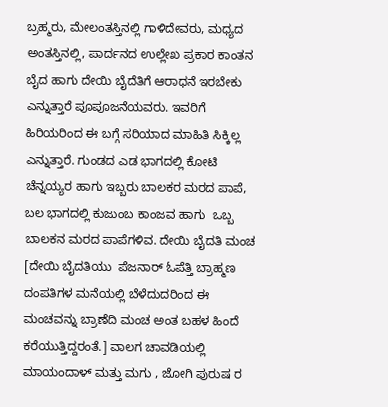ಬ್ರಹ್ಮರು, ಮೇಲಂತಸ್ತಿನಲ್ಲಿ ಗಾಳಿದೇವರು, ಮಧ್ಯದ ಅಂತಸ್ತಿನಲ್ಲಿ, ಪಾರ್ದನದ ಉಲ್ಲೇಖ ಪ್ರಕಾರ ಕಾಂತನ ಬೈದ ಹಾಗು ದೇಯಿ ಬೈದೆತಿಗೆ ಆರಾಧನೆ ಇರಬೇಕು ಎನ್ನುತ್ತಾರೆ ಪೂಪೂಜನೆಯವರು. ಇವರಿಗೆ ಹಿರಿಯರಿಂದ ಈ ಬಗ್ಗೆ ಸರಿಯಾದ ಮಾಹಿತಿ ಸಿಕ್ಕಿಲ್ಲ ಎನ್ನುತ್ತಾರೆ. ಗುಂಡದ ಎಡ ಭಾಗದಲ್ಲಿ ಕೋಟಿ ಚೆನ್ನಯ್ಯರ ಹಾಗು ಇಬ್ಬರು ಬಾಲಕರ ಮರದ ಪಾಪೆ, ಬಲ ಭಾಗದಲ್ಲಿ ಕುಜುಂಬ ಕಾಂಜವ ಹಾಗು  ಒಬ್ಬ ಬಾಲಕನ ಮರದ ಪಾಪೆಗಳಿವ. ದೇಯಿ ಬೈದತಿ ಮಂಚ [ದೇಯಿ ಬೈದತಿಯು  ಪೆಜನಾರ್ ಓಪೆತ್ತಿ ಬ್ರಾಹ್ಮಣ ದಂಪತಿಗಳ ಮನೆಯಲ್ಲಿ ಬೆಳೆದುದರಿಂದ ಈ ಮಂಚವನ್ನು ಬ್ರಾಣೆದಿ ಮಂಚ ಅಂತ ಬಹಳ ಹಿಂದೆ ಕರೆಯುತ್ತಿದ್ದರಂತೆ.] ವಾಲಗ ಚಾವಡಿಯಲ್ಲಿ ಮಾಯಂದಾಳ್ ಮತ್ತು ಮಗು , ಜೋಗಿ ಪುರುಷ ರ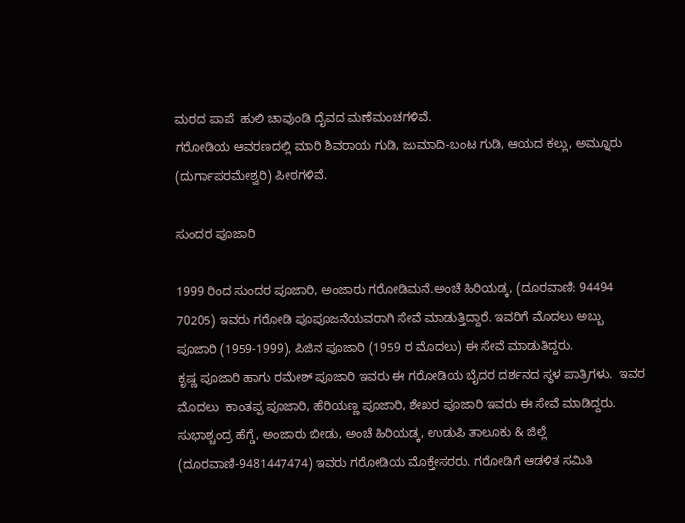ಮರದ ಪಾಪೆ  ಹುಲಿ ಚಾವುಂಡಿ ದೈವದ ಮಣೆಮಂಚಗಳಿವೆ.
ಗರೋಡಿಯ ಆವರಣದಲ್ಲಿ ಮಾರಿ ಶಿವರಾಯ ಗುಡಿ, ಜುಮಾದಿ-ಬಂಟ ಗುಡಿ, ಆಯದ ಕಲ್ಲು, ಅಮ್ನೂರು (ದುರ್ಗಾಪರಮೇಶ್ವರಿ) ಪೀಠಗಳಿವೆ.

ಸುಂದರ ಪೂಜಾರಿ

1999 ರಿಂದ ಸುಂದರ ಪೂಜಾರಿ, ಅಂಜಾರು ಗರೋಡಿಮನೆ.ಅಂಚೆ ಹಿರಿಯಡ್ಕ, (ದೂರವಾಣಿ: 94494 70205) ಇವರು ಗರೋಡಿ ಪೂಪೂಜನೆಯವರಾಗಿ ಸೇವೆ ಮಾಡುತ್ತಿದ್ದಾರೆ. ಇವರಿಗೆ ಮೊದಲು ಅಬ್ಬು ಪೂಜಾರಿ (1959-1999), ಪಿಜಿನ ಪೂಜಾರಿ (1959 ರ ಮೊದಲು) ಈ ಸೇವೆ ಮಾಡುತಿದ್ದರು.
ಕೃಷ್ಣ ಪೂಜಾರಿ ಹಾಗು ರಮೇಶ್ ಪೂಜಾರಿ ಇವರು ಈ ಗರೋಡಿಯ ಬೈದರ ದರ್ಶನದ ಸ್ಥಳ ಪಾತ್ರಿಗಳು.  ಇವರ ಮೊದಲು  ಕಾಂತಪ್ಪ ಪೂಜಾರಿ, ಹೆರಿಯಣ್ಣ ಪೂಜಾರಿ, ಶೇಖರ ಪೂಜಾರಿ ಇವರು ಈ ಸೇವೆ ಮಾಡಿದ್ದರು.
ಸುಭಾಶ್ಚಂದ್ರ ಹೆಗ್ಡೆ, ಅಂಜಾರು ಬೀಡು, ಅಂಚೆ ಹಿರಿಯಡ್ಕ, ಉಡುಪಿ ತಾಲೂಕು & ಜಿಲ್ಲೆ (ದೂರವಾಣಿ-9481447474) ಇವರು ಗರೋಡಿಯ ಮೊಕ್ತೇಸರರು. ಗರೋಡಿಗೆ ಆಡಳಿತ ಸಮಿತಿ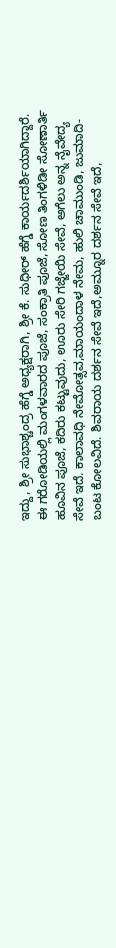ಇದ್ದು, ಶ್ರೀ ಸುಭಾಶ್ಚಂದ್ರ ಹೆಗ್ಡೆ ಅಧ್ಯಕ್ಷರಾಗಿ, ಶ್ರೀ ಕೆ. ಸುಧೀರ್ ಹೆಗ್ಡೆ ಕಾರ್ಯದರ್ಶಿಯಾಗಿದ್ದಾರೆ.
ಈ ಗರೋಡಿಯಲ್ಲಿ ಮಂಗಳವಾರದ ಪೂಜೆ, ಸಂಕ್ರಾತಿ ಪೂಜೆ, ಸೋಣ ತಿಂಗಳಿಡೀ ಸೋಣಾರ್ತಿ ಹೂವಿನ ಪೂಜೆ, ಕದಿರು ಕಟ್ಟುವುದು, ಊರು ಸೇರಿ ಗಜ್ಜೇಯಿ ಸೇವೆ, ಅಗೆಲು ಅನ್ನ ನೈವೇದ್ಯ ಸೇವೆ ಇದೆ. ಕಾಲಾವಧಿ ನೇಮೋತ್ಸವ,ಮಾಯಂದಾಳ ನೇಮ, ಹುಲಿ ಚಾಮುಂಡಿ, ಜುಮಾದಿ- ಬಂಟ ಕೋಲವಿದೆ. ಶಿವರಾಯ ದರ್ಶನ ಸೇವೆ ಇದೆ,ಅಮ್ನೂರ ದರ್ಶನ ಸೇವೆ ಇದೆ,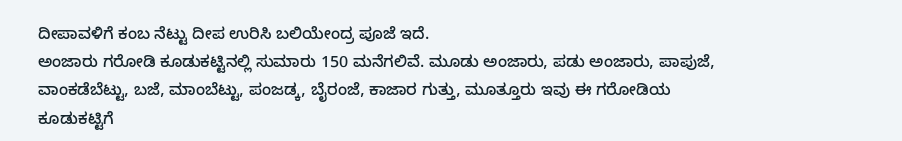ದೀಪಾವಳಿಗೆ ಕಂಬ ನೆಟ್ಟು ದೀಪ ಉರಿಸಿ ಬಲಿಯೇಂದ್ರ ಪೂಜೆ ಇದೆ.
ಅಂಜಾರು ಗರೋಡಿ ಕೂಡುಕಟ್ಟಿನಲ್ಲಿ ಸುಮಾರು 150 ಮನೆಗಲಿವೆ. ಮೂಡು ಅಂಜಾರು, ಪಡು ಅಂಜಾರು, ಪಾಪುಜೆ, ವಾಂಕಡೆಬೆಟ್ಟು, ಬಜೆ, ಮಾಂಬೆಟ್ಟು, ಪಂಜಡ್ಕ, ಬೈರಂಜೆ, ಕಾಜಾರ ಗುತ್ತು, ಮೂತ್ತೂರು ಇವು ಈ ಗರೋಡಿಯ ಕೂಡುಕಟ್ಟಿಗೆ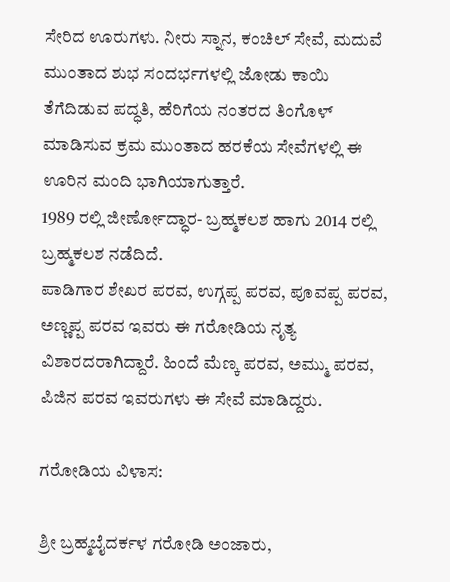ಸೇರಿದ ಊರುಗಳು. ನೀರು ಸ್ನಾನ, ಕಂಚಿಲ್ ಸೇವೆ, ಮದುವೆ ಮುಂತಾದ ಶುಭ ಸಂದರ್ಭಗಳಲ್ಲಿ ಜೋಡು ಕಾಯಿ ತೆಗೆದಿಡುವ ಪದ್ಧತಿ, ಹೆರಿಗೆಯ ನಂತರದ ತಿಂಗೊಳ್ ಮಾಡಿಸುವ ಕ್ರಮ ಮುಂತಾದ ಹರಕೆಯ ಸೇವೆಗಳಲ್ಲಿ ಈ ಊರಿನ ಮಂದಿ ಭಾಗಿಯಾಗುತ್ತಾರೆ.
1989 ರಲ್ಲಿ ಜೀರ್ಣೋದ್ಧಾರ- ಬ್ರಹ್ಮಕಲಶ ಹಾಗು 2014 ರಲ್ಲಿ ಬ್ರಹ್ಮಕಲಶ ನಡೆದಿದೆ.
ಪಾಡಿಗಾರ ಶೇಖರ ಪರವ, ಉಗ್ಗಪ್ಪ ಪರವ, ಪೂವಪ್ಪ ಪರವ, ಅಣ್ಣಪ್ಪ ಪರವ ಇವರು ಈ ಗರೋಡಿಯ ನೃತ್ಯ ವಿಶಾರದರಾಗಿದ್ದಾರೆ. ಹಿಂದೆ ಮೆಣ್ಕ ಪರವ, ಅಮ್ಮು ಪರವ, ಪಿಜಿನ ಪರವ ಇವರುಗಳು ಈ ಸೇವೆ ಮಾಡಿದ್ದರು.

ಗರೋಡಿಯ ವಿಳಾಸ:

ಶ್ರೀ ಬ್ರಹ್ಮಬೈದರ್ಕಳ ಗರೋಡಿ ಅಂಜಾರು,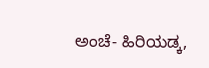ಅಂಚೆ- ಹಿರಿಯಡ್ಕ,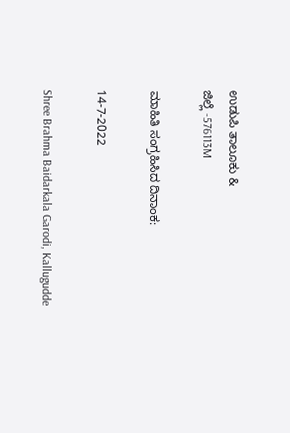ಉಡುಪಿ ತಾಲೂಕು &
ಜಿಲ್ಲೆ -576113M

ಮಾಹಿತಿ ಸಂಗ್ರಹಿಸಿದ ದಿನಾಂಕ:

14-7-2022

Shree Brahma Baidarkala Garodi, Kallugudde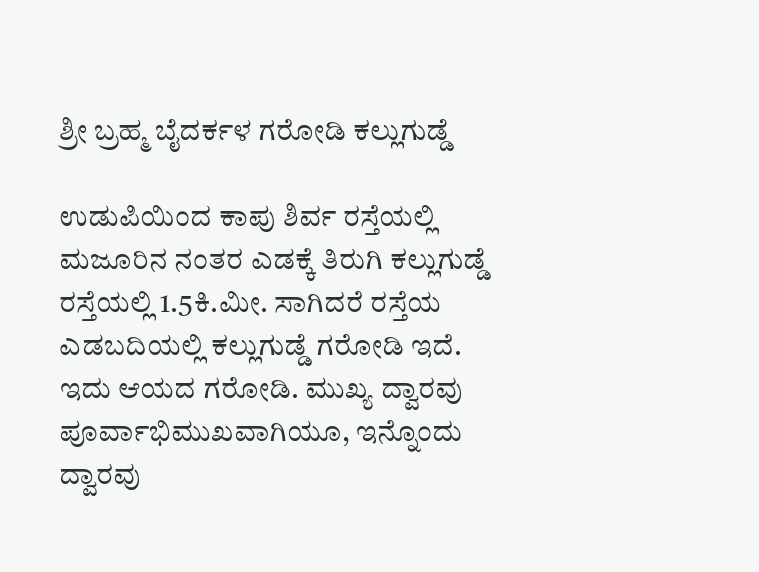ಶ್ರೀ ಬ್ರಹ್ಮ ಬೈದರ್ಕಳ ಗರೋಡಿ ಕಲ್ಲುಗುಡ್ಡೆ

ಉಡುಪಿಯಿಂದ ಕಾಪು ಶಿರ್ವ ರಸ್ತೆಯಲ್ಲಿ ಮಜೂರಿನ ನಂತರ ಎಡಕ್ಕೆ ತಿರುಗಿ ಕಲ್ಲುಗುಡ್ಡೆ ರಸ್ತೆಯಲ್ಲಿ 1.5ಕಿ.ಮೀ. ಸಾಗಿದರೆ ರಸ್ತೆಯ ಎಡಬದಿಯಲ್ಲಿ ಕಲ್ಲುಗುಡ್ಡೆ ಗರೋಡಿ ಇದೆ.
ಇದು ಆಯದ ಗರೋಡಿ. ಮುಖ್ಯ ದ್ವಾರವು ಪೂರ್ವಾಭಿಮುಖವಾಗಿಯೂ, ಇನ್ನೊಂದು ದ್ವಾರವು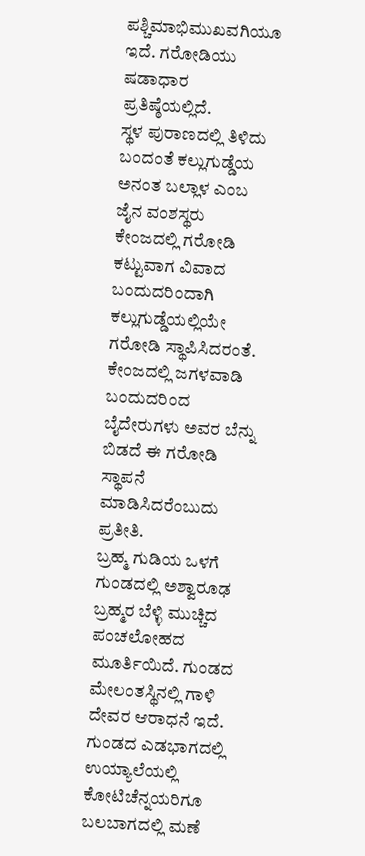ಪಶ್ಚಿಮಾಭಿಮುಖವಗಿಯೂ ಇದೆ. ಗರೋಡಿಯು ಷಡಾಧಾರ ಪ್ರತಿಷ್ಠೆಯಲ್ಲಿದೆ.
ಸ್ಥಳ ಪುರಾಣದಲ್ಲಿ ತಿಳಿದು ಬಂದಂತೆ ಕಲ್ಲುಗುಡ್ಡೆಯ ಅನಂತ ಬಲ್ಲಾಳ ಎಂಬ ಜೈನ ವಂಶಸ್ಥರು ಕೇಂಜದಲ್ಲಿ ಗರೋಡಿ ಕಟ್ಟುವಾಗ ವಿವಾದ ಬಂದುದರಿಂದಾಗಿ ಕಲ್ಲುಗುಡ್ಡೆಯಲ್ಲಿಯೇ ಗರೋಡಿ ಸ್ಥಾಪಿಸಿದರಂತೆ. ಕೇಂಜದಲ್ಲಿ ಜಗಳವಾಡಿ ಬಂದುದರಿಂದ ಬೈದೇರುಗಳು ಅವರ ಬೆನ್ನು ಬಿಡದೆ ಈ ಗರೋಡಿ ಸ್ಥಾಪನೆ ಮಾಡಿಸಿದರೆಂಬುದು ಪ್ರತೀತಿ.
ಬ್ರಹ್ಮ ಗುಡಿಯ ಒಳಗೆ ಗುಂಡದಲ್ಲಿ ಅಶ್ವಾರೂಢ ಬ್ರಹ್ಮರ ಬೆಳ್ಳಿ ಮುಚ್ಚಿದ ಪಂಚಲೋಹದ ಮೂರ್ತಿಯಿದೆ. ಗುಂಡದ ಮೇಲಂತಸ್ಥಿನಲ್ಲಿ ಗಾಳಿ ದೇವರ ಆರಾಧನೆ ಇದೆ. ಗುಂಡದ ಎಡಭಾಗದಲ್ಲಿ ಉಯ್ಯಾಲೆಯಲ್ಲಿ ಕೋಟಿಚೆನ್ನಯರಿಗೂ ಬಲಬಾಗದಲ್ಲಿ ಮಣೆ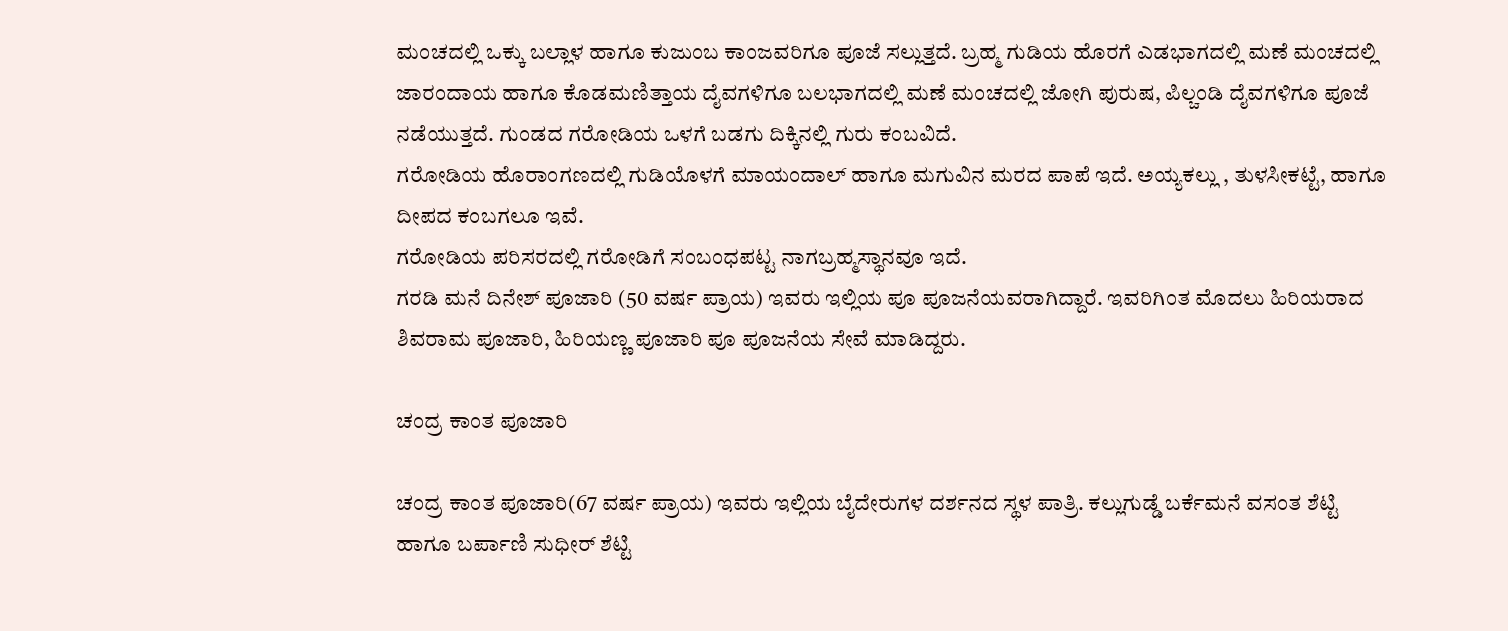ಮಂಚದಲ್ಲಿ ಒಕ್ಕು ಬಲ್ಲಾಳ ಹಾಗೂ ಕುಜುಂಬ ಕಾಂಜವರಿಗೂ ಪೂಜೆ ಸಲ್ಲುತ್ತದೆ. ಬ್ರಹ್ಮ ಗುಡಿಯ ಹೊರಗೆ ಎಡಭಾಗದಲ್ಲಿ ಮಣೆ ಮಂಚದಲ್ಲಿ ಜಾರಂದಾಯ ಹಾಗೂ ಕೊಡಮಣಿತ್ತಾಯ ದೈವಗಳಿಗೂ ಬಲಭಾಗದಲ್ಲಿ ಮಣೆ ಮಂಚದಲ್ಲಿ ಜೋಗಿ ಪುರುಷ, ಪಿಲ್ಚಂಡಿ ದೈವಗಳಿಗೂ ಪೂಜೆ ನಡೆಯುತ್ತದೆ. ಗುಂಡದ ಗರೋಡಿಯ ಒಳಗೆ ಬಡಗು ದಿಕ್ಕಿನಲ್ಲಿ ಗುರು ಕಂಬವಿದೆ.
ಗರೋಡಿಯ ಹೊರಾಂಗಣದಲ್ಲಿ ಗುಡಿಯೊಳಗೆ ಮಾಯಂದಾಲ್ ಹಾಗೂ ಮಗುವಿನ ಮರದ ಪಾಪೆ ಇದೆ. ಅಯ್ಯಕಲ್ಲು , ತುಳಸೀಕಟ್ಟೆ, ಹಾಗೂ ದೀಪದ ಕಂಬಗಲೂ ಇವೆ.
ಗರೋಡಿಯ ಪರಿಸರದಲ್ಲಿ ಗರೋಡಿಗೆ ಸಂಬಂಧಪಟ್ಟ ನಾಗಬ್ರಹ್ಮಸ್ಥಾನವೂ ಇದೆ.
ಗರಡಿ ಮನೆ ದಿನೇಶ್ ಪೂಜಾರಿ (50 ವರ್ಷ ಪ್ರಾಯ) ಇವರು ಇಲ್ಲಿಯ ಪೂ ಪೂಜನೆಯವರಾಗಿದ್ದಾರೆ. ಇವರಿಗಿಂತ ಮೊದಲು ಹಿರಿಯರಾದ ಶಿವರಾಮ ಪೂಜಾರಿ, ಹಿರಿಯಣ್ಣ ಪೂಜಾರಿ ಪೂ ಪೂಜನೆಯ ಸೇವೆ ಮಾಡಿದ್ದರು.

ಚಂದ್ರ ಕಾಂತ ಪೂಜಾರಿ

ಚಂದ್ರ ಕಾಂತ ಪೂಜಾರಿ(67 ವರ್ಷ ಪ್ರಾಯ) ಇವರು ಇಲ್ಲಿಯ ಬೈದೇರುಗಳ ದರ್ಶನದ ಸ್ಥಳ ಪಾತ್ರಿ. ಕಲ್ಲುಗುಡ್ಡೆ ಬರ್ಕೆಮನೆ ವಸಂತ ಶೆಟ್ಟಿ ಹಾಗೂ ಬರ್ಪಾಣಿ ಸುಧೀರ್ ಶೆಟ್ಟಿ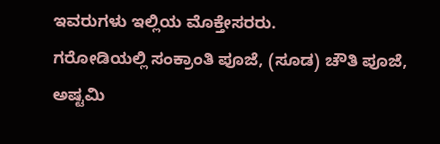ಇವರುಗಳು ಇಲ್ಲಿಯ ಮೊಕ್ತೇಸರರು.
ಗರೋಡಿಯಲ್ಲಿ ಸಂಕ್ರಾಂತಿ ಪೂಜೆ, (ಸೂಡ) ಚೌತಿ ಪೂಜೆ, ಅಷ್ಟಮಿ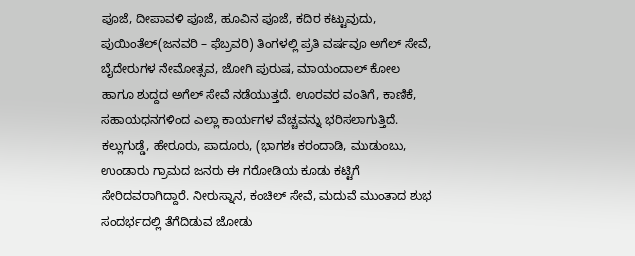ಪೂಜೆ, ದೀಪಾವಳಿ ಪೂಜೆ, ಹೂವಿನ ಪೂಜೆ, ಕದಿರ ಕಟ್ಟುವುದು, ಪುಯಿಂತೆಲ್(ಜನವರಿ – ಫೆಬ್ರವರಿ) ತಿಂಗಳಲ್ಲಿ ಪ್ರತಿ ವರ್ಷವೂ ಅಗೆಲ್ ಸೇವೆ, ಬೈದೇರುಗಳ ನೇಮೋತ್ಸವ, ಜೋಗಿ ಪುರುಷ, ಮಾಯಂದಾಲ್ ಕೋಲ ಹಾಗೂ ಶುದ್ದದ ಅಗೆಲ್ ಸೇವೆ ನಡೆಯುತ್ತದೆ. ಊರವರ ವಂತಿಗೆ, ಕಾಣಿಕೆ, ಸಹಾಯಧನಗಳಿಂದ ಎಲ್ಲಾ ಕಾರ್ಯಗಳ ವೆಚ್ಚವನ್ನು ಭರಿಸಲಾಗುತ್ತಿದೆ.
ಕಲ್ಲುಗುಡ್ಡೆ, ಹೇರೂರು, ಪಾದೂರು, (ಭಾಗಶಃ ಕರಂದಾಡಿ, ಮುಡುಂಬು, ಉಂಡಾರು ಗ್ರಾಮದ ಜನರು ಈ ಗರೋಡಿಯ ಕೂಡು ಕಟ್ಟಿಗೆ ಸೇರಿದವರಾಗಿದ್ದಾರೆ. ನೀರುಸ್ನಾನ, ಕಂಚಿಲ್ ಸೇವೆ, ಮದುವೆ ಮುಂತಾದ ಶುಭ ಸಂದರ್ಭದಲ್ಲಿ ತೆಗೆದಿಡುವ ಜೋಡು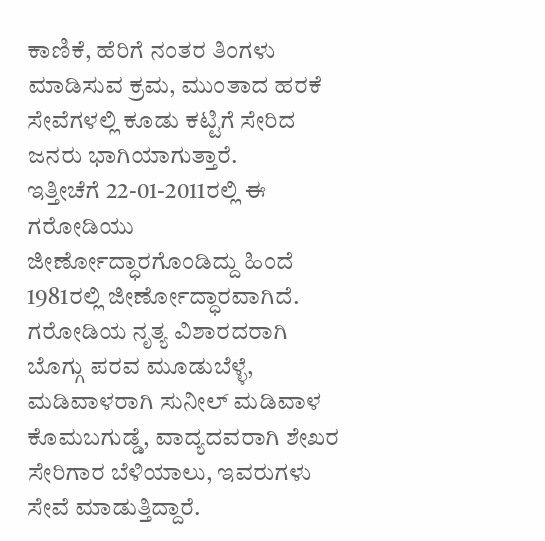ಕಾಣಿಕೆ, ಹೆರಿಗೆ ನಂತರ ತಿಂಗಳು ಮಾಡಿಸುವ ಕ್ರಮ, ಮುಂತಾದ ಹರಕೆ ಸೇವೆಗಳಲ್ಲಿ ಕೂಡು ಕಟ್ಟಿಗೆ ಸೇರಿದ ಜನರು ಭಾಗಿಯಾಗುತ್ತಾರೆ.
ಇತ್ತೀಚೆಗೆ 22-01-2011ರಲ್ಲಿ ಈ ಗರೋಡಿಯು ಜೀರ್ಣೋದ್ಧಾರಗೊಂಡಿದ್ದು ಹಿಂದೆ 1981ರಲ್ಲಿ ಜೀರ್ಣೋದ್ಧಾರವಾಗಿದೆ.
ಗರೋಡಿಯ ನೃತ್ಯ ವಿಶಾರದರಾಗಿ ಬೊಗ್ಗು ಪರವ ಮೂಡುಬೆಳ್ಳೆ, ಮಡಿವಾಳರಾಗಿ ಸುನೀಲ್ ಮಡಿವಾಳ ಕೊಮಬಗುಡ್ಡೆ, ವಾದ್ಯದವರಾಗಿ ಶೇಖರ ಸೇರಿಗಾರ ಬೆಳಿಯಾಲು, ಇವರುಗಳು ಸೇವೆ ಮಾಡುತ್ತಿದ್ದಾರೆ.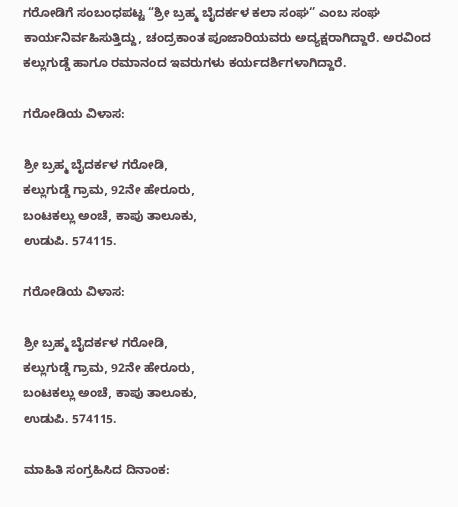ಗರೋಡಿಗೆ ಸಂಬಂಧಪಟ್ಟ “ಶ್ರೀ ಬ್ರಹ್ಮ ಬೈದರ್ಕಳ ಕಲಾ ಸಂಘ‘’ ಎಂಬ ಸಂಘ ಕಾರ್ಯನಿರ್ವಹಿಸುತ್ತಿದ್ದು, ಚಂದ್ರಕಾಂತ ಪೂಜಾರಿಯವರು ಅದ್ಯಕ್ಷರಾಗಿದ್ದಾರೆ. ಅರವಿಂದ ಕಲ್ಲುಗುಡ್ಡೆ ಹಾಗೂ ರಮಾನಂದ ಇವರುಗಳು ಕರ್ಯದರ್ಶಿಗಳಾಗಿದ್ದಾರೆ.

ಗರೋಡಿಯ ವಿಳಾಸ:

ಶ್ರೀ ಬ್ರಹ್ಮ ಬೈದರ್ಕಳ ಗರೋಡಿ,
ಕಲ್ಲುಗುಡ್ಡೆ ಗ್ರಾಮ, 92ನೇ ಹೇರೂರು,
ಬಂಟಕಲ್ಲು ಅಂಚೆ, ಕಾಪು ತಾಲೂಕು,
ಉಡುಪಿ. 574115.

ಗರೋಡಿಯ ವಿಳಾಸ:

ಶ್ರೀ ಬ್ರಹ್ಮ ಬೈದರ್ಕಳ ಗರೋಡಿ,
ಕಲ್ಲುಗುಡ್ಡೆ ಗ್ರಾಮ, 92ನೇ ಹೇರೂರು,
ಬಂಟಕಲ್ಲು ಅಂಚೆ, ಕಾಪು ತಾಲೂಕು,
ಉಡುಪಿ. 574115.

ಮಾಹಿತಿ ಸಂಗ್ರಹಿಸಿದ ದಿನಾಂಕ: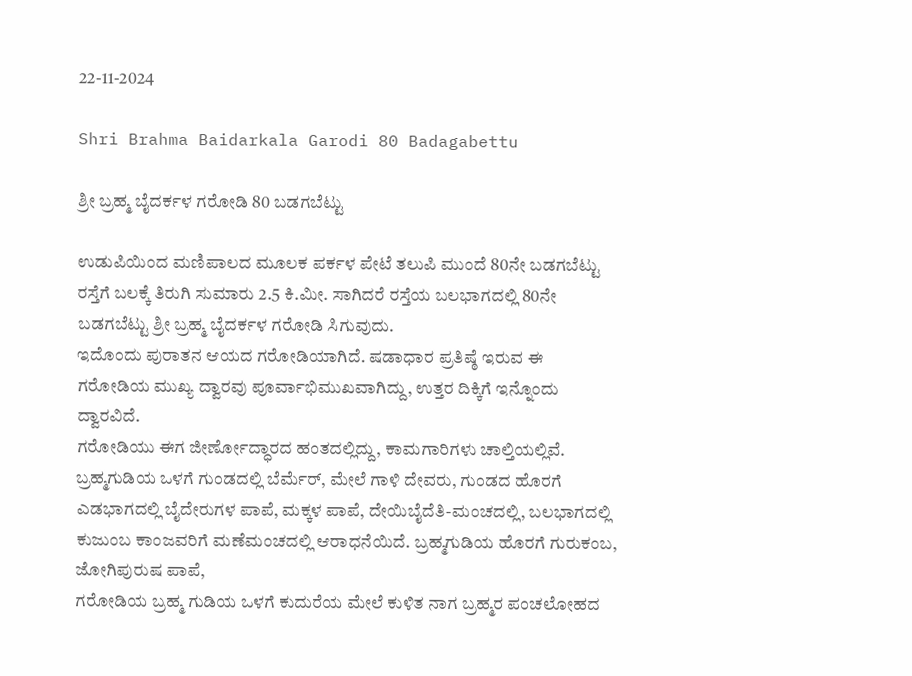22-11-2024

Shri Brahma Baidarkala Garodi 80 Badagabettu

ಶ್ರೀ ಬ್ರಹ್ಮ ಬೈದರ್ಕಳ ಗರೋಡಿ 80 ಬಡಗಬೆಟ್ಟು

ಉಡುಪಿಯಿಂದ ಮಣಿಪಾಲದ ಮೂಲಕ ಪರ್ಕಳ ಪೇಟೆ ತಲುಪಿ ಮುಂದೆ 80ನೇ ಬಡಗಬೆಟ್ಟು ರಸ್ತೆಗೆ ಬಲಕ್ಕೆ ತಿರುಗಿ ಸುಮಾರು 2.5 ಕಿ.ಮೀ. ಸಾಗಿದರೆ ರಸ್ತೆಯ ಬಲಭಾಗದಲ್ಲಿ 80ನೇ ಬಡಗಬೆಟ್ಟು ಶ್ರೀ ಬ್ರಹ್ಮ ಬೈದರ್ಕಳ ಗರೋಡಿ ಸಿಗುವುದು.
ಇದೊಂದು ಪುರಾತನ ಆಯದ ಗರೋಡಿಯಾಗಿದೆ. ಷಡಾಧಾರ ಪ್ರತಿಷ್ಠೆ ಇರುವ ಈ ಗರೋಡಿಯ ಮುಖ್ಯ ದ್ವಾರವು ಪೂರ್ವಾಭಿಮುಖವಾಗಿದ್ದು, ಉತ್ತರ ದಿಕ್ಕಿಗೆ ಇನ್ನೊಂದು ದ್ವಾರವಿದೆ.
ಗರೋಡಿಯು ಈಗ ಜೀರ್ಣೋದ್ಧಾರದ ಹಂತದಲ್ಲಿದ್ದು, ಕಾಮಗಾರಿಗಳು ಚಾಲ್ತಿಯಲ್ಲಿವೆ.
ಬ್ರಹ್ಮಗುಡಿಯ ಒಳಗೆ ಗುಂಡದಲ್ಲಿ ಬೆರ್ಮೆರ್, ಮೇಲೆ ಗಾಳಿ ದೇವರು, ಗುಂಡದ ಹೊರಗೆ ಎಡಭಾಗದಲ್ಲಿ ಬೈದೇರುಗಳ ಪಾಪೆ, ಮಕ್ಕಳ ಪಾಪೆ, ದೇಯಿಬೈದೆತಿ-ಮಂಚದಲ್ಲಿ, ಬಲಭಾಗದಲ್ಲಿ ಕುಜುಂಬ ಕಾಂಜವರಿಗೆ ಮಣೆಮಂಚದಲ್ಲಿ ಆರಾಧನೆಯಿದೆ. ಬ್ರಹ್ಮಗುಡಿಯ ಹೊರಗೆ ಗುರುಕಂಬ, ಜೋಗಿಪುರುಷ ಪಾಪೆ,
ಗರೋಡಿಯ ಬ್ರಹ್ಮ ಗುಡಿಯ ಒಳಗೆ ಕುದುರೆಯ ಮೇಲೆ ಕುಳಿತ ನಾಗ ಬ್ರಹ್ಮರ ಪಂಚಲೋಹದ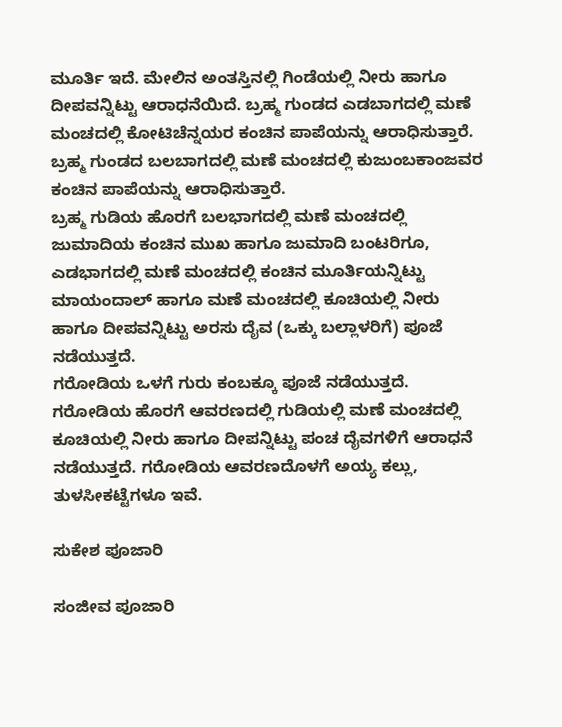ಮೂರ್ತಿ ಇದೆ. ಮೇಲಿನ ಅಂತಸ್ತಿನಲ್ಲಿ ಗಿಂಡೆಯಲ್ಲಿ ನೀರು ಹಾಗೂ ದೀಪವನ್ನಿಟ್ಟು ಆರಾಧನೆಯಿದೆ. ಬ್ರಹ್ಮ ಗುಂಡದ ಎಡಬಾಗದಲ್ಲಿ ಮಣೆ ಮಂಚದಲ್ಲಿ ಕೋಟಿಚೆನ್ನಯರ ಕಂಚಿನ ಪಾಪೆಯನ್ನು ಆರಾಧಿಸುತ್ತಾರೆ.
ಬ್ರಹ್ಮ ಗುಂಡದ ಬಲಬಾಗದಲ್ಲಿ ಮಣೆ ಮಂಚದಲ್ಲಿ ಕುಜುಂಬಕಾಂಜವರ ಕಂಚಿನ ಪಾಪೆಯನ್ನು ಆರಾಧಿಸುತ್ತಾರೆ.
ಬ್ರಹ್ಮ ಗುಡಿಯ ಹೊರಗೆ ಬಲಭಾಗದಲ್ಲಿ ಮಣೆ ಮಂಚದಲ್ಲಿ ಜುಮಾದಿಯ ಕಂಚಿನ ಮುಖ ಹಾಗೂ ಜುಮಾದಿ ಬಂಟರಿಗೂ, ಎಡಭಾಗದಲ್ಲಿ ಮಣೆ ಮಂಚದಲ್ಲಿ ಕಂಚಿನ ಮೂರ್ತಿಯನ್ನಿಟ್ಟು ಮಾಯಂದಾಲ್ ಹಾಗೂ ಮಣೆ ಮಂಚದಲ್ಲಿ ಕೂಚಿಯಲ್ಲಿ ನೀರು ಹಾಗೂ ದೀಪವನ್ನಿಟ್ಟು ಅರಸು ದೈವ (ಒಕ್ಕು ಬಲ್ಲಾಳರಿಗೆ) ಪೂಜೆ ನಡೆಯುತ್ತದೆ.
ಗರೋಡಿಯ ಒಳಗೆ ಗುರು ಕಂಬಕ್ಕೂ ಪೂಜೆ ನಡೆಯುತ್ತದೆ.
ಗರೋಡಿಯ ಹೊರಗೆ ಆವರಣದಲ್ಲಿ ಗುಡಿಯಲ್ಲಿ ಮಣೆ ಮಂಚದಲ್ಲಿ ಕೂಚಿಯಲ್ಲಿ ನೀರು ಹಾಗೂ ದೀಪನ್ನಿಟ್ಟು ಪಂಚ ದೈವಗಳಿಗೆ ಆರಾಧನೆ ನಡೆಯುತ್ತದೆ. ಗರೋಡಿಯ ಆವರಣದೊಳಗೆ ಅಯ್ಯ ಕಲ್ಲು, ತುಳಸೀಕಟ್ಟೆಗಳೂ ಇವೆ.

ಸುಕೇಶ ಪೂಜಾರಿ

ಸಂಜೀವ ಪೂಜಾರಿ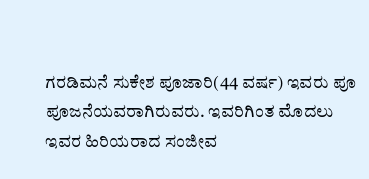ಗರಡಿಮನೆ ಸುಕೇಶ ಪೂಜಾರಿ(44 ವರ್ಷ) ಇವರು ಪೂ ಪೂಜನೆಯವರಾಗಿರುವರು. ಇವರಿಗಿಂತ ಮೊದಲು ಇವರ ಹಿರಿಯರಾದ ಸಂಜೀವ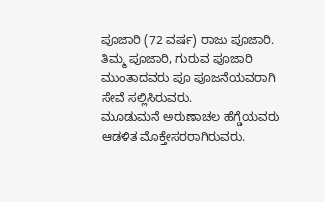ಪೂಜಾರಿ (72 ವರ್ಷ) ರಾಜು ಪೂಜಾರಿ. ತಿಮ್ಮ ಪೂಜಾರಿ, ಗುರುವ ಪೂಜಾರಿ ಮುಂತಾದವರು ಪೂ ಪೂಜನೆಯವರಾಗಿ ಸೇವೆ ಸಲ್ಲಿಸಿರುವರು.
ಮೂಡುಮನೆ ಅರುಣಾಚಲ ಹೆಗ್ಡೆಯವರು ಆಡಳಿತ ಮೊಕ್ತೇಸರರಾಗಿರುವರು.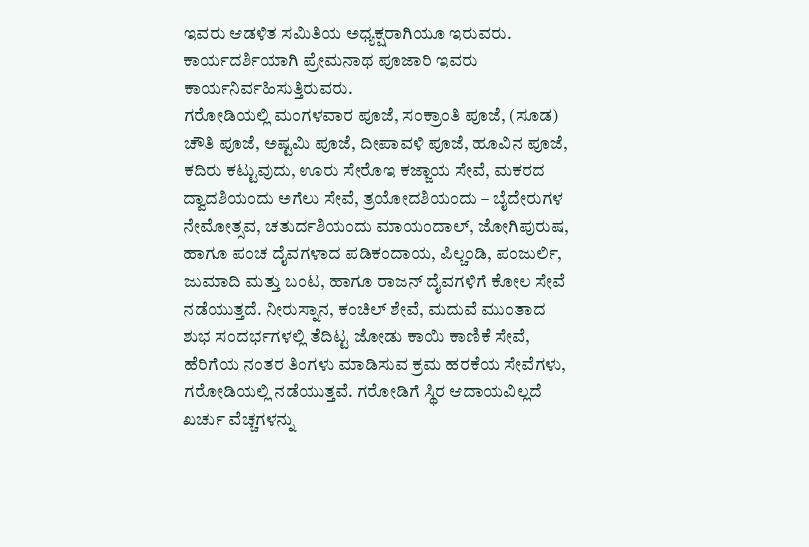ಇವರು ಆಡಳಿತ ಸಮಿತಿಯ ಅಧ್ಯಕ್ಷರಾಗಿಯೂ ಇರುವರು. ಕಾರ್ಯದರ್ಶಿಯಾಗಿ ಪ್ರೇಮನಾಥ ಪೂಜಾರಿ ಇವರು ಕಾರ್ಯನಿರ್ವಹಿಸುತ್ತಿರುವರು.
ಗರೋಡಿಯಲ್ಲಿ ಮಂಗಳವಾರ ಪೂಜೆ, ಸಂಕ್ರಾಂತಿ ಪೂಜೆ, (ಸೂಡ) ಚೌತಿ ಪೂಜೆ, ಅಷ್ಟಮಿ ಪೂಜೆ, ದೀಪಾವಳಿ ಪೂಜೆ, ಹೂವಿನ ಪೂಜೆ, ಕದಿರು ಕಟ್ಟುವುದು, ಊರು ಸೇರೊಇ ಕಜ್ಜಾಯ ಸೇವೆ, ಮಕರದ ದ್ವಾದಶಿಯಂದು ಅಗೆಲು ಸೇವೆ, ತ್ರಯೋದಶಿಯಂದು – ಬೈದೇರುಗಳ ನೇಮೋತ್ಸವ, ಚತುರ್ದಶಿಯಂದು ಮಾಯಂದಾಲ್, ಜೋಗಿಪುರುಷ, ಹಾಗೂ ಪಂಚ ದೈವಗಳಾದ ಪಡಿಕಂದಾಯ, ಪಿಲ್ಚಂಡಿ, ಪಂಜುರ್ಲಿ, ಜುಮಾದಿ ಮತ್ತು ಬಂಟ, ಹಾಗೂ ರಾಜನ್ ದೈವಗಳಿಗೆ ಕೋಲ ಸೇವೆ ನಡೆಯುತ್ತದೆ. ನೀರುಸ್ನಾನ, ಕಂಚಿಲ್ ಶೇವೆ, ಮದುವೆ ಮುಂತಾದ ಶುಭ ಸಂದರ್ಭಗಳಲ್ಲಿ ತೆದಿಟ್ಟ ಜೋಡು ಕಾಯಿ ಕಾಣಿಕೆ ಸೇವೆ, ಹೆರಿಗೆಯ ನಂತರ ತಿಂಗಳು ಮಾಡಿಸುವ ಕ್ರಮ ಹರಕೆಯ ಸೇವೆಗಳು, ಗರೋಡಿಯಲ್ಲಿ ನಡೆಯುತ್ತವೆ. ಗರೋಡಿಗೆ ಸ್ಥಿರ ಆದಾಯವಿಲ್ಲದೆ ಖರ್ಚು ವೆಚ್ಚಗಳನ್ನು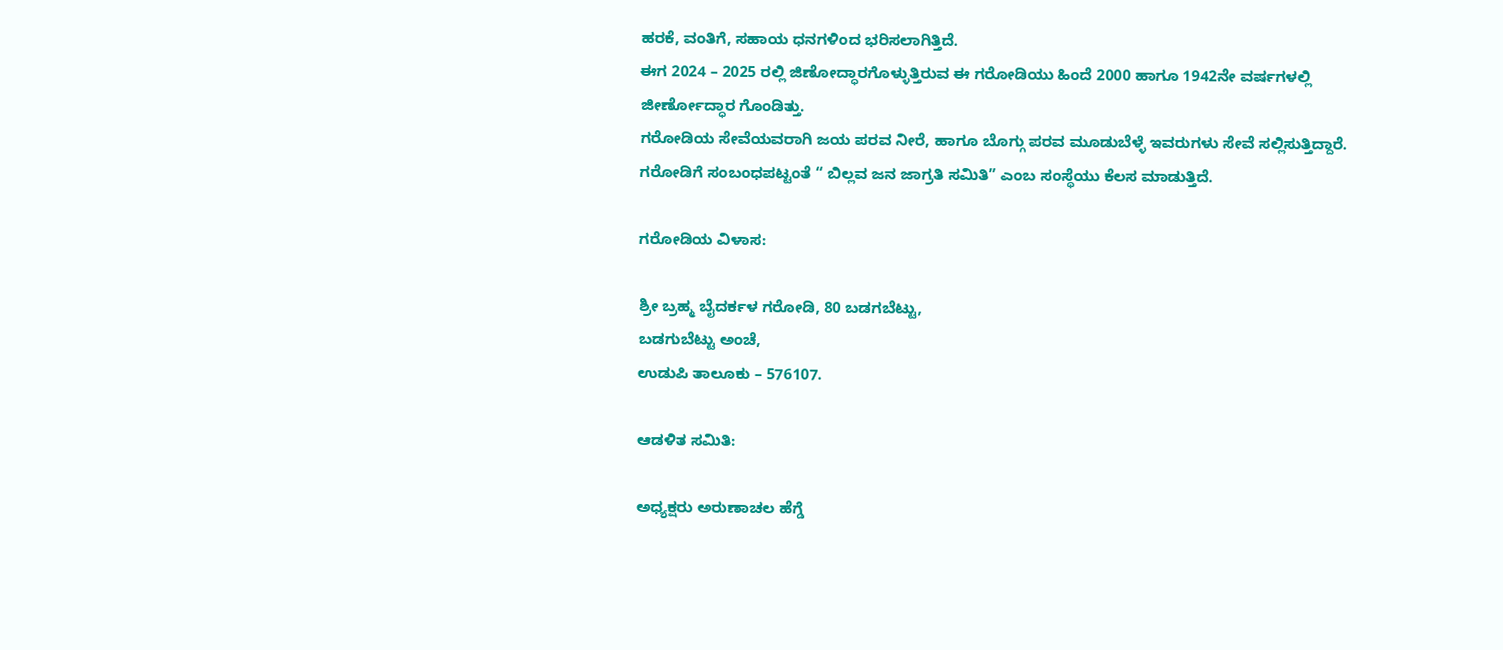ಹರಕೆ, ವಂತಿಗೆ, ಸಹಾಯ ಧನಗಳಿಂದ ಭರಿಸಲಾಗಿತ್ತಿದೆ.
ಈಗ 2024 – 2025 ರಲ್ಲಿ ಜಿಣೋದ್ಧಾರಗೊಳ್ಳುತ್ತಿರುವ ಈ ಗರೋಡಿಯು ಹಿಂದೆ 2000 ಹಾಗೂ 1942ನೇ ವರ್ಷಗಳಲ್ಲಿ ಜೀರ್ಣೋದ್ಧಾರ ಗೊಂಡಿತ್ತು.
ಗರೋಡಿಯ ಸೇವೆಯವರಾಗಿ ಜಯ ಪರವ ನೀರೆ, ಹಾಗೂ ಬೊಗ್ಗು ಪರವ ಮೂಡುಬೆಳ್ಳೆ ಇವರುಗಳು ಸೇವೆ ಸಲ್ಲಿಸುತ್ತಿದ್ದಾರೆ.
ಗರೋಡಿಗೆ ಸಂಬಂಧಪಟ್ಟಂತೆ “ ಬಿಲ್ಲವ ಜನ ಜಾಗ್ರತಿ ಸಮಿತಿ” ಎಂಬ ಸಂಸ್ಥೆಯು ಕೆಲಸ ಮಾಡುತ್ತಿದೆ.

ಗರೋಡಿಯ ವಿಳಾಸ:

ಶ್ರೀ ಬ್ರಹ್ಮ ಬೈದರ್ಕಳ ಗರೋಡಿ, 80 ಬಡಗಬೆಟ್ಟು,
ಬಡಗುಬೆಟ್ಟು ಅಂಚೆ,
ಉಡುಪಿ ತಾಲೂಕು – 576107.

ಆಡಳಿತ ಸಮಿತಿ:

ಅಧ್ಯಕ್ಷರು ಅರುಣಾಚಲ ಹೆಗ್ಡೆ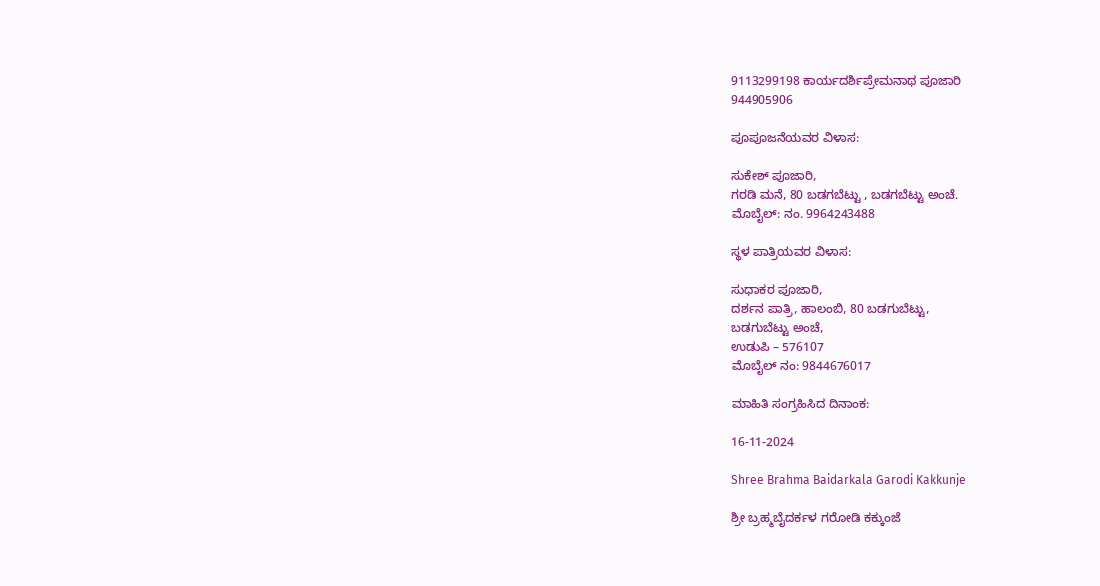9113299198 ಕಾರ್ಯದರ್ಶಿಪ್ರೇಮನಾಥ ಪೂಜಾರಿ
944905906

ಪೂಪೂಜನೆಯವರ ವಿಳಾಸ:

ಸುಕೇಶ್ ಪೂಜಾರಿ,
ಗರಡಿ ಮನೆ, 80 ಬಡಗಬೆಟ್ಟು , ಬಡಗಬೆಟ್ಟು ಅಂಚೆ.
ಮೊಬೈಲ್: ನಂ. 9964243488

ಸ್ಥಳ ಪಾತ್ರಿಯವರ ವಿಳಾಸ:

ಸುಧಾಕರ ಪೂಜಾರಿ,
ದರ್ಶನ ಪಾತ್ರಿ, ಹಾಲಂಬಿ, 80 ಬಡಗುಬೆಟ್ಟು,
ಬಡಗುಬೆಟ್ಟು ಅಂಚೆ,
ಉಡುಪಿ – 576107
ಮೊಬೈಲ್ ನಂ: 9844676017

ಮಾಹಿತಿ ಸಂಗ್ರಹಿಸಿದ ದಿನಾಂಕ:

16-11-2024

Shree Brahma Baidarkala Garodi Kakkunje

ಶ್ರೀ ಬ್ರಹ್ಮಬೈದರ್ಕಳ ಗರೋಡಿ ಕಕ್ಕುಂಜೆ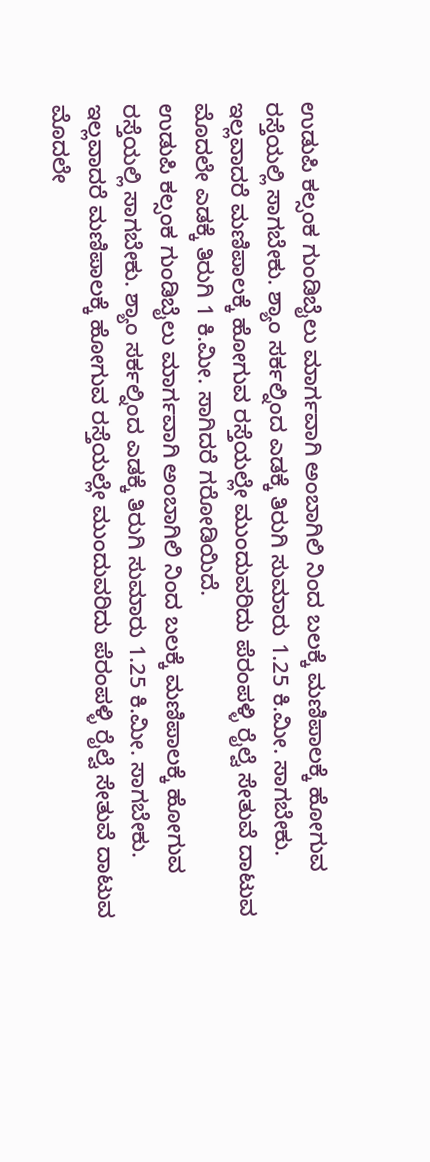ಉಡುಪಿ ಕಲ್ಸಂಕ ಗುಂಡಿಬೈಲು ಮಾರ್ಗವಾಗಿ ಅಂಬಾಗಿಲಿ ನಿಂದ ಬಲಕ್ಕೆ ಮಣಿಪಾಲಕ್ಕೆ ಹೋಗುವ ರಸ್ತೆಯಲ್ಲಿ ಸಾಗಬೇಕು. ಶ್ಯಾಂ ಸರ್ಕಲ್ನಿಂದ ಎಡಕ್ಕೆ ತಿರುಗಿ ಸುಮಾರು 1.25 ಕಿ.ಮೀ. ಸಾಗಬೇಕು. ಇಲ್ಲವಾದರೆ ಮಣಿಪಾಲಕ್ಕೆ ಹೋಗುವ ರಸ್ತೆಯಲ್ಲೇ ಮುಂದುವರಿದು ಪೆರಂಪಳ್ಳಿ ರೈಲ್ವೆ ಸೇತುವೆ ದಾಟುವ ಮೊದಲೇ ಎಡಕ್ಕೆ ತಿರುಗಿ 1 ಕಿ.ಮೀ. ಸಾಗಿದರೆ ಗರೋಡಿಯಿದೆ.
ಉಡುಪಿ ಕಲ್ಸಂಕ ಗುಂಡಿಬೈಲು ಮಾರ್ಗವಾಗಿ ಅಂಬಾಗಿಲಿ ನಿಂದ ಬಲಕ್ಕೆ ಮಣಿಪಾಲಕ್ಕೆ ಹೋಗುವ ರಸ್ತೆಯಲ್ಲಿ ಸಾಗಬೇಕು. ಶ್ಯಾಂ ಸರ್ಕಲ್ನಿಂದ ಎಡಕ್ಕೆ ತಿರುಗಿ ಸುಮಾರು 1.25 ಕಿ.ಮೀ. ಸಾಗಬೇಕು. ಇಲ್ಲವಾದರೆ ಮಣಿಪಾಲಕ್ಕೆ ಹೋಗುವ ರಸ್ತೆಯಲ್ಲೇ ಮುಂದುವರಿದು ಪೆರಂಪಳ್ಳಿ ರೈಲ್ವೆ ಸೇತುವೆ ದಾಟುವ ಮೊದಲೇ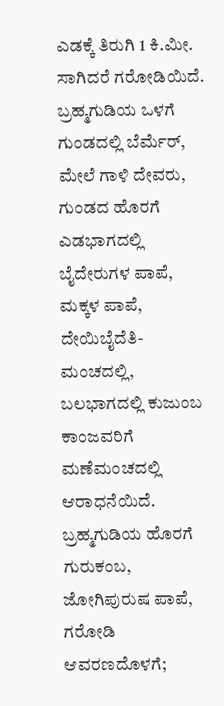ಎಡಕ್ಕೆ ತಿರುಗಿ 1 ಕಿ.ಮೀ. ಸಾಗಿದರೆ ಗರೋಡಿಯಿದೆ.
ಬ್ರಹ್ಮಗುಡಿಯ ಒಳಗೆ ಗುಂಡದಲ್ಲಿ ಬೆರ್ಮೆರ್, ಮೇಲೆ ಗಾಳಿ ದೇವರು, ಗುಂಡದ ಹೊರಗೆ ಎಡಭಾಗದಲ್ಲಿ ಬೈದೇರುಗಳ ಪಾಪೆ, ಮಕ್ಕಳ ಪಾಪೆ, ದೇಯಿಬೈದೆತಿ-ಮಂಚದಲ್ಲಿ, ಬಲಭಾಗದಲ್ಲಿ ಕುಜುಂಬ ಕಾಂಜವರಿಗೆ ಮಣೆಮಂಚದಲ್ಲಿ ಆರಾಧನೆಯಿದೆ. ಬ್ರಹ್ಮಗುಡಿಯ ಹೊರಗೆ ಗುರುಕಂಬ, ಜೋಗಿಪುರುಷ ಪಾಪೆ,
ಗರೋಡಿ ಆವರಣದೊಳಗೆ;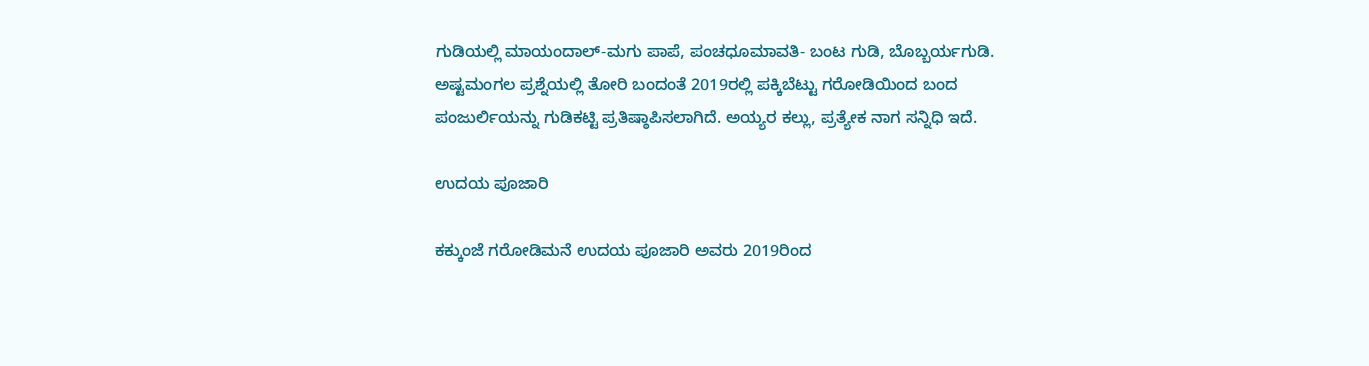ಗುಡಿಯಲ್ಲಿ ಮಾಯಂದಾಲ್-ಮಗು ಪಾಪೆ, ಪಂಚಧೂಮಾವತಿ- ಬಂಟ ಗುಡಿ, ಬೊಬ್ಬರ್ಯಗುಡಿ. ಅಷ್ಟಮಂಗಲ ಪ್ರಶ್ನೆಯಲ್ಲಿ ತೋರಿ ಬಂದಂತೆ 2019ರಲ್ಲಿ ಪಕ್ಕಿಬೆಟ್ಟು ಗರೋಡಿಯಿಂದ ಬಂದ ಪಂಜುರ್ಲಿಯನ್ನು ಗುಡಿಕಟ್ಟಿ ಪ್ರತಿಷ್ಠಾಪಿಸಲಾಗಿದೆ. ಅಯ್ಯರ ಕಲ್ಲು, ಪ್ರತ್ಯೇಕ ನಾಗ ಸನ್ನಿಧಿ ಇದೆ.

ಉದಯ ಪೂಜಾರಿ

ಕಕ್ಕುಂಜೆ ಗರೋಡಿಮನೆ ಉದಯ ಪೂಜಾರಿ ಅವರು 2019ರಿಂದ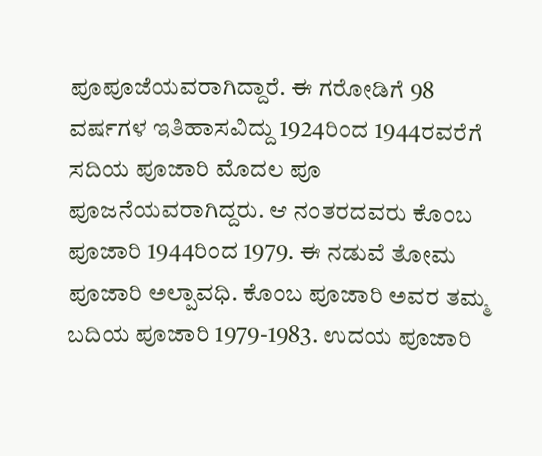ಪೂಪೂಜೆಯವರಾಗಿದ್ದಾರೆ. ಈ ಗರೋಡಿಗೆ 98 ವರ್ಷಗಳ ಇತಿಹಾಸವಿದ್ದು 1924ರಿಂದ 1944ರವರೆಗೆ ಸದಿಯ ಪೂಜಾರಿ ಮೊದಲ ಪೂ ಪೂಜನೆಯವರಾಗಿದ್ದರು. ಆ ನಂತರದವರು ಕೊಂಬ ಪೂಜಾರಿ 1944ರಿಂದ 1979. ಈ ನಡುವೆ ತೋಮ ಪೂಜಾರಿ ಅಲ್ಪಾವಧಿ. ಕೊಂಬ ಪೂಜಾರಿ ಅವರ ತಮ್ಮ ಬದಿಯ ಪೂಜಾರಿ 1979-1983. ಉದಯ ಪೂಜಾರಿ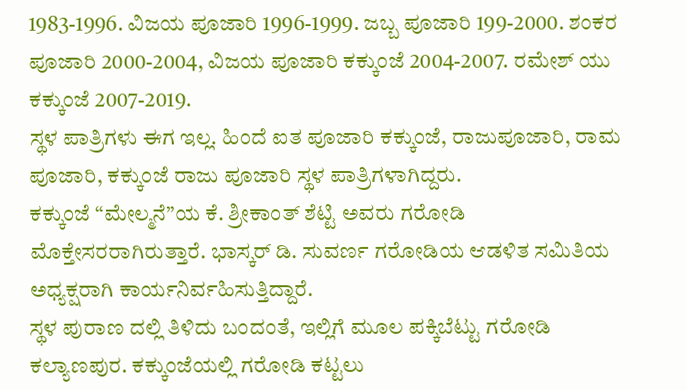1983-1996. ವಿಜಯ ಪೂಜಾರಿ 1996-1999. ಜಬ್ಬ ಪೂಜಾರಿ 199-2000. ಶಂಕರ ಪೂಜಾರಿ 2000-2004, ವಿಜಯ ಪೂಜಾರಿ ಕಕ್ಕುಂಜೆ 2004-2007. ರಮೇಶ್ ಯು ಕಕ್ಕುಂಜೆ 2007-2019.
ಸ್ಥಳ ಪಾತ್ರಿಗಳು ಈಗ ಇಲ್ಲ. ಹಿಂದೆ ಐತ ಪೂಜಾರಿ ಕಕ್ಕುಂಜೆ, ರಾಜುಪೂಜಾರಿ, ರಾಮ ಪೂಜಾರಿ, ಕಕ್ಕುಂಜೆ ರಾಜು ಪೂಜಾರಿ ಸ್ಥಳ ಪಾತ್ರಿಗಳಾಗಿದ್ದರು.
ಕಕ್ಕುಂಜೆ “ಮೇಲ್ಮನೆ”ಯ ಕೆ. ಶ್ರೀಕಾಂತ್ ಶೆಟ್ಟಿ ಅವರು ಗರೋಡಿ ಮೊಕ್ತೇಸರರಾಗಿರುತ್ತಾರೆ. ಭಾಸ್ಕರ್ ಡಿ. ಸುವರ್ಣ ಗರೋಡಿಯ ಆಡಳಿತ ಸಮಿತಿಯ ಅಧ್ಯಕ್ಷರಾಗಿ ಕಾರ್ಯನಿರ್ವಹಿಸುತ್ತಿದ್ದಾರೆ.
ಸ್ಥಳ ಪುರಾಣ ದಲ್ಲಿ ತಿಳಿದು ಬಂದಂತೆ, ಇಲ್ಲಿಗೆ ಮೂಲ ಪಕ್ಕಿಬೆಟ್ಟು ಗರೋಡಿ ಕಲ್ಯಾಣಪುರ. ಕಕ್ಕುಂಜೆಯಲ್ಲಿ ಗರೋಡಿ ಕಟ್ಟಲು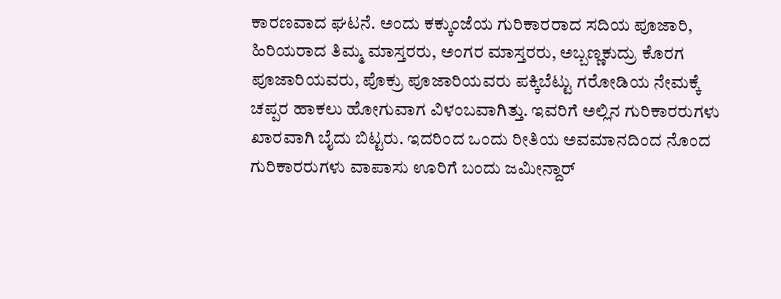ಕಾರಣವಾದ ಘಟನೆ. ಅಂದು ಕಕ್ಕುಂಜೆಯ ಗುರಿಕಾರರಾದ ಸದಿಯ ಪೂಜಾರಿ, ಹಿರಿಯರಾದ ತಿಮ್ಮ ಮಾಸ್ತರರು, ಅಂಗರ ಮಾಸ್ತರರು, ಅಬ್ಬಣ್ಣಕುದ್ರು ಕೊರಗ ಪೂಜಾರಿಯವರು, ಪೊಕ್ರು ಪೂಜಾರಿಯವರು ಪಕ್ಕಿಬೆಟ್ಟು ಗರೋಡಿಯ ನೇಮಕ್ಕೆ ಚಪ್ಪರ ಹಾಕಲು ಹೋಗುವಾಗ ವಿಳಂಬವಾಗಿತ್ತು. ಇವರಿಗೆ ಅಲ್ಲಿನ ಗುರಿಕಾರರುಗಳು ಖಾರವಾಗಿ ಬೈದು ಬಿಟ್ಟರು. ಇದರಿಂದ ಒಂದು ರೀತಿಯ ಅವಮಾನದಿಂದ ನೊಂದ ಗುರಿಕಾರರುಗಳು ವಾಪಾಸು ಊರಿಗೆ ಬಂದು ಜಮೀನ್ದಾರ್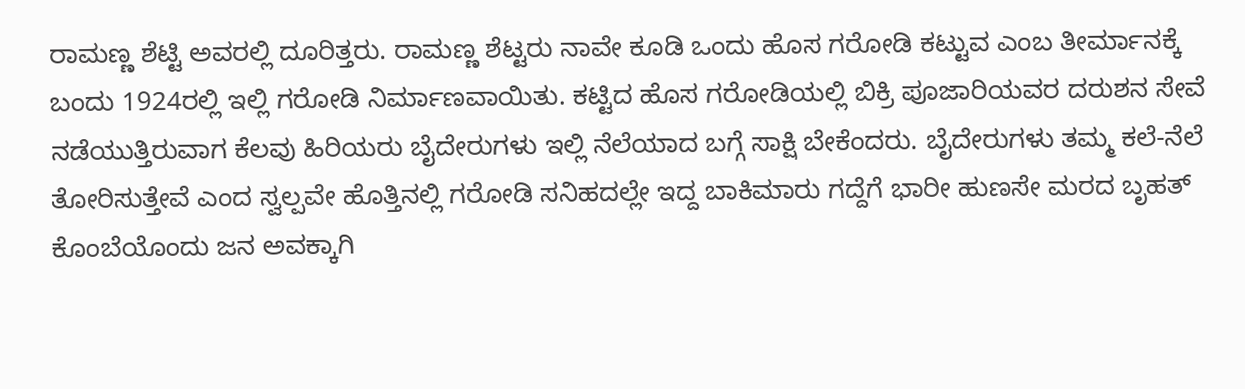ರಾಮಣ್ಣ ಶೆಟ್ಟಿ ಅವರಲ್ಲಿ ದೂರಿತ್ತರು. ರಾಮಣ್ಣ ಶೆಟ್ಟರು ನಾವೇ ಕೂಡಿ ಒಂದು ಹೊಸ ಗರೋಡಿ ಕಟ್ಟುವ ಎಂಬ ತೀರ್ಮಾನಕ್ಕೆ ಬಂದು 1924ರಲ್ಲಿ ಇಲ್ಲಿ ಗರೋಡಿ ನಿರ್ಮಾಣವಾಯಿತು. ಕಟ್ಟಿದ ಹೊಸ ಗರೋಡಿಯಲ್ಲಿ ಬಿಕ್ರಿ ಪೂಜಾರಿಯವರ ದರುಶನ ಸೇವೆ ನಡೆಯುತ್ತಿರುವಾಗ ಕೆಲವು ಹಿರಿಯರು ಬೈದೇರುಗಳು ಇಲ್ಲಿ ನೆಲೆಯಾದ ಬಗ್ಗೆ ಸಾಕ್ಷಿ ಬೇಕೆಂದರು. ಬೈದೇರುಗಳು ತಮ್ಮ ಕಲೆ-ನೆಲೆ ತೋರಿಸುತ್ತೇವೆ ಎಂದ ಸ್ವಲ್ಪವೇ ಹೊತ್ತಿನಲ್ಲಿ ಗರೋಡಿ ಸನಿಹದಲ್ಲೇ ಇದ್ದ ಬಾಕಿಮಾರು ಗದ್ದೆಗೆ ಭಾರೀ ಹುಣಸೇ ಮರದ ಬೃಹತ್ ಕೊಂಬೆಯೊಂದು ಜನ ಅವಕ್ಕಾಗಿ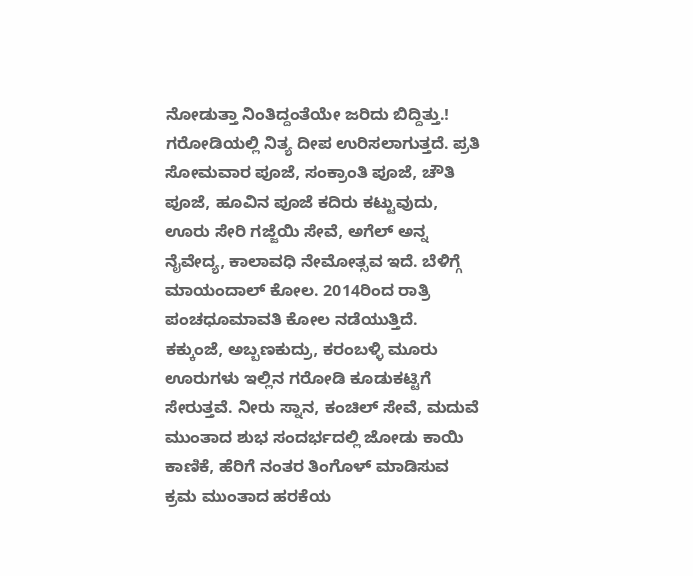ನೋಡುತ್ತಾ ನಿಂತಿದ್ದಂತೆಯೇ ಜರಿದು ಬಿದ್ದಿತ್ತು.!
ಗರೋಡಿಯಲ್ಲಿ ನಿತ್ಯ ದೀಪ ಉರಿಸಲಾಗುತ್ತದೆ. ಪ್ರತಿ ಸೋಮವಾರ ಪೂಜೆ, ಸಂಕ್ರಾಂತಿ ಪೂಜೆ, ಚೌತಿ ಪೂಜೆ, ಹೂವಿನ ಪೂಜೆ ಕದಿರು ಕಟ್ಟುವುದು, ಊರು ಸೇರಿ ಗಜ್ಜೆಯಿ ಸೇವೆ, ಅಗೆಲ್ ಅನ್ನ ನೈವೇದ್ಯ, ಕಾಲಾವಧಿ ನೇಮೋತ್ಸವ ಇದೆ. ಬೆಳಿಗ್ಗೆ ಮಾಯಂದಾಲ್ ಕೋಲ. 2014ರಿಂದ ರಾತ್ರಿ ಪಂಚಧೂಮಾವತಿ ಕೋಲ ನಡೆಯುತ್ತಿದೆ.
ಕಕ್ಕುಂಜೆ, ಅಬ್ಬಣಕುದ್ರು, ಕರಂಬಳ್ಳಿ ಮೂರು ಊರುಗಳು ಇಲ್ಲಿನ ಗರೋಡಿ ಕೂಡುಕಟ್ಟಿಗೆ ಸೇರುತ್ತವೆ. ನೀರು ಸ್ನಾನ, ಕಂಚಿಲ್ ಸೇವೆ, ಮದುವೆ ಮುಂತಾದ ಶುಭ ಸಂದರ್ಭದಲ್ಲಿ ಜೋಡು ಕಾಯಿ ಕಾಣಿಕೆ, ಹೆರಿಗೆ ನಂತರ ತಿಂಗೊಳ್ ಮಾಡಿಸುವ ಕ್ರಮ ಮುಂತಾದ ಹರಕೆಯ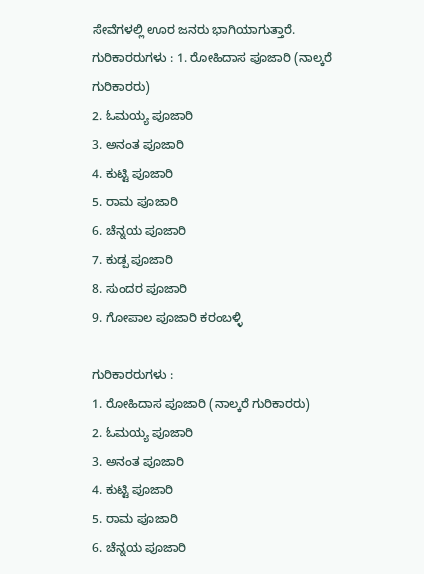ಸೇವೆಗಳಲ್ಲಿ ಊರ ಜನರು ಭಾಗಿಯಾಗುತ್ತಾರೆ.
ಗುರಿಕಾರರುಗಳು : 1. ರೋಹಿದಾಸ ಪೂಜಾರಿ (ನಾಲ್ಕರೆ ಗುರಿಕಾರರು)
2. ಓಮಯ್ಯ ಪೂಜಾರಿ
3. ಅನಂತ ಪೂಜಾರಿ
4. ಕುಟ್ಟಿ ಪೂಜಾರಿ
5. ರಾಮ ಪೂಜಾರಿ
6. ಚೆನ್ನಯ ಪೂಜಾರಿ
7. ಕುಡ್ಪ ಪೂಜಾರಿ
8. ಸುಂದರ ಪೂಜಾರಿ
9. ಗೋಪಾಲ ಪೂಜಾರಿ ಕರಂಬಳ್ಳಿ

ಗುರಿಕಾರರುಗಳು :
1. ರೋಹಿದಾಸ ಪೂಜಾರಿ (ನಾಲ್ಕರೆ ಗುರಿಕಾರರು)
2. ಓಮಯ್ಯ ಪೂಜಾರಿ
3. ಅನಂತ ಪೂಜಾರಿ
4. ಕುಟ್ಟಿ ಪೂಜಾರಿ
5. ರಾಮ ಪೂಜಾರಿ
6. ಚೆನ್ನಯ ಪೂಜಾರಿ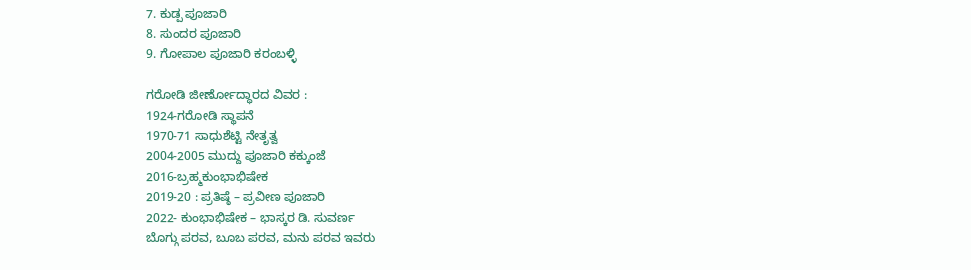7. ಕುಡ್ಪ ಪೂಜಾರಿ
8. ಸುಂದರ ಪೂಜಾರಿ
9. ಗೋಪಾಲ ಪೂಜಾರಿ ಕರಂಬಳ್ಳಿ

ಗರೋಡಿ ಜೀರ್ಣೋದ್ಧಾರದ ವಿವರ :
1924-ಗರೋಡಿ ಸ್ಥಾಪನೆ
1970-71 ಸಾಧುಶೆಟ್ಟಿ ನೇತೃತ್ವ
2004-2005 ಮುದ್ದು ಪೂಜಾರಿ ಕಕ್ಕುಂಜೆ
2016-ಬ್ರಹ್ಮಕುಂಭಾಭಿಷೇಕ
2019-20 : ಪ್ರತಿಷ್ಠೆ – ಪ್ರವೀಣ ಪೂಜಾರಿ
2022- ಕುಂಭಾಭಿಷೇಕ – ಭಾಸ್ಕರ ಡಿ. ಸುವರ್ಣ
ಬೊಗ್ಗು ಪರವ, ಬೂಬ ಪರವ, ಮನು ಪರವ ಇವರು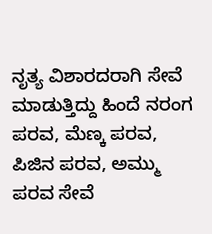ನೃತ್ಯ ವಿಶಾರದರಾಗಿ ಸೇವೆ ಮಾಡುತ್ತಿದ್ದು ಹಿಂದೆ ನರಂಗ ಪರವ, ಮೆಣ್ಕ ಪರವ, ಪಿಜಿನ ಪರವ, ಅಮ್ಮು ಪರವ ಸೇವೆ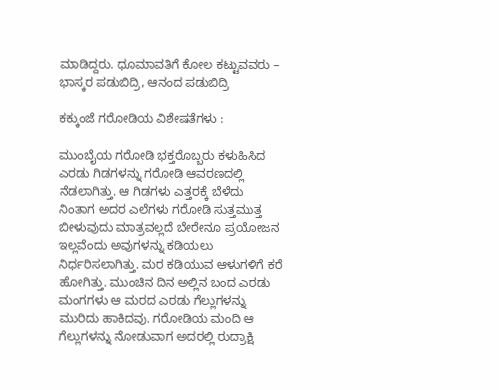ಮಾಡಿದ್ದರು. ಧೂಮಾವತಿಗೆ ಕೋಲ ಕಟ್ಟುವವರು – ಭಾಸ್ಕರ ಪಡುಬಿದ್ರಿ, ಆನಂದ ಪಡುಬಿದ್ರಿ

ಕಕ್ಕುಂಜೆ ಗರೋಡಿಯ ವಿಶೇಷತೆಗಳು :

ಮುಂಬೈಯ ಗರೋಡಿ ಭಕ್ತರೊಬ್ಬರು ಕಳುಹಿಸಿದ ಎರಡು ಗಿಡಗಳನ್ನು ಗರೋಡಿ ಆವರಣದಲ್ಲಿ ನೆಡಲಾಗಿತ್ತು. ಆ ಗಿಡಗಳು ಎತ್ತರಕ್ಕೆ ಬೆಳೆದು ನಿಂತಾಗ ಅದರ ಎಲೆಗಳು ಗರೋಡಿ ಸುತ್ತಮುತ್ತ ಬೀಳುವುದು ಮಾತ್ರವಲ್ಲದೆ ಬೇರೇನೂ ಪ್ರಯೋಜನ ಇಲ್ಲವೆಂದು ಅವುಗಳನ್ನು ಕಡಿಯಲು ನಿರ್ಧರಿಸಲಾಗಿತ್ತು. ಮರ ಕಡಿಯುವ ಆಳುಗಳಿಗೆ ಕರೆ ಹೋಗಿತ್ತು. ಮುಂಚಿನ ದಿನ ಅಲ್ಲಿನ ಬಂದ ಎರಡು ಮಂಗಗಳು ಆ ಮರದ ಎರಡು ಗೆಲ್ಲುಗಳನ್ನು ಮುರಿದು ಹಾಕಿದವು. ಗರೋಡಿಯ ಮಂದಿ ಆ ಗೆಲ್ಲುಗಳನ್ನು ನೋಡುವಾಗ ಅದರಲ್ಲಿ ರುದ್ರಾಕ್ಷಿ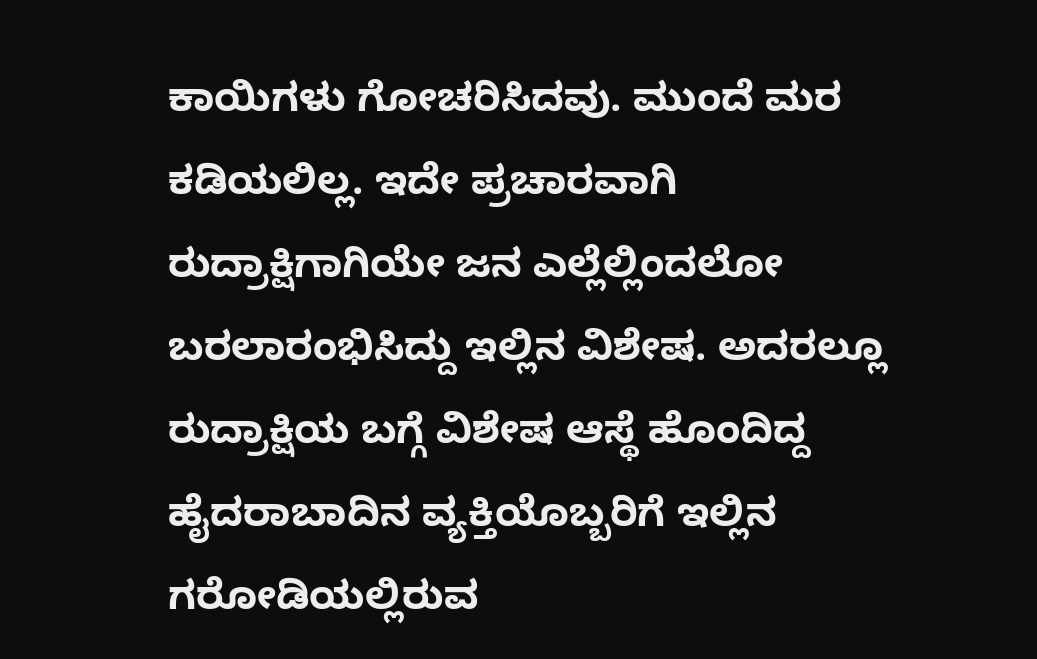ಕಾಯಿಗಳು ಗೋಚರಿಸಿದವು. ಮುಂದೆ ಮರ ಕಡಿಯಲಿಲ್ಲ. ಇದೇ ಪ್ರಚಾರವಾಗಿ ರುದ್ರಾಕ್ಷಿಗಾಗಿಯೇ ಜನ ಎಲ್ಲೆಲ್ಲಿಂದಲೋ ಬರಲಾರಂಭಿಸಿದ್ದು ಇಲ್ಲಿನ ವಿಶೇಷ. ಅದರಲ್ಲೂ ರುದ್ರಾಕ್ಷಿಯ ಬಗ್ಗೆ ವಿಶೇಷ ಆಸ್ಥೆ ಹೊಂದಿದ್ದ ಹೈದರಾಬಾದಿನ ವ್ಯಕ್ತಿಯೊಬ್ಬರಿಗೆ ಇಲ್ಲಿನ ಗರೋಡಿಯಲ್ಲಿರುವ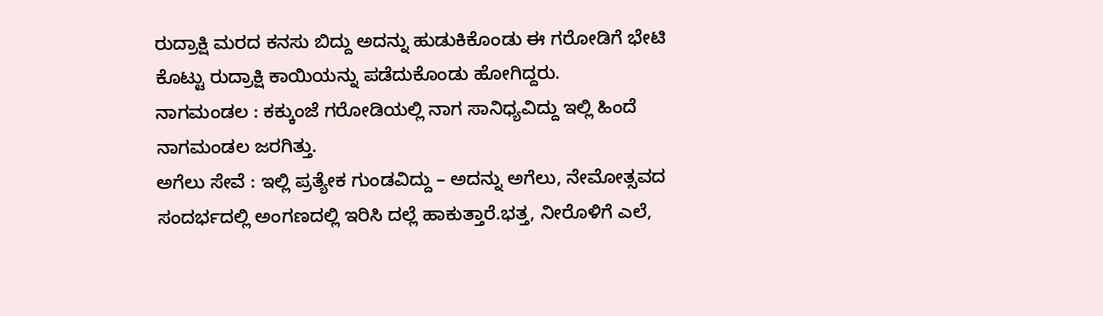ರುದ್ರಾಕ್ಷಿ ಮರದ ಕನಸು ಬಿದ್ದು ಅದನ್ನು ಹುಡುಕಿಕೊಂಡು ಈ ಗರೋಡಿಗೆ ಭೇಟಿ ಕೊಟ್ಟು ರುದ್ರಾಕ್ಷಿ ಕಾಯಿಯನ್ನು ಪಡೆದುಕೊಂಡು ಹೋಗಿದ್ದರು.
ನಾಗಮಂಡಲ : ಕಕ್ಕುಂಜೆ ಗರೋಡಿಯಲ್ಲಿ ನಾಗ ಸಾನಿಧ್ಯವಿದ್ದು ಇಲ್ಲಿ ಹಿಂದೆ ನಾಗಮಂಡಲ ಜರಗಿತ್ತು.
ಅಗೆಲು ಸೇವೆ : ಇಲ್ಲಿ ಪ್ರತ್ಯೇಕ ಗುಂಡವಿದ್ದು – ಅದನ್ನು ಅಗೆಲು, ನೇಮೋತ್ಸವದ ಸಂದರ್ಭದಲ್ಲಿ ಅಂಗಣದಲ್ಲಿ ಇರಿಸಿ ದಲ್ಲೆ ಹಾಕುತ್ತಾರೆ.ಭತ್ತ, ನೀರೊಳಿಗೆ ಎಲೆ,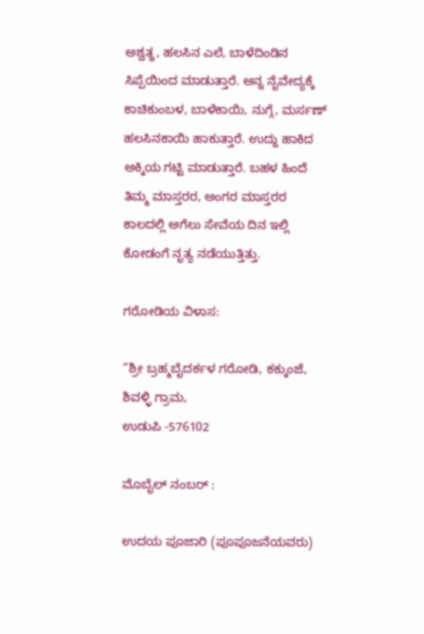ಅಶ್ವತ್ಥ, ಹಲಸಿನ ಎಲೆ, ಬಾಳೆದಿಂಡಿನ ಸಿಪ್ಪೆಯಿಂದ ಮಾಡುತ್ತಾರೆ. ಅನ್ನ ನೈವೇದ್ಯಕ್ಕೆ ಕಾಚಿಕುಂಬಳ, ಬಾಳೆಕಾಯಿ, ನುಗ್ಗೆ, ಮರ್ಸಣ್ ಹಲಸಿನಕಾಯಿ ಹಾಕುತ್ತಾರೆ. ಉದ್ದು ಹಾಕಿದ ಅಕ್ಕಿಯ ಗಟ್ಟಿ ಮಾಡುತ್ತಾರೆ. ಬಹಳ ಹಿಂದೆ ತಿಮ್ಮ ಮಾಸ್ತರರ, ಅಂಗರ ಮಾಸ್ತರರ ಕಾಲದಲ್ಲಿ ಅಗೆಲು ಸೇವೆಯ ದಿನ ಇಲ್ಲಿ ಕೋಡಂಗೆ ನೃತ್ಯ ನಡೆಯುತ್ತಿತ್ತು.

ಗರೋಡಿಯ ವಿಳಾಸ:

“ಶ್ರೀ ಬ್ರಹ್ಮಬೈದರ್ಕಳ ಗರೋಡಿ, ಕಕ್ಕುಂಜೆ,
ಶಿವಳ್ಳಿ ಗ್ರಾಮ,
ಉಡುಪಿ -576102

ಮೊಬೈಲ್ ನಂಬರ್ :

ಉದಯ ಪೂಜಾರಿ (ಪೂಪೂಜನೆಯವರು)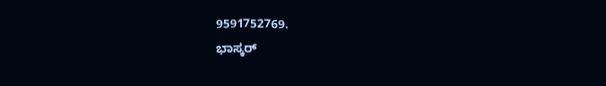9591752769.
ಭಾಸ್ಕರ್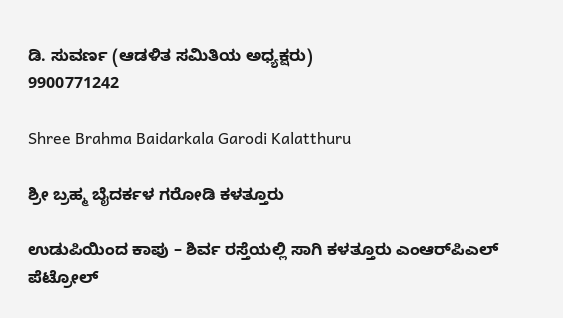ಡಿ. ಸುವರ್ಣ (ಆಡಳಿತ ಸಮಿತಿಯ ಅಧ್ಯಕ್ಷರು)
9900771242

Shree Brahma Baidarkala Garodi Kalatthuru

ಶ್ರೀ ಬ್ರಹ್ಮ ಬೈದರ್ಕಳ ಗರೋಡಿ ಕಳತ್ತೂರು

ಉಡುಪಿಯಿಂದ ಕಾಪು – ಶಿರ್ವ ರಸ್ತೆಯಲ್ಲಿ ಸಾಗಿ ಕಳತ್ತೂರು ಎಂಆರ್‌ಪಿಎಲ್ ಪೆಟ್ರೋಲ್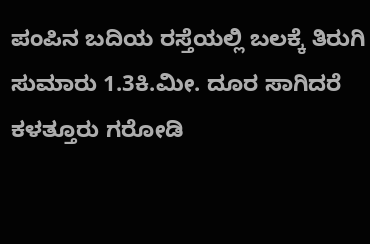ಪಂಪಿನ ಬದಿಯ ರಸ್ತೆಯಲ್ಲಿ ಬಲಕ್ಕೆ ತಿರುಗಿ ಸುಮಾರು 1.3ಕಿ.ಮೀ. ದೂರ ಸಾಗಿದರೆ ಕಳತ್ತೂರು ಗರೋಡಿ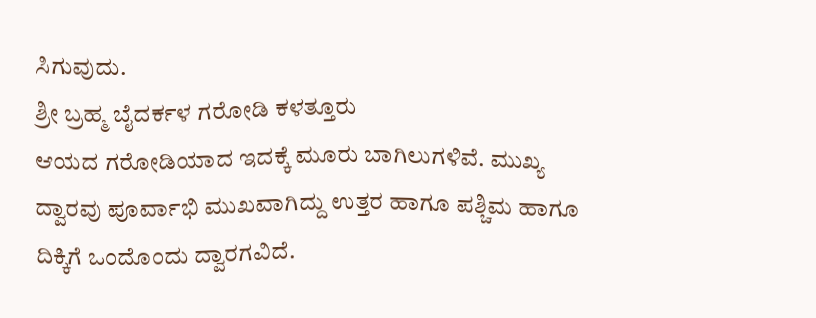ಸಿಗುವುದು.
ಶ್ರೀ ಬ್ರಹ್ಮ ಬೈದರ್ಕಳ ಗರೋಡಿ ಕಳತ್ತೂರು
ಆಯದ ಗರೋಡಿಯಾದ ಇದಕ್ಕೆ ಮೂರು ಬಾಗಿಲುಗಳಿವೆ. ಮುಖ್ಯ ದ್ವಾರವು ಪೂರ್ವಾಭಿ ಮುಖವಾಗಿದ್ದು ಉತ್ತರ ಹಾಗೂ ಪಶ್ಚಿಮ ಹಾಗೂ ದಿಕ್ಕಿಗೆ ಒಂದೊಂದು ದ್ವಾರಗವಿದೆ.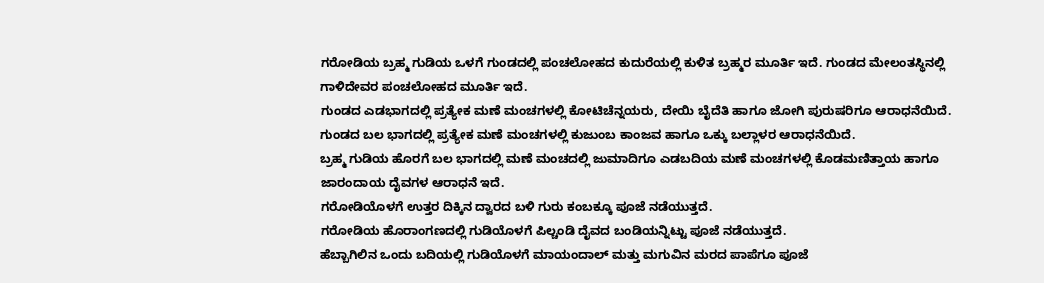ಗರೋಡಿಯ ಬ್ರಹ್ಮ ಗುಡಿಯ ಒಳಗೆ ಗುಂಡದಲ್ಲಿ ಪಂಚಲೋಹದ ಕುದುರೆಯಲ್ಲಿ ಕುಳಿತ ಬ್ರಹ್ಮರ ಮೂರ್ತಿ ಇದೆ. ಗುಂಡದ ಮೇಲಂತಸ್ಥಿನಲ್ಲಿ ಗಾಳಿದೇವರ ಪಂಚಲೋಹದ ಮೂರ್ತಿ ಇದೆ.
ಗುಂಡದ ಎಡಭಾಗದಲ್ಲಿ ಪ್ರತ್ಯೇಕ ಮಣೆ ಮಂಚಗಳಲ್ಲಿ ಕೋಟಿಚೆನ್ನಯರು, ದೇಯಿ ಬೈದೆತಿ ಹಾಗೂ ಜೋಗಿ ಪುರುಷರಿಗೂ ಆರಾಧನೆಯಿದೆ.
ಗುಂಡದ ಬಲ ಭಾಗದಲ್ಲಿ ಪ್ರತ್ಯೇಕ ಮಣೆ ಮಂಚಗಳಲ್ಲಿ ಕುಜುಂಬ ಕಾಂಜವ ಹಾಗೂ ಒಕ್ಕು ಬಲ್ಲಾಳರ ಆರಾಧನೆಯಿದೆ.
ಬ್ರಹ್ಮ ಗುಡಿಯ ಹೊರಗೆ ಬಲ ಭಾಗದಲ್ಲಿ ಮಣೆ ಮಂಚದಲ್ಲಿ ಜುಮಾದಿಗೂ ಎಡಬದಿಯ ಮಣೆ ಮಂಚಗಳಲ್ಲಿ ಕೊಡಮಣಿತ್ತಾಯ ಹಾಗೂ ಜಾರಂದಾಯ ದೈವಗಳ ಆರಾಧನೆ ಇದೆ.
ಗರೋಡಿಯೊಳಗೆ ಉತ್ತರ ದಿಕ್ಕಿನ ದ್ವಾರದ ಬಳಿ ಗುರು ಕಂಬಕ್ಕೂ ಪೂಜೆ ನಡೆಯುತ್ತದೆ.
ಗರೋಡಿಯ ಹೊರಾಂಗಣದಲ್ಲಿ ಗುಡಿಯೊಳಗೆ ಪಿಲ್ಚಂಡಿ ದೈವದ ಬಂಡಿಯನ್ನಿಟ್ಟು ಪೂಜೆ ನಡೆಯುತ್ತದೆ.
ಹೆಬ್ಬಾಗಿಲಿನ ಒಂದು ಬದಿಯಲ್ಲಿ ಗುಡಿಯೊಳಗೆ ಮಾಯಂದಾಲ್ ಮತ್ತು ಮಗುವಿನ ಮರದ ಪಾಪೆಗೂ ಪೂಜೆ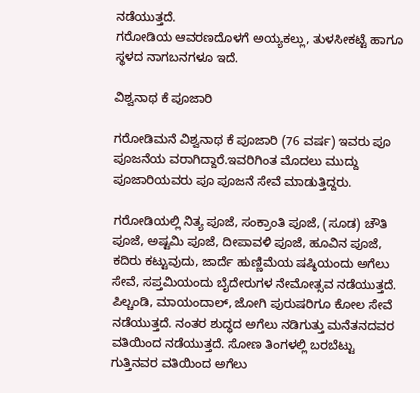ನಡೆಯುತ್ತದೆ.
ಗರೋಡಿಯ ಆವರಣದೊಳಗೆ ಅಯ್ಯಕಲ್ಲು, ತುಳಸೀಕಟ್ಟೆ ಹಾಗೂ ಸ್ಥಳದ ನಾಗಬನಗಳೂ ಇದೆ.

ವಿಶ್ವನಾಥ ಕೆ ಪೂಜಾರಿ

ಗರೋಡಿಮನೆ ವಿಶ್ವನಾಥ ಕೆ ಪೂಜಾರಿ (76 ವರ್ಷ) ಇವರು ಪೂ ಪೂಜನೆಯ ವರಾಗಿದ್ದಾರೆ.ಇವರಿಗಿಂತ ಮೊದಲು ಮುದ್ದು ಪೂಜಾರಿಯವರು ಪೂ ಪೂಜನೆ ಸೇವೆ ಮಾಡುತ್ತಿದ್ದರು.

ಗರೋಡಿಯಲ್ಲಿ ನಿತ್ಯ ಪೂಜೆ, ಸಂಕ್ರಾಂತಿ ಪೂಜೆ, (ಸೂಡ) ಚೌತಿ ಪೂಜೆ, ಅಷ್ಟಮಿ ಪೂಜೆ, ದೀಪಾವಳಿ ಪೂಜೆ, ಹೂವಿನ ಪೂಜೆ, ಕದಿರು ಕಟ್ಟುವುದು, ಜಾರ್ದೆ ಹುಣ್ಣಿಮೆಯ ಷಷ್ಠಿಯಂದು ಅಗೆಲು ಸೇವೆ, ಸಪ್ತಮಿಯಂದು ಬೈದೇರುಗಳ ನೇಮೋತ್ಸವ ನಡೆಯುತ್ತದೆ. ಪಿಲ್ಚಂಡಿ, ಮಾಯಂದಾಲ್, ಜೋಗಿ ಪುರುಷರಿಗೂ ಕೋಲ ಸೇವೆ ನಡೆಯುತ್ತದೆ. ನಂತರ ಶುದ್ಧದ ಅಗೆಲು ನಡಿಗುತ್ತು ಮನೆತನದವರ ವತಿಯಿಂದ ನಡೆಯುತ್ತದೆ. ಸೋಣ ತಿಂಗಳಲ್ಲಿ ಬರಬೆಟ್ಟು ಗುತ್ತಿನವರ ವತಿಯಿಂದ ಅಗೆಲು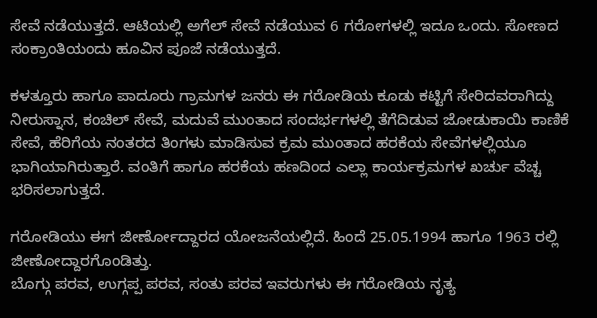ಸೇವೆ ನಡೆಯುತ್ತದೆ. ಆಟಿಯಲ್ಲಿ ಅಗೆಲ್ ಸೇವೆ ನಡೆಯುವ 6 ಗರೋಗಳಲ್ಲಿ ಇದೂ ಒಂದು. ಸೋಣದ ಸಂಕ್ರಾಂತಿಯಂದು ಹೂವಿನ ಪೂಜೆ ನಡೆಯುತ್ತದೆ.

ಕಳತ್ತೂರು ಹಾಗೂ ಪಾದೂರು ಗ್ರಾಮಗಳ ಜನರು ಈ ಗರೋಡಿಯ ಕೂಡು ಕಟ್ಟಿಗೆ ಸೇರಿದವರಾಗಿದ್ದು ನೀರುಸ್ನಾನ, ಕಂಚಿಲ್ ಸೇವೆ, ಮದುವೆ ಮುಂತಾದ ಸಂದರ್ಭಗಳಲ್ಲಿ ತೆಗೆದಿಡುವ ಜೋಡುಕಾಯಿ ಕಾಣಿಕೆ ಸೇವೆ, ಹೆರಿಗೆಯ ನಂತರದ ತಿಂಗಳು ಮಾಡಿಸುವ ಕ್ರಮ ಮುಂತಾದ ಹರಕೆಯ ಸೇವೆಗಳಲ್ಲಿಯೂ ಭಾಗಿಯಾಗಿರುತ್ತಾರೆ. ವಂತಿಗೆ ಹಾಗೂ ಹರಕೆಯ ಹಣದಿಂದ ಎಲ್ಲಾ ಕಾರ್ಯಕ್ರಮಗಳ ಖರ್ಚು ವೆಚ್ಚ ಭರಿಸಲಾಗುತ್ತದೆ.

ಗರೋಡಿಯು ಈಗ ಜೀರ್ಣೋದ್ದಾರದ ಯೋಜನೆಯಲ್ಲಿದೆ. ಹಿಂದೆ 25.05.1994 ಹಾಗೂ 1963 ರಲ್ಲಿ ಜೀಣೋದ್ದಾರಗೊಂಡಿತ್ತು.
ಬೊಗ್ಗು ಪರವ, ಉಗ್ಗಪ್ಪ ಪರವ, ಸಂತು ಪರವ ಇವರುಗಳು ಈ ಗರೋಡಿಯ ನೃತ್ಯ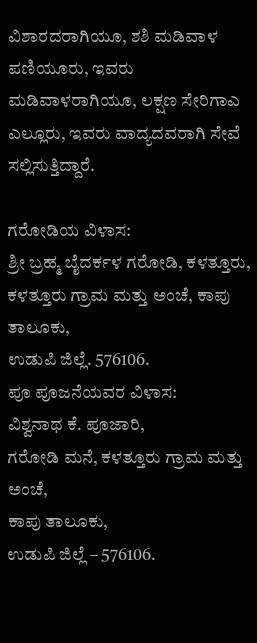ವಿಶಾರದರಾಗಿಯೂ, ಶಶಿ ಮಡಿವಾಳ ಪಣಿಯೂರು, ಇವರು ಮಡಿವಾಳರಾಗಿಯೂ, ಲಕ್ಷಣ ಸೇರಿಗಾಎ ಎಲ್ಲೂರು, ಇವರು ವಾದ್ಯದವರಾಗಿ ಸೇವೆ ಸಲ್ಲಿಸುತ್ತಿದ್ದಾರೆ.

ಗರೋಡಿಯ ವಿಳಾಸ:
ಶ್ರೀ ಬ್ರಹ್ಮ ಬೈದರ್ಕಳ ಗರೋಡಿ, ಕಳತ್ತೂರು,
ಕಳತ್ತೂರು ಗ್ರಾಮ ಮತ್ತು ಅಂಚೆ, ಕಾಪು ತಾಲೂಕು,
ಉಡುಪಿ ಜಿಲ್ಲೆ. 576106.
ಪೂ ಪೂಜನೆಯವರ ವಿಳಾಸ:
ವಿಶ್ವನಾಥ ಕೆ. ಪೂಜಾರಿ,
ಗರೋಡಿ ಮನೆ, ಕಳತ್ತೂರು ಗ್ರಾಮ ಮತ್ತು ಅಂಚೆ,
ಕಾಪು ತಾಲೂಕು,
ಉಡುಪಿ ಜಿಲ್ಲೆ – 576106.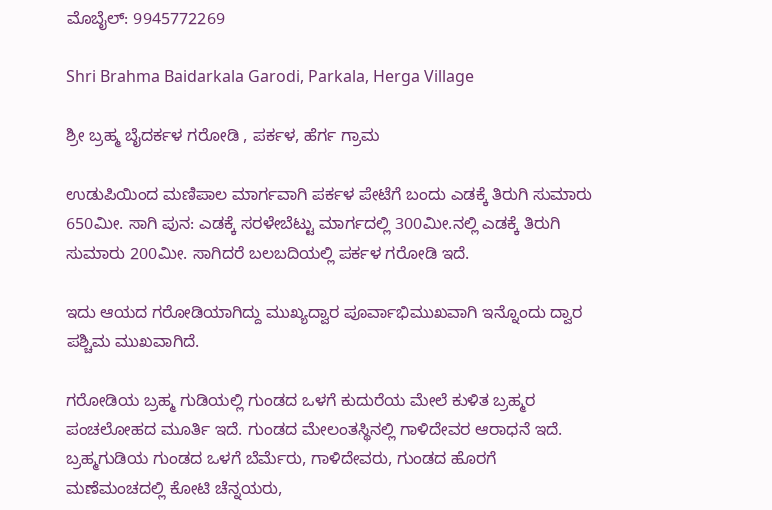ಮೊಬೈಲ್: 9945772269

Shri Brahma Baidarkala Garodi, Parkala, Herga Village

ಶ್ರೀ ಬ್ರಹ್ಮ ಬೈದರ್ಕಳ ಗರೋಡಿ , ಪರ್ಕಳ, ಹೆರ್ಗ ಗ್ರಾಮ

ಉಡುಪಿಯಿಂದ ಮಣಿಪಾಲ ಮಾರ್ಗವಾಗಿ ಪರ್ಕಳ ಪೇಟೆಗೆ ಬಂದು ಎಡಕ್ಕೆ ತಿರುಗಿ ಸುಮಾರು 650ಮೀ. ಸಾಗಿ ಪುನ: ಎಡಕ್ಕೆ ಸರಳೇಬೆಟ್ಟು ಮಾರ್ಗದಲ್ಲಿ 300ಮೀ.ನಲ್ಲಿ ಎಡಕ್ಕೆ ತಿರುಗಿ ಸುಮಾರು 200ಮೀ. ಸಾಗಿದರೆ ಬಲಬದಿಯಲ್ಲಿ ಪರ್ಕಳ ಗರೋಡಿ ಇದೆ.

ಇದು ಆಯದ ಗರೋಡಿಯಾಗಿದ್ದು ಮುಖ್ಯದ್ವಾರ ಪೂರ್ವಾಭಿಮುಖವಾಗಿ ಇನ್ನೊಂದು ದ್ವಾರ ಪಶ್ಚಿಮ ಮುಖವಾಗಿದೆ.

ಗರೋಡಿಯ ಬ್ರಹ್ಮ ಗುಡಿಯಲ್ಲಿ ಗುಂಡದ ಒಳಗೆ ಕುದುರೆಯ ಮೇಲೆ ಕುಳಿತ ಬ್ರಹ್ಮರ ಪಂಚಲೋಹದ ಮೂರ್ತಿ ಇದೆ. ಗುಂಡದ ಮೇಲಂತಸ್ಥಿನಲ್ಲಿ ಗಾಳಿದೇವರ ಆರಾಧನೆ ಇದೆ.
ಬ್ರಹ್ಮಗುಡಿಯ ಗುಂಡದ ಒಳಗೆ ಬೆರ್ಮೆರು, ಗಾಳಿದೇವರು, ಗುಂಡದ ಹೊರಗೆ ಮಣೆಮಂಚದಲ್ಲಿ ಕೋಟಿ ಚೆನ್ನಯರು,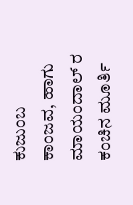ಕುಜುಂಬ ಕಾಂಜವ, ಹಾಗು ಮಾಯಂದಾಲ್ ರ ಕಂಚಿನ ಮೂರ್ತಿ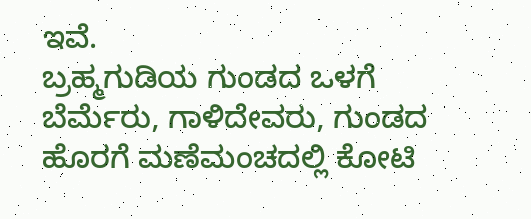ಇವೆ.
ಬ್ರಹ್ಮಗುಡಿಯ ಗುಂಡದ ಒಳಗೆ ಬೆರ್ಮೆರು, ಗಾಳಿದೇವರು, ಗುಂಡದ ಹೊರಗೆ ಮಣೆಮಂಚದಲ್ಲಿ ಕೋಟಿ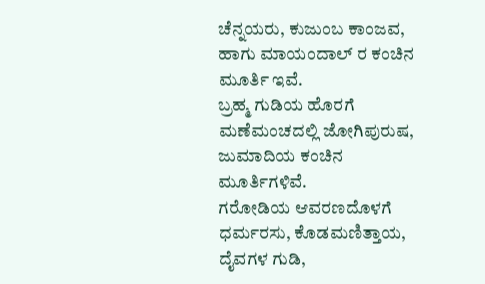ಚೆನ್ನಯರು, ಕುಜುಂಬ ಕಾಂಜವ, ಹಾಗು ಮಾಯಂದಾಲ್ ರ ಕಂಚಿನ ಮೂರ್ತಿ ಇವೆ.
ಬ್ರಹ್ಮ ಗುಡಿಯ ಹೊರಗೆ ಮಣೆಮಂಚದಲ್ಲಿ ಜೋಗಿಪುರುಷ, ಜುಮಾದಿಯ ಕಂಚಿನ ಮೂರ್ತಿಗಳಿವೆ.
ಗರೋಡಿಯ ಆವರಣದೊಳಗೆ ಧರ್ಮರಸು, ಕೊಡಮಣಿತ್ತಾಯ, ದೈವಗಳ ಗುಡಿ,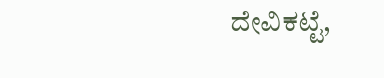ದೇವಿಕಟ್ಟೆ,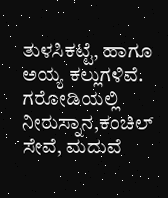ತುಳಸಿಕಟ್ಟೆ, ಹಾಗೂ ಅಯ್ಯ ಕಲ್ಲುಗಳಿವೆ. ಗರೋಡಿಯಲ್ಲಿ ನೀರುಸ್ನಾನ,ಕಂಚಿಲ್ ಸೇವೆ, ಮದುವೆ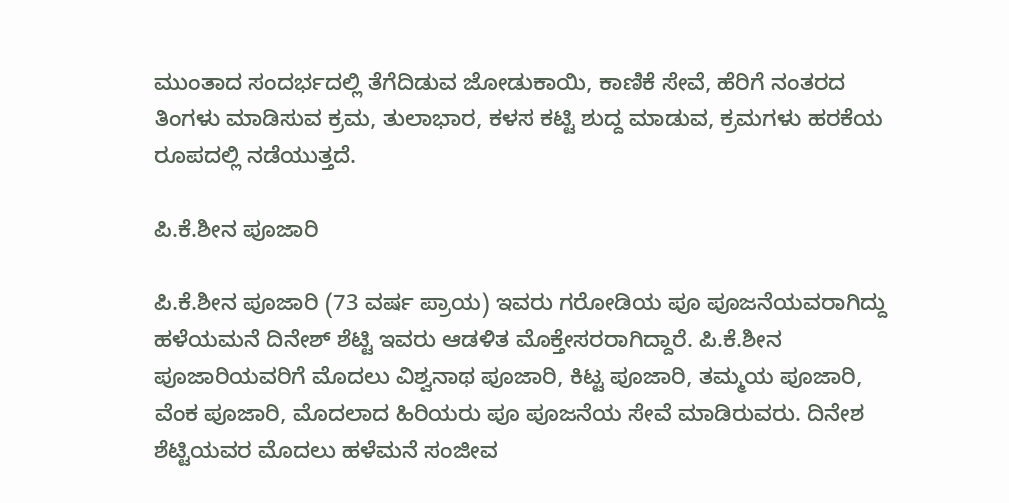ಮುಂತಾದ ಸಂದರ್ಭದಲ್ಲಿ ತೆಗೆದಿಡುವ ಜೋಡುಕಾಯಿ, ಕಾಣಿಕೆ ಸೇವೆ, ಹೆರಿಗೆ ನಂತರದ ತಿಂಗಳು ಮಾಡಿಸುವ ಕ್ರಮ, ತುಲಾಭಾರ, ಕಳಸ ಕಟ್ಟಿ ಶುದ್ದ ಮಾಡುವ, ಕ್ರಮಗಳು ಹರಕೆಯ ರೂಪದಲ್ಲಿ ನಡೆಯುತ್ತದೆ.

ಪಿ.ಕೆ.ಶೀನ ಪೂಜಾರಿ

ಪಿ.ಕೆ.ಶೀನ ಪೂಜಾರಿ (73 ವರ್ಷ ಪ್ರಾಯ) ಇವರು ಗರೋಡಿಯ ಪೂ ಪೂಜನೆಯವರಾಗಿದ್ದು ಹಳೆಯಮನೆ ದಿನೇಶ್ ಶೆಟ್ಟಿ ಇವರು ಆಡಳಿತ ಮೊಕ್ತೇಸರರಾಗಿದ್ದಾರೆ. ಪಿ.ಕೆ.ಶೀನ ಪೂಜಾರಿಯವರಿಗೆ ಮೊದಲು ವಿಶ್ವನಾಥ ಪೂಜಾರಿ, ಕಿಟ್ಟ ಪೂಜಾರಿ, ತಮ್ಮಯ ಪೂಜಾರಿ, ವೆಂಕ ಪೂಜಾರಿ, ಮೊದಲಾದ ಹಿರಿಯರು ಪೂ ಪೂಜನೆಯ ಸೇವೆ ಮಾಡಿರುವರು. ದಿನೇಶ ಶೆಟ್ಟಿಯವರ ಮೊದಲು ಹಳೆಮನೆ ಸಂಜೀವ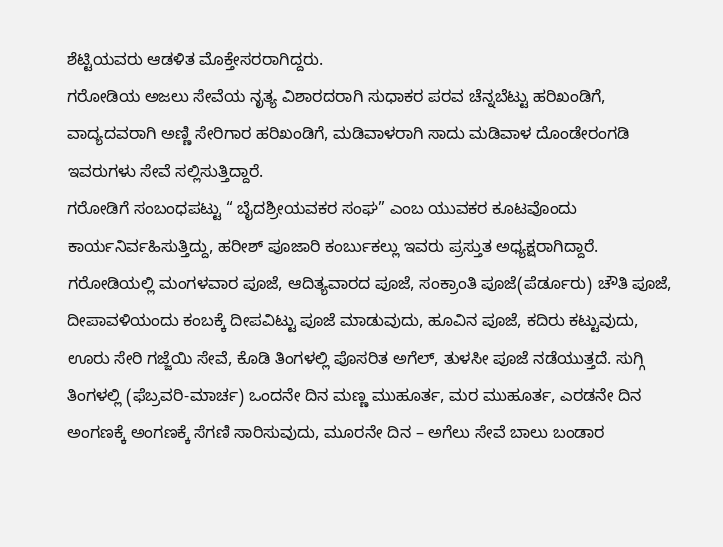ಶೆಟ್ಟಿಯವರು ಆಡಳಿತ ಮೊಕ್ತೇಸರರಾಗಿದ್ದರು.
ಗರೋಡಿಯ ಅಜಲು ಸೇವೆಯ ನೃತ್ಯ ವಿಶಾರದರಾಗಿ ಸುಧಾಕರ ಪರವ ಚೆನ್ನಬೆಟ್ಟು ಹರಿಖಂಡಿಗೆ, ವಾದ್ಯದವರಾಗಿ ಅಣ್ಣಿ ಸೇರಿಗಾರ ಹರಿಖಂಡಿಗೆ, ಮಡಿವಾಳರಾಗಿ ಸಾದು ಮಡಿವಾಳ ದೊಂಡೇರಂಗಡಿ ಇವರುಗಳು ಸೇವೆ ಸಲ್ಲಿಸುತ್ತಿದ್ದಾರೆ.
ಗರೋಡಿಗೆ ಸಂಬಂಧಪಟ್ಟು “ ಬೈದಶ್ರೀಯವಕರ ಸಂಘ” ಎಂಬ ಯುವಕರ ಕೂಟವೊಂದು ಕಾರ್ಯನಿರ್ವಹಿಸುತ್ತಿದ್ದು, ಹರೀಶ್ ಪೂಜಾರಿ ಕಂರ್ಬುಕಲ್ಲು ಇವರು ಪ್ರಸ್ತುತ ಅಧ್ಯಕ್ಷರಾಗಿದ್ದಾರೆ.
ಗರೋಡಿಯಲ್ಲಿ ಮಂಗಳವಾರ ಪೂಜೆ, ಆದಿತ್ಯವಾರದ ಪೂಜೆ, ಸಂಕ್ರಾಂತಿ ಪೂಜೆ(ಪೆರ್ಡೂರು) ಚೌತಿ ಪೂಜೆ, ದೀಪಾವಳಿಯಂದು ಕಂಬಕ್ಕೆ ದೀಪವಿಟ್ಟು ಪೂಜೆ ಮಾಡುವುದು, ಹೂವಿನ ಪೂಜೆ, ಕದಿರು ಕಟ್ಟುವುದು, ಊರು ಸೇರಿ ಗಜ್ಜೆಯಿ ಸೇವೆ, ಕೊಡಿ ತಿಂಗಳಲ್ಲಿ ಪೊಸರಿತ ಅಗೆಲ್, ತುಳಸೀ ಪೂಜೆ ನಡೆಯುತ್ತದೆ. ಸುಗ್ಗಿ ತಿಂಗಳಲ್ಲಿ (ಫೆಬ್ರವರಿ-ಮಾರ್ಚ) ಒಂದನೇ ದಿನ ಮಣ್ಣ ಮುಹೂರ್ತ, ಮರ ಮುಹೂರ್ತ, ಎರಡನೇ ದಿನ ಅಂಗಣಕ್ಕೆ ಅಂಗಣಕ್ಕೆ ಸೆಗಣಿ ಸಾರಿಸುವುದು, ಮೂರನೇ ದಿನ – ಅಗೆಲು ಸೇವೆ ಬಾಲು ಬಂಡಾರ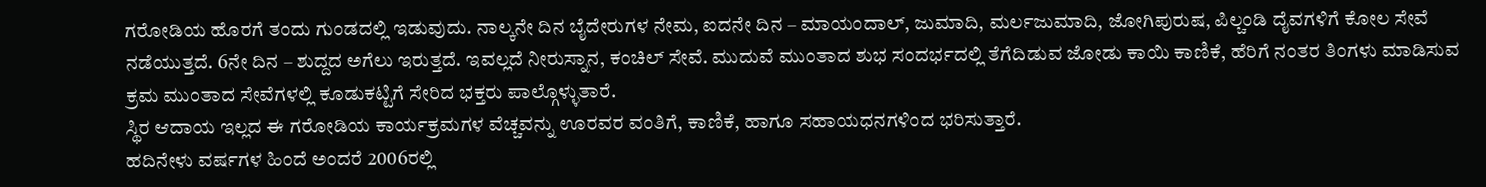ಗರೋಡಿಯ ಹೊರಗೆ ತಂದು ಗುಂಡದಲ್ಲಿ ಇಡುವುದು. ನಾಲ್ಕನೇ ದಿನ ಬೈದೇರುಗಳ ನೇಮ, ಐದನೇ ದಿನ – ಮಾಯಂದಾಲ್, ಜುಮಾದಿ, ಮರ್ಲಜುಮಾದಿ, ಜೋಗಿಪುರುಷ, ಪಿಲ್ಚಂಡಿ ದೈವಗಳಿಗೆ ಕೋಲ ಸೇವೆ ನಡೆಯುತ್ತದೆ. 6ನೇ ದಿನ – ಶುದ್ದದ ಅಗೆಲು ಇರುತ್ತದೆ. ಇವಲ್ಲದೆ ನೀರುಸ್ನಾನ, ಕಂಚಿಲ್ ಸೇವೆ. ಮುದುವೆ ಮುಂತಾದ ಶುಭ ಸಂದರ್ಭದಲ್ಲಿ ತೆಗೆದಿಡುವ ಜೋಡು ಕಾಯಿ ಕಾಣಿಕೆ, ಹೆರಿಗೆ ನಂತರ ತಿಂಗಳು ಮಾಡಿಸುವ ಕ್ರಮ ಮುಂತಾದ ಸೇವೆಗಳಲ್ಲಿ ಕೂಡುಕಟ್ಟಿಗೆ ಸೇರಿದ ಭಕ್ತರು ಪಾಲ್ಗೊಳ್ಳುತಾರೆ.
ಸ್ಥಿರ ಆದಾಯ ಇಲ್ಲದ ಈ ಗರೋಡಿಯ ಕಾರ್ಯಕ್ರಮಗಳ ವೆಚ್ಚವನ್ನು ಊರವರ ವಂತಿಗೆ, ಕಾಣಿಕೆ, ಹಾಗೂ ಸಹಾಯಧನಗಳಿಂದ ಭರಿಸುತ್ತಾರೆ.
ಹದಿನೇಳು ವರ್ಷಗಳ ಹಿಂದೆ ಅಂದರೆ 2006ರಲ್ಲಿ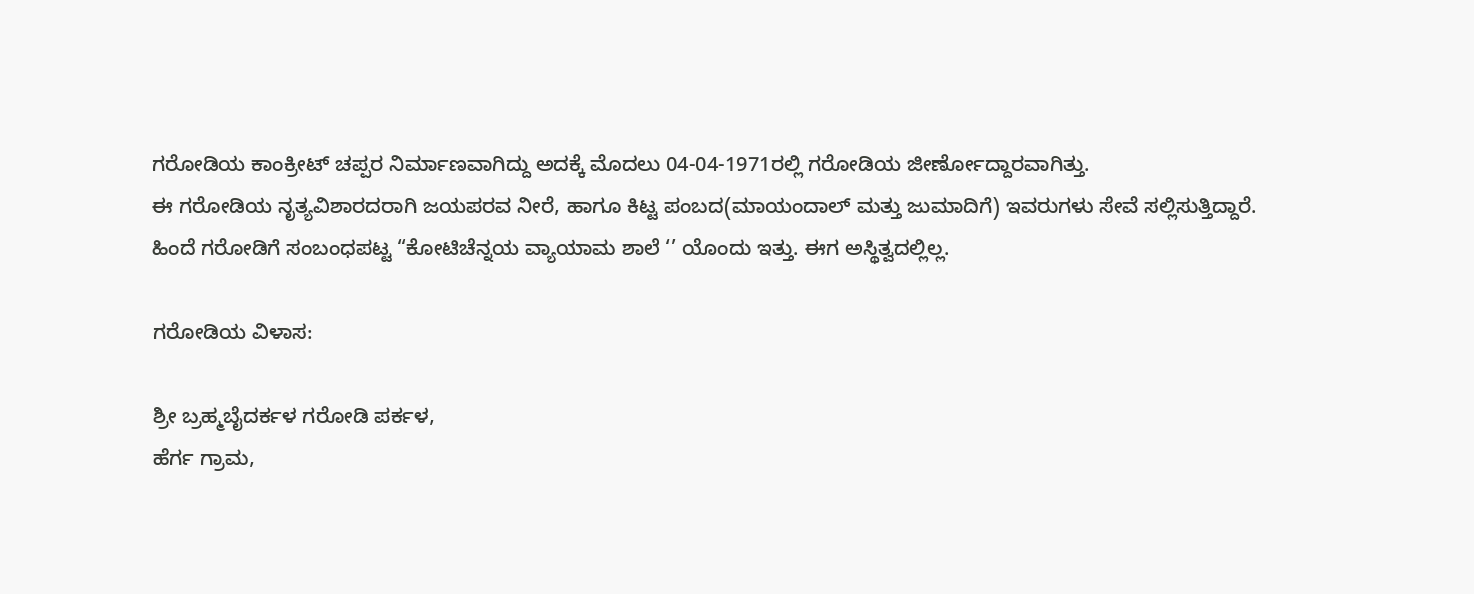ಗರೋಡಿಯ ಕಾಂಕ್ರೀಟ್ ಚಪ್ಪರ ನಿರ್ಮಾಣವಾಗಿದ್ದು ಅದಕ್ಕೆ ಮೊದಲು 04-04-1971ರಲ್ಲಿ ಗರೋಡಿಯ ಜೀರ್ಣೋದ್ದಾರವಾಗಿತ್ತು.
ಈ ಗರೋಡಿಯ ನೃತ್ಯವಿಶಾರದರಾಗಿ ಜಯಪರವ ನೀರೆ, ಹಾಗೂ ಕಿಟ್ಟ ಪಂಬದ(ಮಾಯಂದಾಲ್ ಮತ್ತು ಜುಮಾದಿಗೆ) ಇವರುಗಳು ಸೇವೆ ಸಲ್ಲಿಸುತ್ತಿದ್ದಾರೆ.
ಹಿಂದೆ ಗರೋಡಿಗೆ ಸಂಬಂಧಪಟ್ಟ “ಕೋಟಿಚೆನ್ನಯ ವ್ಯಾಯಾಮ ಶಾಲೆ ‘’ ಯೊಂದು ಇತ್ತು. ಈಗ ಅಸ್ಥಿತ್ವದಲ್ಲಿಲ್ಲ.

ಗರೋಡಿಯ ವಿಳಾಸ:

ಶ್ರೀ ಬ್ರಹ್ಮಬೈದರ್ಕಳ ಗರೋಡಿ ಪರ್ಕಳ,
ಹೆರ್ಗ ಗ್ರಾಮ,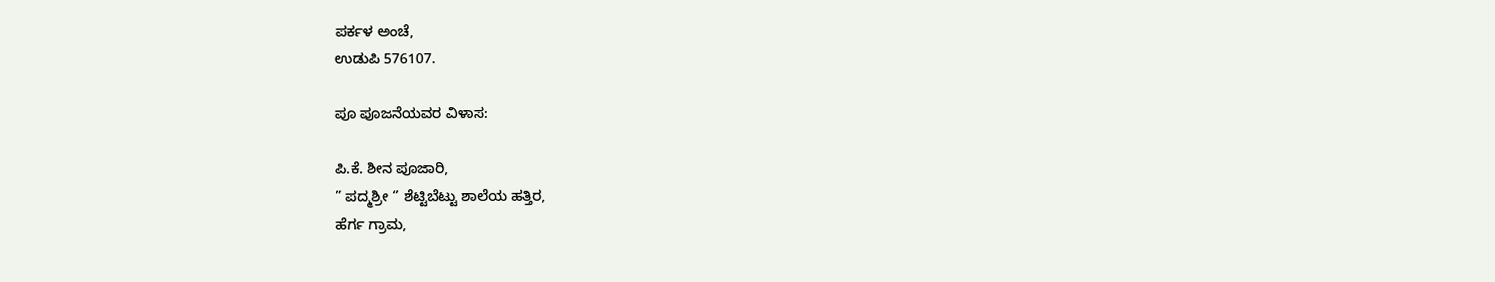ಪರ್ಕಳ ಅಂಚೆ,
ಉಡುಪಿ 576107.

ಪೂ ಪೂಜನೆಯವರ ವಿಳಾಸ:

ಪಿ.ಕೆ. ಶೀನ ಪೂಜಾರಿ,
” ಪದ್ಮಶ್ರೀ ‘’ ಶೆಟ್ಟಿಬೆಟ್ಟು ಶಾಲೆಯ ಹತ್ತಿರ,
ಹೆರ್ಗ ಗ್ರಾಮ,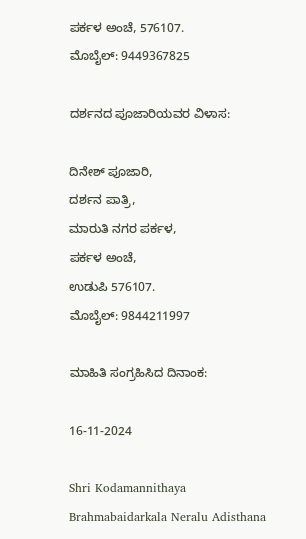ಪರ್ಕಳ ಅಂಚೆ, 576107.
ಮೊಬೈಲ್: 9449367825

ದರ್ಶನದ ಪೂಜಾರಿಯವರ ವಿಳಾಸ:

ದಿನೇಶ್ ಪೂಜಾರಿ,
ದರ್ಶನ ಪಾತ್ರಿ,
ಮಾರುತಿ ನಗರ ಪರ್ಕಳ,
ಪರ್ಕಳ ಅಂಚೆ,
ಉಡುಪಿ 576107.
ಮೊಬೈಲ್: 9844211997

ಮಾಹಿತಿ ಸಂಗ್ರಹಿಸಿದ ದಿನಾಂಕ:

16-11-2024

Shri Kodamannithaya Brahmabaidarkala Neralu Adisthana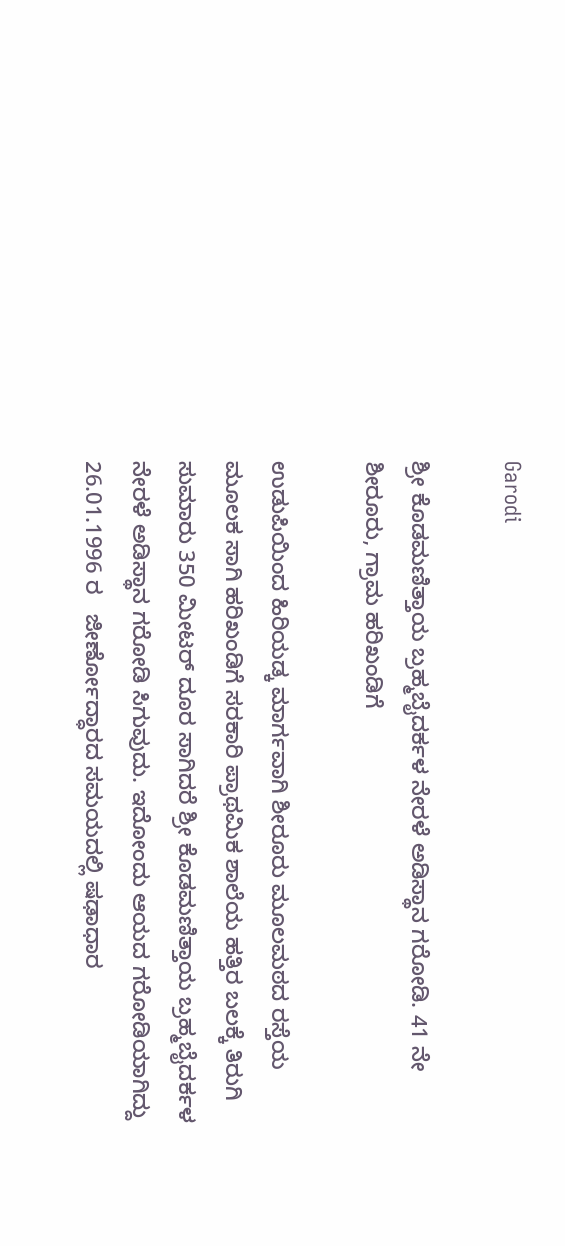Garodi

ಶ್ರೀ ಕೊಡಮಣಿತ್ತಾಯ ಬ್ರಹ್ಮಬೈದರ್ಕಳ ನೇರಳೆ ಅಡಿಸ್ಥಾನ ಗರೋಡಿ. 41 ನೇ ಶೀರೂರು, ಗ್ರಾಮ ಹರಿಖಂಡಿಗೆ

ಉಡುಪಿಯಿಂದ ಹಿರಿಯಡ್ಕ ಮಾರ್ಗವಾಗಿ ಶೀರೂರು ಮೂಲಮಠದ ರಸ್ತೆಯ ಮೂಲಕ ಸಾಗಿ ಹರಿಖಂಡಿಗೆ ಸರಕಾರಿ ಪ್ರಾಥಮಿಕ ಶಾಲೆಯ ಹತ್ತಿರ ಬಲಕ್ಕೆ ತಿರುಗಿ ಸುಮಾರು 350 ಮೀಟರ್ ದೂರ ಸಾಗಿದರೆ ಶ್ರೀ ಕೊಡಮಣಿತ್ತಾಯ ಬ್ರಹ್ಮಬೈದರ್ಕಳ ನೇರಳೆ ಅಡಿಸ್ಥಾನ ಗರೋಡಿ ಸಿಗುವುದು. ಇದೋಂದು ಆಯದ ಗರೋಡಿಯಾಗಿದ್ದು 26.01.1996 ರ   ಜೀರ್ಣೋದ್ಧಾರದ ಸಮಯದಲ್ಲಿ ಷಢಾಧಾರ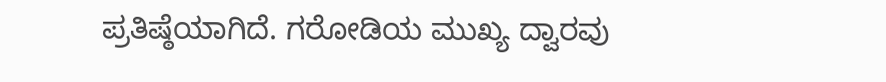ಪ್ರತಿಷ್ಠೆಯಾಗಿದೆ. ಗರೋಡಿಯ ಮುಖ್ಯ ದ್ವಾರವು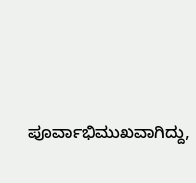ಪೂರ್ವಾಭಿಮುಖವಾಗಿದ್ದು,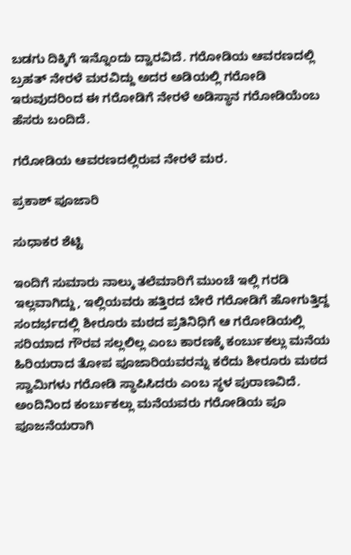ಬಡಗು ದಿಕ್ಕಿಗೆ ಇನ್ನೊಂದು ದ್ವಾರವಿದೆ. ಗರೋಡಿಯ ಆವರಣದಲ್ಲಿ ಬ್ರಹತ್ ನೇರಳೆ ಮರವಿದ್ದು ಅದರ ಅಡಿಯಲ್ಲಿ ಗರೋಡಿ ಇರುವುದರಿಂದ ಈ ಗರೋಡಿಗೆ ನೇರಳೆ ಅಡಿಸ್ಥಾನ ಗರೋಡಿಯೆಂಬ ಹೆಸರು ಬಂದಿದೆ.

ಗರೋಡಿಯ ಆವರಣದಲ್ಲಿರುವ ನೇರಳೆ ಮರ.

ಪ್ರಕಾಶ್ ಪೂಜಾರಿ

ಸುಧಾಕರ ಶೆಟ್ಟಿ

ಇಂದಿಗೆ ಸುಮಾರು ನಾಲ್ಕು ತಲೆಮಾರಿಗೆ ಮುಂಚೆ ಇಲ್ಲಿ ಗರಡಿ ಇಲ್ಲವಾಗಿದ್ದು, ಇಲ್ಲಿಯವರು ಹತ್ತಿರದ ಬೇರೆ ಗರೋಡಿಗೆ ಹೋಗುತ್ತಿದ್ದ ಸಂದರ್ಭದಲ್ಲಿ ಶೀರೂರು ಮಠದ ಪ್ರತಿನಿಧಿಗೆ ಆ ಗರೋಡಿಯಲ್ಲಿ ಸರಿಯಾದ ಗೌರವ ಸಲ್ಲಲಿಲ್ಲ ಎಂಬ ಕಾರಣಕ್ಕೆ ಕಂರ್ಬುಕಲ್ಲು ಮನೆಯ ಹಿರಿಯರಾದ ತೋಪ ಪೂಜಾರಿಯವರನ್ನು ಕರೆದು ಶೀರೂರು ಮಠದ ಸ್ವಾಮಿಗಳು ಗರೋಡಿ ಸ್ಥಾಪಿಸಿದರು ಎಂಬ ಸ್ಥಳ ಪುರಾಣವಿದೆ. ಅಂದಿನಿಂದ ಕಂರ್ಬುಕಲ್ಲು ಮನೆಯವರು ಗರೋಡಿಯ ಪೂ ಪೂಜನೆಯರಾಗಿ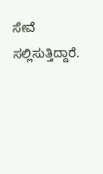ಸೇವೆ ಸಲ್ಲಿಸುತ್ತಿದ್ದಾರೆ.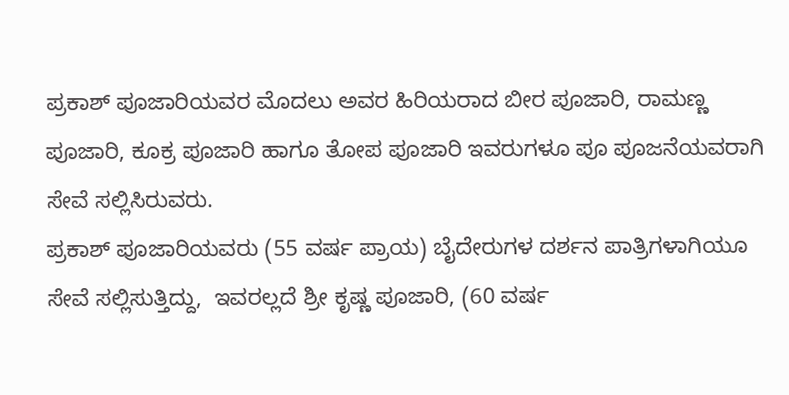ಪ್ರಕಾಶ್ ಪೂಜಾರಿಯವರ ಮೊದಲು ಅವರ ಹಿರಿಯರಾದ ಬೀರ ಪೂಜಾರಿ, ರಾಮಣ್ಣ ಪೂಜಾರಿ, ಕೂಕ್ರ ಪೂಜಾರಿ ಹಾಗೂ ತೋಪ ಪೂಜಾರಿ ಇವರುಗಳೂ ಪೂ ಪೂಜನೆಯವರಾಗಿ ಸೇವೆ ಸಲ್ಲಿಸಿರುವರು.
ಪ್ರಕಾಶ್ ಪೂಜಾರಿಯವರು (55 ವರ್ಷ ಪ್ರಾಯ) ಬೈದೇರುಗಳ ದರ್ಶನ ಪಾತ್ರಿಗಳಾಗಿಯೂ ಸೇವೆ ಸಲ್ಲಿಸುತ್ತಿದ್ದು,  ಇವರಲ್ಲದೆ ಶ್ರೀ ಕೃಷ್ಣ ಪೂಜಾರಿ, (60 ವರ್ಷ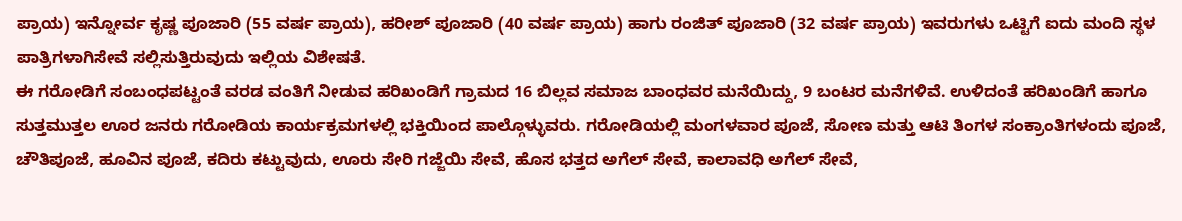ಪ್ರಾಯ) ಇನ್ನೋರ್ವ ಕೃಷ್ಣ ಪೂಜಾರಿ (55 ವರ್ಷ ಪ್ರಾಯ), ಹರೀಶ್ ಪೂಜಾರಿ (40 ವರ್ಷ ಪ್ರಾಯ) ಹಾಗು ರಂಜಿತ್ ಪೂಜಾರಿ (32 ವರ್ಷ ಪ್ರಾಯ) ಇವರುಗಳು ಒಟ್ಟಿಗೆ ಐದು ಮಂದಿ ಸ್ಥಳ ಪಾತ್ರಿಗಳಾಗಿಸೇವೆ ಸಲ್ಲಿಸುತ್ತಿರುವುದು ಇಲ್ಲಿಯ ವಿಶೇಷತೆ.
ಈ ಗರೋಡಿಗೆ ಸಂಬಂಧಪಟ್ಟಂತೆ ವರಡ ವಂತಿಗೆ ನೀಡುವ ಹರಿಖಂಡಿಗೆ ಗ್ರಾಮದ 16 ಬಿಲ್ಲವ ಸಮಾಜ ಬಾಂಧವರ ಮನೆಯಿದ್ದು, 9 ಬಂಟರ ಮನೆಗಳಿವೆ. ಉಳಿದಂತೆ ಹರಿಖಂಡಿಗೆ ಹಾಗೂ ಸುತ್ತಮುತ್ತಲ ಊರ ಜನರು ಗರೋಡಿಯ ಕಾರ್ಯಕ್ರಮಗಳಲ್ಲಿ ಭಕ್ತಿಯಿಂದ ಪಾಲ್ಗೊಳ್ಳುವರು. ಗರೋಡಿಯಲ್ಲಿ ಮಂಗಳವಾರ ಪೂಜೆ, ಸೋಣ ಮತ್ತು ಆಟಿ ತಿಂಗಳ ಸಂಕ್ರಾಂತಿಗಳಂದು ಪೂಜೆ, ಚೌತಿಪೂಜೆ, ಹೂವಿನ ಪೂಜೆ, ಕದಿರು ಕಟ್ಟುವುದು, ಊರು ಸೇರಿ ಗಜ್ಜೆಯಿ ಸೇವೆ, ಹೊಸ ಭತ್ತದ ಅಗೆಲ್ ಸೇವೆ, ಕಾಲಾವಧಿ ಅಗೆಲ್ ಸೇವೆ,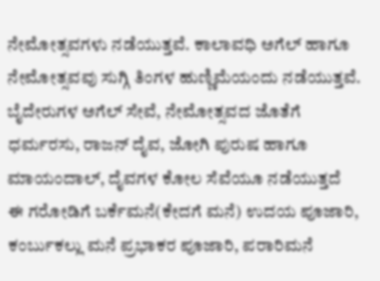ನೇಮೋತ್ಸವಗಳು ನಡೆಯುತ್ತವೆ. ಕಾಲಾವಧಿ ಅಗೆಲ್ ಹಾಗೂ ನೇಮೋತ್ಸವವು ಸುಗ್ಗಿ ತಿಂಗಳ ಹುಣ್ಣಿಮೆಯಂದು ನಡೆಯುತ್ತವೆ. ಬೈದೇರುಗಳ ಅಗೆಲ್ ಸೇವೆ, ನೇಮೋತ್ಸವದ ಜೊತೆಗೆ ಧರ್ಮರಸು, ರಾಜನ್ ದೈವ, ಜೋಗಿ ಪುರುಷ ಹಾಗೂ ಮಾಯಂದಾಲ್, ದೈವಗಳ ಕೋಲ ಸೆವೆಯೂ ನಡೆಯುತ್ತದೆ
ಈ ಗರೋಡಿಗೆ ಬರ್ಕೆಮನೆ(ಕೇದಗೆ ಮನೆ) ಉದಯ ಪೂಜಾರಿ, ಕಂರ್ಬುಕಲ್ಲು ಮನೆ ಪ್ರಭಾಕರ ಪೂಜಾರಿ, ಪರಾರಿಮನೆ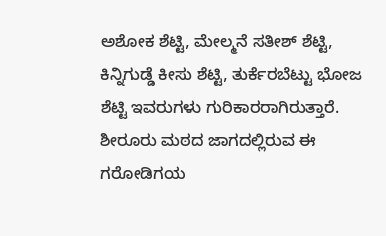ಅಶೋಕ ಶೆಟ್ಟಿ, ಮೇಲ್ಮನೆ ಸತೀಶ್ ಶೆಟ್ಟಿ, ಕಿನ್ನಿಗುಡ್ಡೆ ಕೀಸು ಶೆಟ್ಟಿ, ತುರ್ಕೆರಬೆಟ್ಟು ಭೋಜ ಶೆಟ್ಟಿ ಇವರುಗಳು ಗುರಿಕಾರರಾಗಿರುತ್ತಾರೆ.
ಶೀರೂರು ಮಠದ ಜಾಗದಲ್ಲಿರುವ ಈ ಗರೋಡಿಗಯ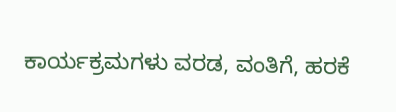ಕಾರ್ಯಕ್ರಮಗಳು ವರಡ, ವಂತಿಗೆ, ಹರಕೆ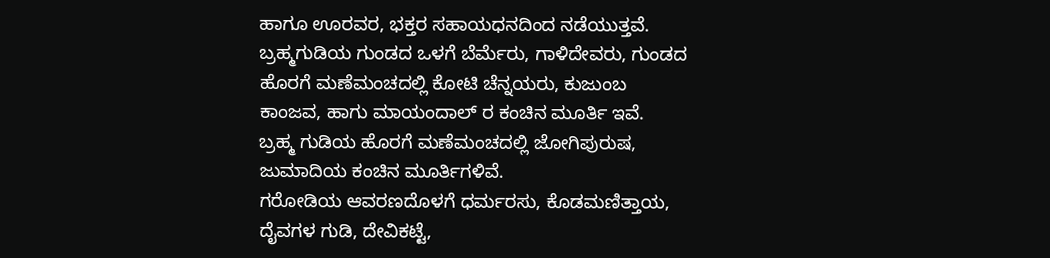ಹಾಗೂ ಊರವರ, ಭಕ್ತರ ಸಹಾಯಧನದಿಂದ ನಡೆಯುತ್ತವೆ.
ಬ್ರಹ್ಮಗುಡಿಯ ಗುಂಡದ ಒಳಗೆ ಬೆರ್ಮೆರು, ಗಾಳಿದೇವರು, ಗುಂಡದ ಹೊರಗೆ ಮಣೆಮಂಚದಲ್ಲಿ ಕೋಟಿ ಚೆನ್ನಯರು, ಕುಜುಂಬ ಕಾಂಜವ, ಹಾಗು ಮಾಯಂದಾಲ್ ರ ಕಂಚಿನ ಮೂರ್ತಿ ಇವೆ.
ಬ್ರಹ್ಮ ಗುಡಿಯ ಹೊರಗೆ ಮಣೆಮಂಚದಲ್ಲಿ ಜೋಗಿಪುರುಷ, ಜುಮಾದಿಯ ಕಂಚಿನ ಮೂರ್ತಿಗಳಿವೆ.
ಗರೋಡಿಯ ಆವರಣದೊಳಗೆ ಧರ್ಮರಸು, ಕೊಡಮಣಿತ್ತಾಯ, ದೈವಗಳ ಗುಡಿ, ದೇವಿಕಟ್ಟೆ,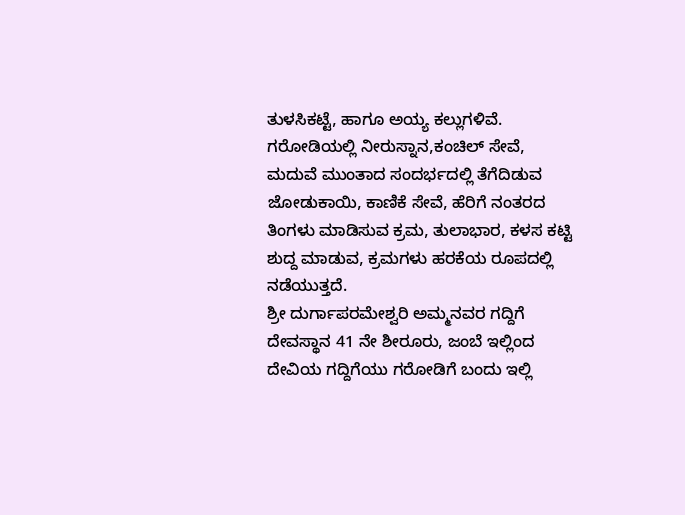ತುಳಸಿಕಟ್ಟೆ, ಹಾಗೂ ಅಯ್ಯ ಕಲ್ಲುಗಳಿವೆ. ಗರೋಡಿಯಲ್ಲಿ ನೀರುಸ್ನಾನ,ಕಂಚಿಲ್ ಸೇವೆ, ಮದುವೆ ಮುಂತಾದ ಸಂದರ್ಭದಲ್ಲಿ ತೆಗೆದಿಡುವ ಜೋಡುಕಾಯಿ, ಕಾಣಿಕೆ ಸೇವೆ, ಹೆರಿಗೆ ನಂತರದ ತಿಂಗಳು ಮಾಡಿಸುವ ಕ್ರಮ, ತುಲಾಭಾರ, ಕಳಸ ಕಟ್ಟಿ ಶುದ್ದ ಮಾಡುವ, ಕ್ರಮಗಳು ಹರಕೆಯ ರೂಪದಲ್ಲಿ ನಡೆಯುತ್ತದೆ.
ಶ್ರೀ ದುರ್ಗಾಪರಮೇಶ್ವರಿ ಅಮ್ಮನವರ ಗದ್ದಿಗೆ ದೇವಸ್ಥಾನ 41 ನೇ ಶೀರೂರು, ಜಂಬೆ ಇಲ್ಲಿಂದ ದೇವಿಯ ಗದ್ದಿಗೆಯು ಗರೋಡಿಗೆ ಬಂದು ಇಲ್ಲಿ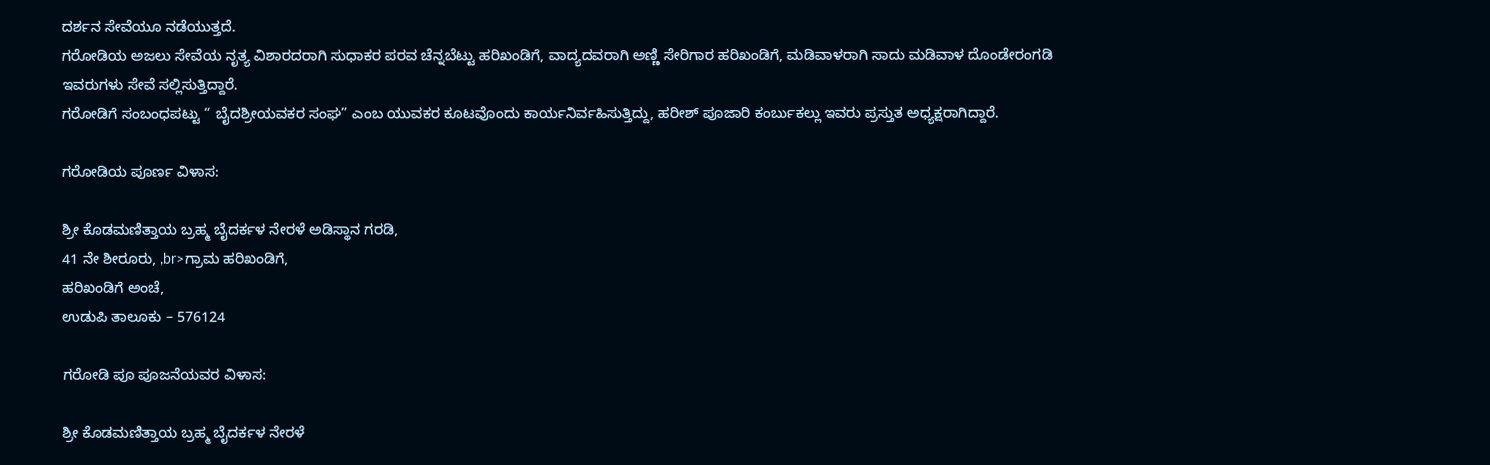ದರ್ಶನ ಸೇವೆಯೂ ನಡೆಯುತ್ತದೆ.
ಗರೋಡಿಯ ಅಜಲು ಸೇವೆಯ ನೃತ್ಯ ವಿಶಾರದರಾಗಿ ಸುಧಾಕರ ಪರವ ಚೆನ್ನಬೆಟ್ಟು ಹರಿಖಂಡಿಗೆ, ವಾದ್ಯದವರಾಗಿ ಅಣ್ಣಿ ಸೇರಿಗಾರ ಹರಿಖಂಡಿಗೆ, ಮಡಿವಾಳರಾಗಿ ಸಾದು ಮಡಿವಾಳ ದೊಂಡೇರಂಗಡಿ ಇವರುಗಳು ಸೇವೆ ಸಲ್ಲಿಸುತ್ತಿದ್ದಾರೆ.
ಗರೋಡಿಗೆ ಸಂಬಂಧಪಟ್ಟು “ ಬೈದಶ್ರೀಯವಕರ ಸಂಘ” ಎಂಬ ಯುವಕರ ಕೂಟವೊಂದು ಕಾರ್ಯನಿರ್ವಹಿಸುತ್ತಿದ್ದು, ಹರೀಶ್ ಪೂಜಾರಿ ಕಂರ್ಬುಕಲ್ಲು ಇವರು ಪ್ರಸ್ತುತ ಅಧ್ಯಕ್ಷರಾಗಿದ್ದಾರೆ.

ಗರೋಡಿಯ ಪೂರ್ಣ ವಿಳಾಸ:

ಶ್ರೀ ಕೊಡಮಣಿತ್ತಾಯ ಬ್ರಹ್ಮ ಬೈದರ್ಕಳ ನೇರಳೆ ಅಡಿಸ್ಥಾನ ಗರಡಿ,
41 ನೇ ಶೀರೂರು, ,br>ಗ್ರಾಮ ಹರಿಖಂಡಿಗೆ,
ಹರಿಖಂಡಿಗೆ ಅಂಚೆ,
ಉಡುಪಿ ತಾಲೂಕು – 576124

ಗರೋಡಿ ಪೂ ಪೂಜನೆಯವರ ವಿಳಾಸ:

ಶ್ರೀ ಕೊಡಮಣಿತ್ತಾಯ ಬ್ರಹ್ಮ ಬೈದರ್ಕಳ ನೇರಳೆ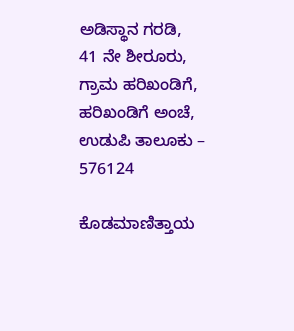ಅಡಿಸ್ಥಾನ ಗರಡಿ,
41 ನೇ ಶೀರೂರು,
ಗ್ರಾಮ ಹರಿಖಂಡಿಗೆ,
ಹರಿಖಂಡಿಗೆ ಅಂಚೆ,
ಉಡುಪಿ ತಾಲೂಕು – 576124

ಕೊಡಮಾಣಿತ್ತಾಯ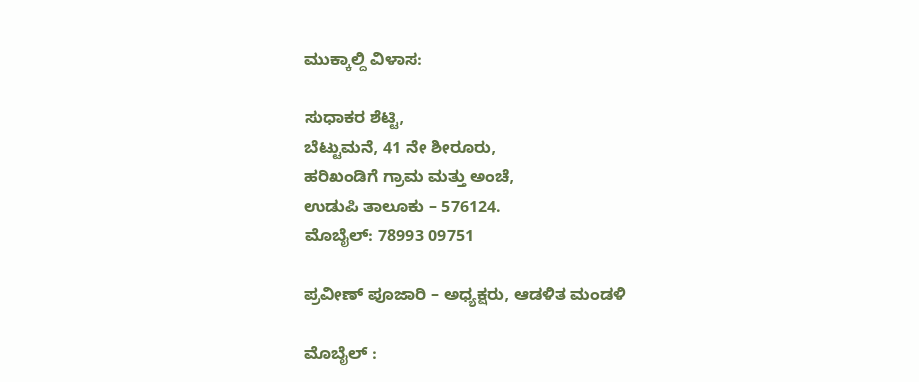ಮುಕ್ಕಾಲ್ದಿ ವಿಳಾಸ:

ಸುಧಾಕರ ಶೆಟ್ಟಿ,
ಬೆಟ್ಟುಮನೆ, 41 ನೇ ಶೀರೂರು,
ಹರಿಖಂಡಿಗೆ ಗ್ರಾಮ ಮತ್ತು ಅಂಚೆ,
ಉಡುಪಿ ತಾಲೂಕು – 576124.
ಮೊಬೈಲ್: 78993 09751

ಪ್ರವೀಣ್ ಪೂಜಾರಿ – ಅಧ್ಯಕ್ಷರು, ಆಡಳಿತ ಮಂಡಳಿ

ಮೊಬೈಲ್ :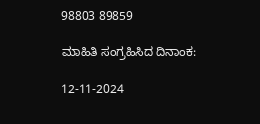98803 89859

ಮಾಹಿತಿ ಸಂಗ್ರಹಿಸಿದ ದಿನಾಂಕ:

12-11-2024